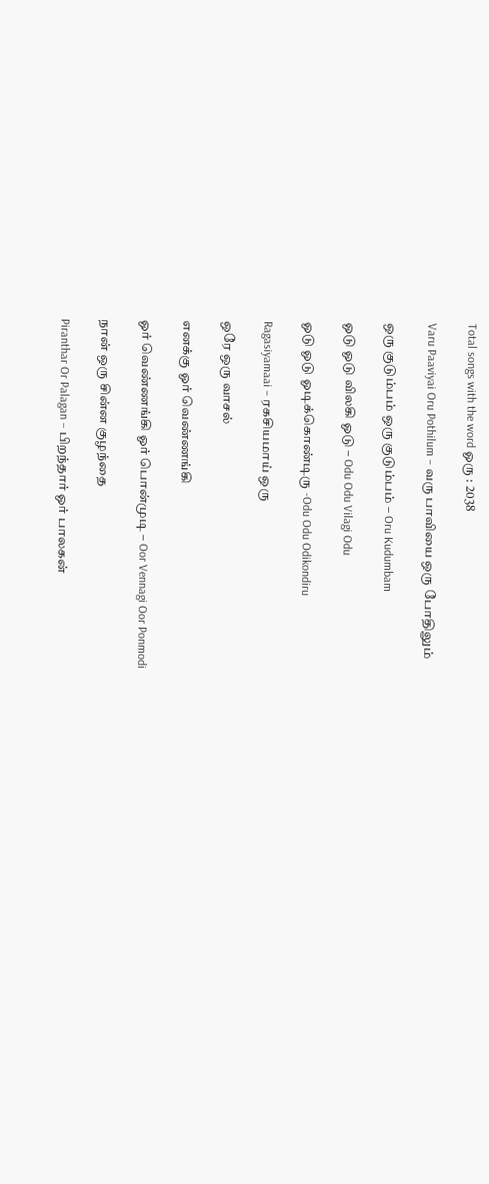Total songs with the word ஓரு : 2038

Varu Paaviyai Oru Pothilum – வரு பாவியை ஒரு போதிலும்

ஒரு குடும்பம் ஒரு குடும்பம் – Oru Kudumbam

ஓடு ஓடு விலகி ஓடு – Odu Odu Vilagi Odu

ஓடு ஓடு ஓடிக்கொண்டிரு -Odu Odu Odikondiru

Ragasiyamaai – ரகசியமாய் ஒரு

ஒரே ஒரு வாசல்

எனக்கு ஓர் வெண்ணங்கி

ஓர் வெண்ணங்கி ஓர் பொன்முடி – Oor Vennagi Oor Ponmodi

நான் ஒரு சின்ன குழந்தை

Piranthar Or Palagan – பிறந்தார் ஓர் பாலகன்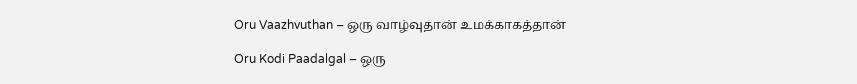Oru Vaazhvuthan – ஒரு வாழ்வுதான் உமக்காகத்தான்

Oru Kodi Paadalgal – ஒரு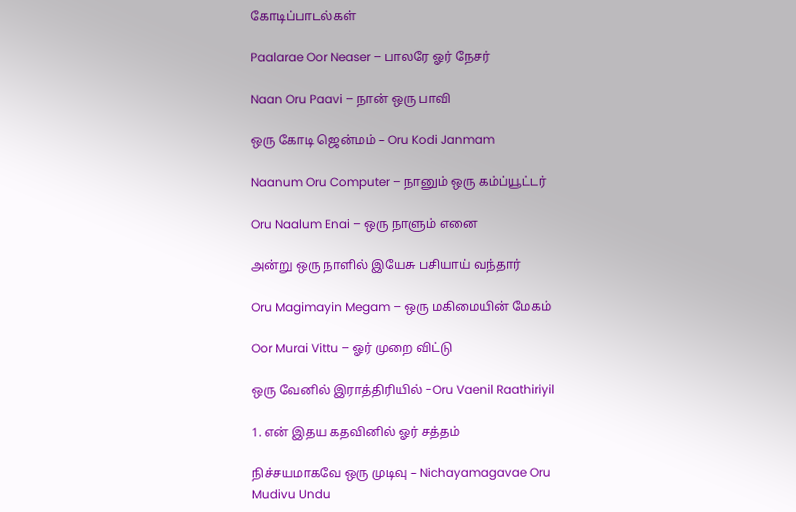கோடிப்பாடல்கள்

Paalarae Oor Neaser – பாலரே ஓர் நேசர்

Naan Oru Paavi – நான் ஒரு பாவி

ஒரு கோடி ஜென்மம் – Oru Kodi Janmam

Naanum Oru Computer – நானும் ஒரு கம்ப்யூட்டர்

Oru Naalum Enai – ஒரு நாளும் எனை

அன்று ஒரு நாளில் இயேசு பசியாய் வந்தார்

Oru Magimayin Megam – ஒரு மகிமையின் மேகம்

Oor Murai Vittu – ஓர் முறை விட்டு

ஒரு வேனில் இராத்திரியில் -Oru Vaenil Raathiriyil

1. என் இதய கதவினில் ஓர் சத்தம்

நிச்சயமாகவே ஒரு முடிவு – Nichayamagavae Oru Mudivu Undu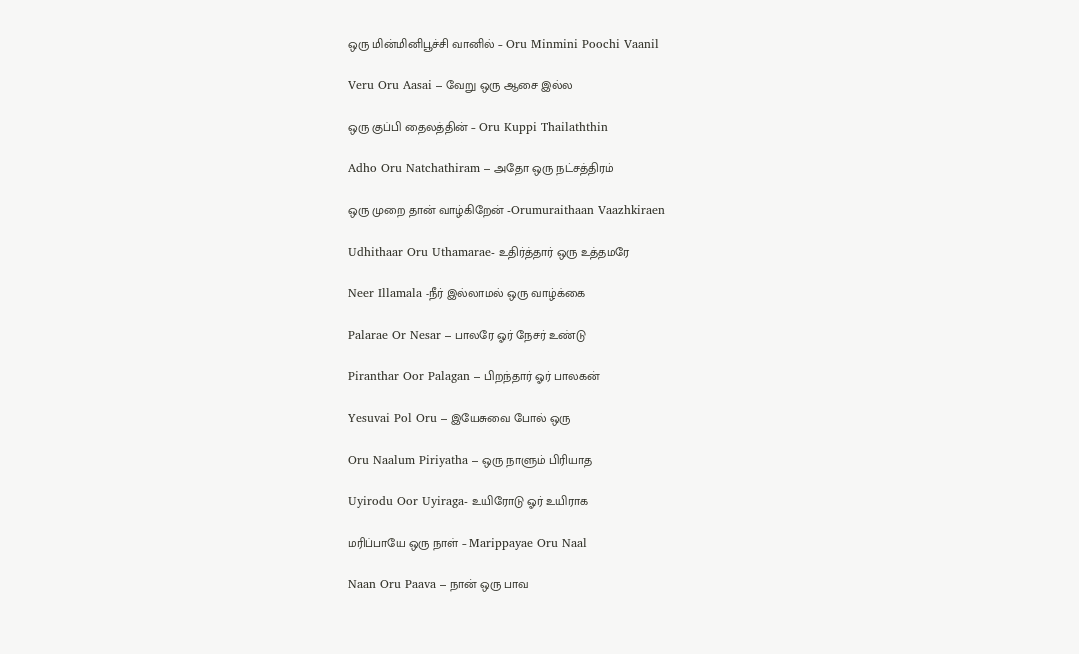ஒரு மின்மினிபூச்சி வானில் – Oru Minmini Poochi Vaanil

Veru Oru Aasai – வேறு ஒரு ஆசை இல்ல

ஒரு குப்பி தைலத்தின் – Oru Kuppi Thailaththin

Adho Oru Natchathiram – அதோ ஒரு நட்சத்திரம்

ஒரு முறை தான் வாழ்கிறேன் -Orumuraithaan Vaazhkiraen

Udhithaar Oru Uthamarae- உதிர்த்தார் ஒரு உத்தமரே

Neer Illamala -நீர் இல்லாமல் ஒரு வாழ்க்கை

Palarae Or Nesar – பாலரே ஓர் நேசர் உண்டு

Piranthar Oor Palagan – பிறந்தார் ஓர் பாலகன்

Yesuvai Pol Oru – இயேசுவை போல் ஒரு

Oru Naalum Piriyatha – ஒரு நாளும் பிரியாத

Uyirodu Oor Uyiraga- உயிரோடு ஓர் உயிராக

மரிப்பாயே ஒரு நாள் – Marippayae Oru Naal

Naan Oru Paava – நான் ஒரு பாவ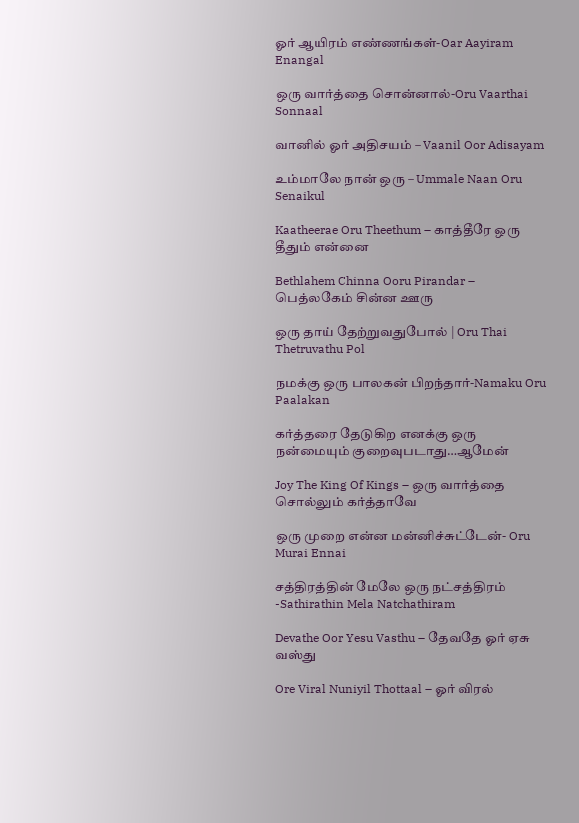ஓர் ஆயிரம் எண்ணங்கள்-Oar Aayiram Enangal

ஒரு வார்த்தை சொன்னால்-Oru Vaarthai Sonnaal

வானில் ஓர் அதிசயம் – Vaanil Oor Adisayam

உம்மாலே நான் ஒரு – Ummale Naan Oru Senaikul

Kaatheerae Oru Theethum – காத்தீரே ஒரு தீதும் என்னை

Bethlahem Chinna Ooru Pirandar – பெத்லகேம் சின்ன ஊரு

ஒரு தாய் தேற்றுவதுபோல் | Oru Thai Thetruvathu Pol

நமக்கு ஒரு பாலகன் பிறந்தார்-Namaku Oru Paalakan

கர்த்தரை தேடுகிற எனக்கு ஒரு நன்மையும் குறைவுபடாது…ஆமேன்

Joy The King Of Kings – ஒரு வார்த்தை சொல்லும் கர்த்தாவே

ஒரு முறை என்ன மன்னிச்சுட்டேன்- Oru Murai Ennai

சத்திரத்தின் மேலே ஒரு நட்சத்திரம் -Sathirathin Mela Natchathiram

Devathe Oor Yesu Vasthu – தேவதே ஓர் ஏசு வஸ்து

Ore Viral Nuniyil Thottaal – ஓர் விரல்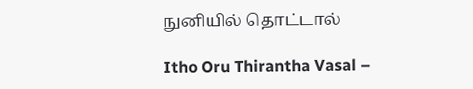நுனியில் தொட்டால்

Itho Oru Thirantha Vasal –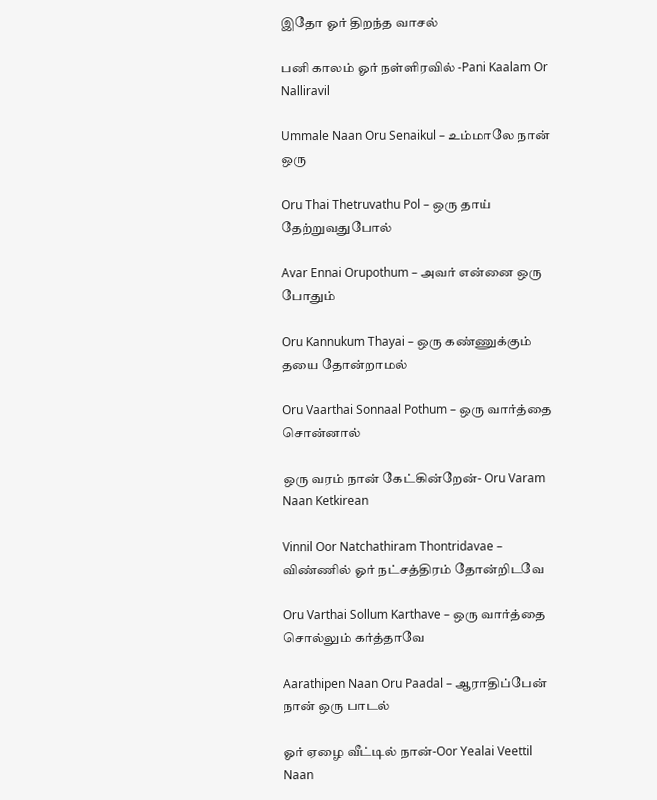இதோ ஓர் திறந்த வாசல்

பனி காலம் ஓர் நள்ளிரவில் -Pani Kaalam Or Nalliravil

Ummale Naan Oru Senaikul – உம்மாலே நான் ஒரு

Oru Thai Thetruvathu Pol – ஒரு தாய் தேற்றுவதுபோல்

Avar Ennai Orupothum – அவர் என்னை ஒரு போதும்

Oru Kannukum Thayai – ஒரு கண்ணுக்கும் தயை தோன்றாமல்

Oru Vaarthai Sonnaal Pothum – ஒரு வார்த்தை சொன்னால்

ஒரு வரம் நான் கேட்கின்றேன்- Oru Varam Naan Ketkirean

Vinnil Oor Natchathiram Thontridavae – விண்ணில் ஓர் நட்சத்திரம் தோன்றிடவே

Oru Varthai Sollum Karthave – ஒரு வார்த்தை சொல்லும் கர்த்தாவே

Aarathipen Naan Oru Paadal – ஆராதிப்பேன் நான் ஒரு பாடல்

ஓர் ஏழை வீட்டில் நான்-Oor Yealai Veettil Naan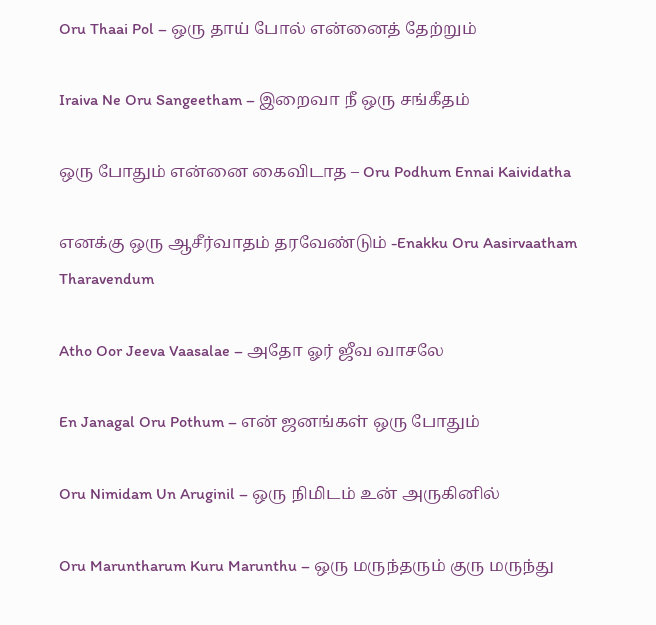Oru Thaai Pol – ஒரு தாய் போல் என்னைத் தேற்றும்

Iraiva Ne Oru Sangeetham – இறைவா நீ ஒரு சங்கீதம்

ஒரு போதும் என்னை கைவிடாத – Oru Podhum Ennai Kaividatha

எனக்கு ஒரு ஆசீர்வாதம் தரவேண்டும் -Enakku Oru Aasirvaatham Tharavendum

Atho Oor Jeeva Vaasalae – அதோ ஓர் ஜீவ வாசலே

En Janagal Oru Pothum – என் ஜனங்கள் ஒரு போதும்

Oru Nimidam Un Aruginil – ஒரு நிமிடம் உன் அருகினில்

Oru Maruntharum Kuru Marunthu – ஒரு மருந்தரும் குரு மருந்து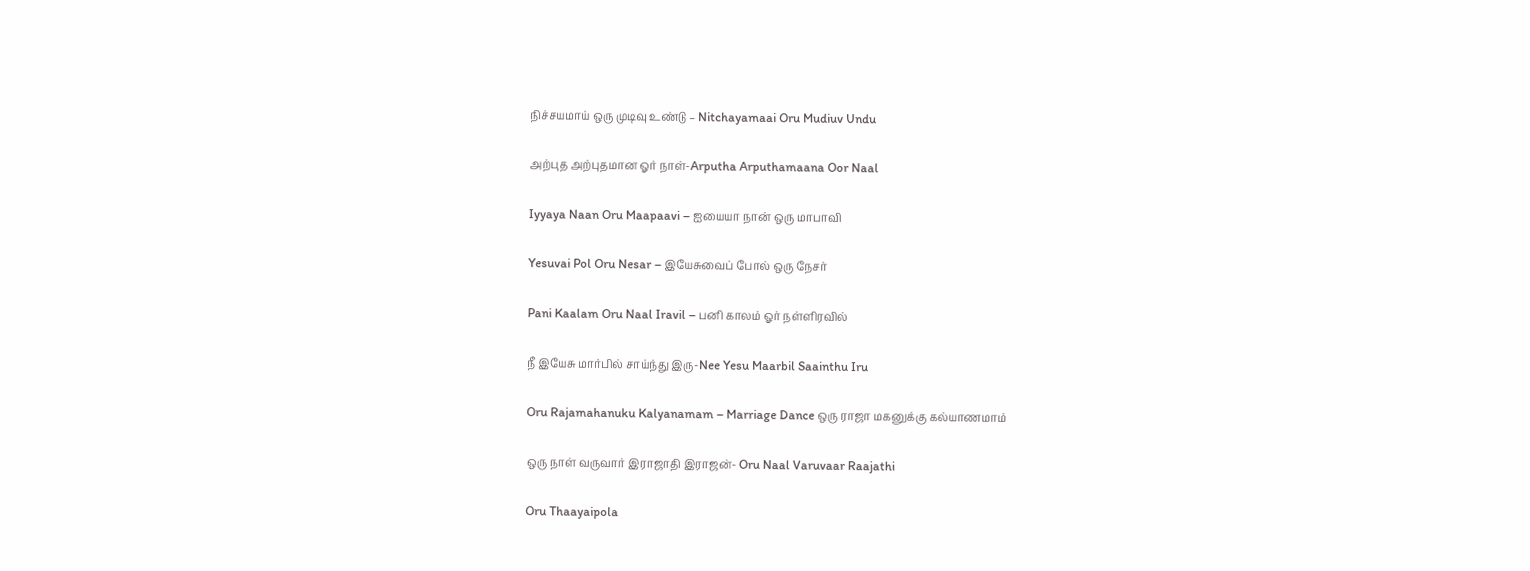நிச்சயமாய் ஒரு முடிவு உண்டு – Nitchayamaai Oru Mudiuv Undu

அற்புத அற்புதமான ஓர் நாள்-Arputha Arputhamaana Oor Naal

Iyyaya Naan Oru Maapaavi – ஐயையா நான் ஒரு மாபாவி

Yesuvai Pol Oru Nesar – இயேசுவைப் போல் ஒரு நேசர்

Pani Kaalam Oru Naal Iravil – பனி காலம் ஓர் நள்ளிரவில்

நீ இயேசு மார்பில் சாய்ந்து இரு-Nee Yesu Maarbil Saainthu Iru

Oru Rajamahanuku Kalyanamam – Marriage Dance ஒரு ராஜா மகனுக்கு கல்யாணமாம்

ஒரு நாள் வருவார் இராஜாதி இராஜன்- Oru Naal Varuvaar Raajathi

Oru Thaayaipola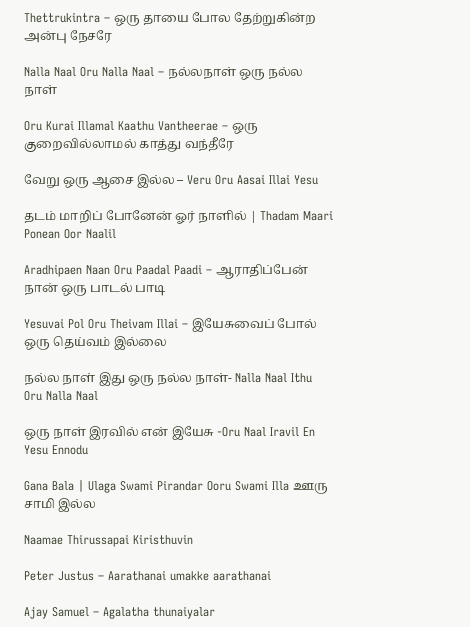Thettrukintra – ஒரு தாயை போல தேற்றுகின்ற அன்பு நேசரே

Nalla Naal Oru Nalla Naal – நல்லநாள் ஒரு நல்ல நாள்

Oru Kurai Illamal Kaathu Vantheerae – ஒரு குறைவில்லாமல் காத்து வந்தீரே

வேறு ஒரு ஆசை இல்ல – Veru Oru Aasai Illai Yesu

தடம் மாறிப் போனேன் ஓர் நாளில் | Thadam Maari Ponean Oor Naalil

Aradhipaen Naan Oru Paadal Paadi – ஆராதிப்பேன் நான் ஒரு பாடல் பாடி

Yesuvai Pol Oru Theivam Illai – இயேசுவைப் போல் ஒரு தெய்வம் இல்லை

நல்ல நாள் இது ஒரு நல்ல நாள்- Nalla Naal Ithu Oru Nalla Naal

ஒரு நாள் இரவில் என் இயேசு -Oru Naal Iravil En Yesu Ennodu

Gana Bala | Ulaga Swami Pirandar Ooru Swami Illa ஊரு சாமி இல்ல

Naamae Thirussapai Kiristhuvin

Peter Justus – Aarathanai umakke aarathanai

Ajay Samuel – Agalatha thunaiyalar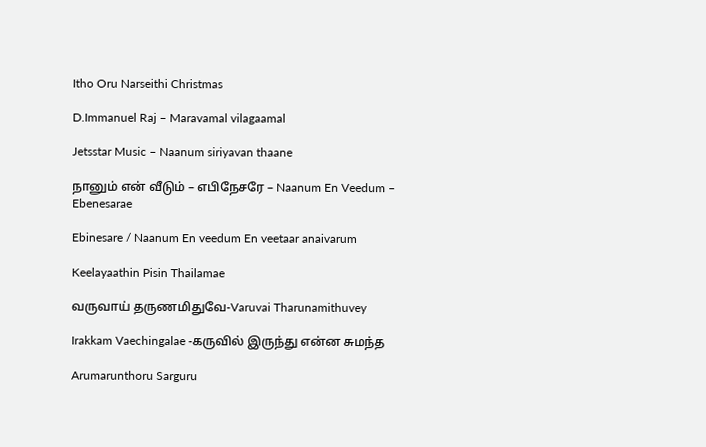Itho Oru Narseithi Christmas

D.Immanuel Raj – Maravamal vilagaamal

Jetsstar Music – Naanum siriyavan thaane

நானும் என் வீடும் – எபிநேசரே – Naanum En Veedum – Ebenesarae

Ebinesare / Naanum En veedum En veetaar anaivarum

Keelayaathin Pisin Thailamae

வருவாய் தருணமிதுவே-Varuvai Tharunamithuvey

Irakkam Vaechingalae -கருவில் இருந்து என்ன சுமந்த

Arumarunthoru Sarguru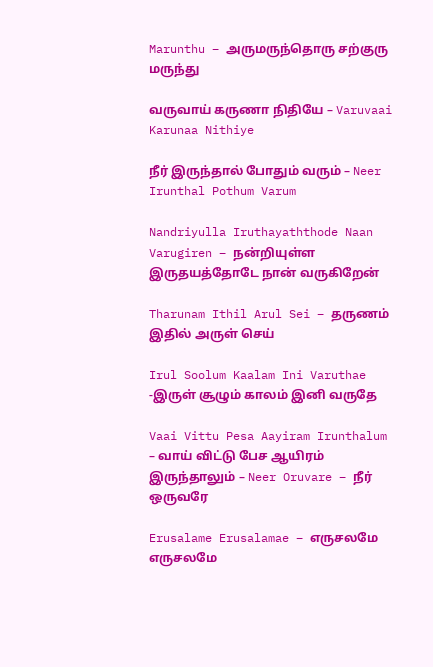Marunthu – அருமருந்தொரு சற்குரு மருந்து

வருவாய் கருணா நிதியே – Varuvaai Karunaa Nithiye

நீர் இருந்தால் போதும் வரும் – Neer Irunthal Pothum Varum

Nandriyulla Iruthayaththode Naan Varugiren – நன்றியுள்ள இருதயத்தோடே நான் வருகிறேன்

Tharunam Ithil Arul Sei – தருணம் இதில் அருள் செய்

Irul Soolum Kaalam Ini Varuthae -இருள் சூழும் காலம் இனி வருதே

Vaai Vittu Pesa Aayiram Irunthalum – வாய் விட்டு பேச ஆயிரம் இருந்தாலும் – Neer Oruvare – நீர் ஒருவரே

Erusalame Erusalamae – எருசலமே எருசலமே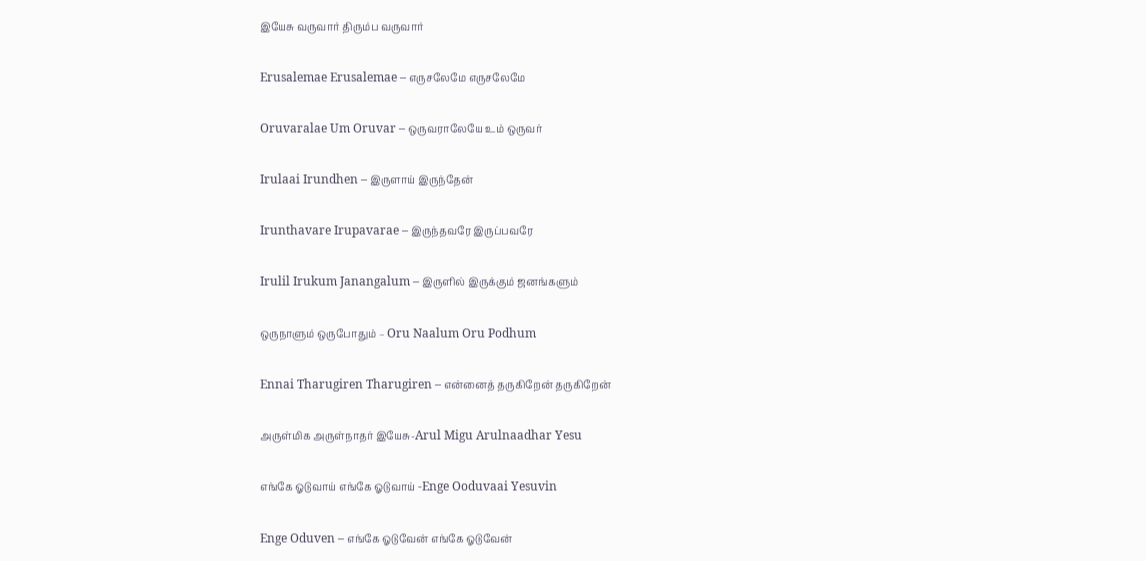இயேசு வருவார் திரும்ப வருவார்

Erusalemae Erusalemae – எருசலேமே எருசலேமே

Oruvaralae Um Oruvar – ஒருவராலேயே உம் ஒருவர்

Irulaai Irundhen – இருளாய் இருந்தேன்

Irunthavare Irupavarae – இருந்தவரே இருப்பவரே

Irulil Irukum Janangalum – இருளில் இருக்கும் ஜனங்களும்

ஒருநாளும் ஒருபோதும் – Oru Naalum Oru Podhum

Ennai Tharugiren Tharugiren – என்னைத் தருகிறேன் தருகிறேன்

அருள்மிக அருள்நாதர் இயேசு-Arul Migu Arulnaadhar Yesu

எங்கே ஓடுவாய் எங்கே ஓடுவாய் -Enge Ooduvaai Yesuvin

Enge Oduven – எங்கே ஓடுவேன் எங்கே ஓடுவேன்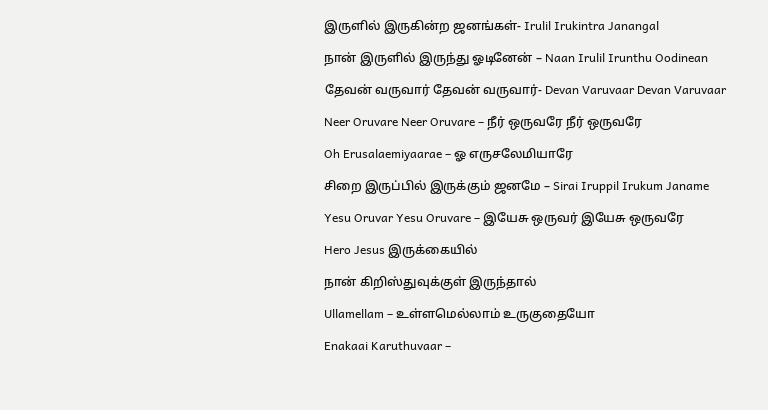இருளில் இருகின்ற ஜனங்கள்- Irulil Irukintra Janangal

நான் இருளில் இருந்து ஓடினேன் – Naan Irulil Irunthu Oodinean

தேவன் வருவார் தேவன் வருவார்- Devan Varuvaar Devan Varuvaar

Neer Oruvare Neer Oruvare – நீர் ஒருவரே நீர் ஒருவரே

Oh Erusalaemiyaarae – ஓ எருசலேமியாரே

சிறை இருப்பில் இருக்கும் ஜனமே – Sirai Iruppil Irukum Janame

Yesu Oruvar Yesu Oruvare – இயேசு ஒருவர் இயேசு ஒருவரே

Hero Jesus இருக்கையில்

நான் கிறிஸ்துவுக்குள் இருந்தால்

Ullamellam – உள்ளமெல்லாம் உருகுதையோ

Enakaai Karuthuvaar –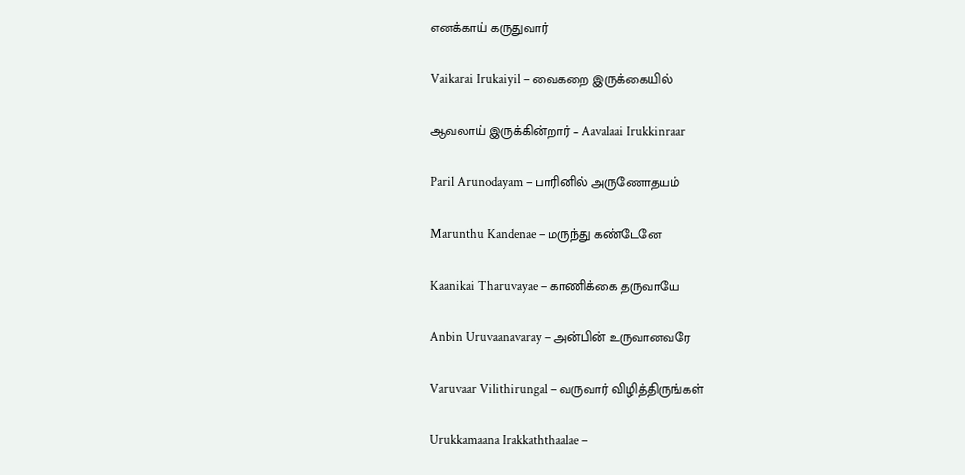எனக்காய் கருதுவார்

Vaikarai Irukaiyil – வைகறை இருக்கையில்

ஆவலாய் இருக்கின்றார் – Aavalaai Irukkinraar

Paril Arunodayam – பாரினில் அருணோதயம்

Marunthu Kandenae – மருந்து கண்டேனே

Kaanikai Tharuvayae – காணிக்கை தருவாயே

Anbin Uruvaanavaray – அன்பின் உருவானவரே

Varuvaar Vilithirungal – வருவார் விழித்திருங்கள்

Urukkamaana Irakkaththaalae –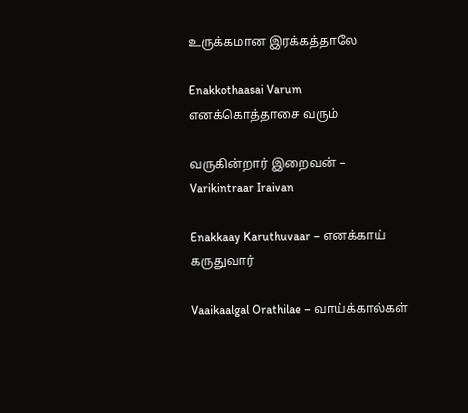உருக்கமான இரக்கத்தாலே

Enakkothaasai Varum எனக்கொத்தாசை வரும்

வருகின்றார் இறைவன் – Varikintraar Iraivan

Enakkaay Karuthuvaar – எனக்காய் கருதுவார்

Vaaikaalgal Orathilae – வாய்க்கால்கள்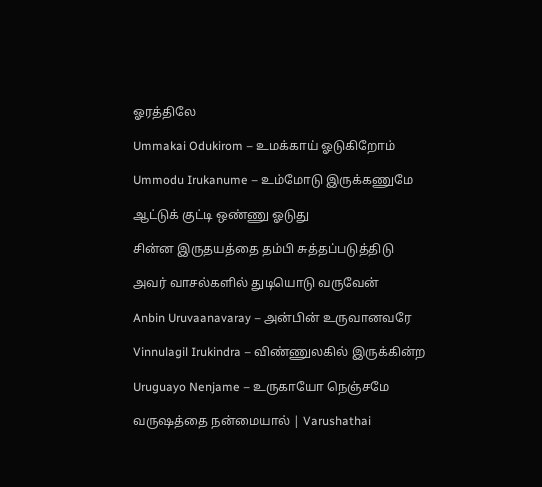ஓரத்திலே

Ummakai Odukirom – உமக்காய் ஓடுகிறோம்

Ummodu Irukanume – உம்மோடு இருக்கணுமே

ஆட்டுக் குட்டி ஒண்ணு ஓடுது

சின்ன இருதயத்தை தம்பி சுத்தப்படுத்திடு

அவர் வாசல்களில் துடியொடு வருவேன்

Anbin Uruvaanavaray – அன்பின் உருவானவரே

Vinnulagil Irukindra – விண்ணுலகில் இருக்கின்ற

Uruguayo Nenjame – உருகாயோ நெஞ்சமே

வருஷத்தை நன்மையால் | Varushathai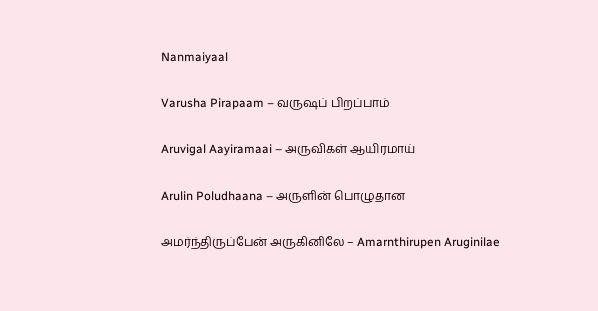Nanmaiyaal

Varusha Pirapaam – வருஷப் பிறப்பாம்

Aruvigal Aayiramaai – அருவிகள் ஆயிரமாய்

Arulin Poludhaana – அருளின் பொழுதான

அமர்ந்திருப்பேன் அருகினிலே – Amarnthirupen Aruginilae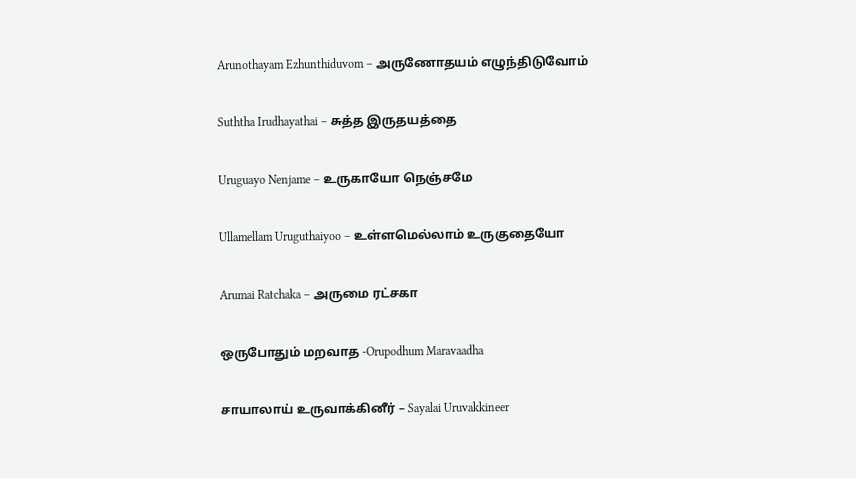Arunothayam Ezhunthiduvom – அருணோதயம் எழுந்திடுவோம்

Suththa Irudhayathai – சுத்த இருதயத்தை

Uruguayo Nenjame – உருகாயோ நெஞ்சமே

Ullamellam Uruguthaiyoo – உள்ளமெல்லாம் உருகுதையோ

Arumai Ratchaka – அருமை ரட்சகா

ஒருபோதும் மறவாத -Orupodhum Maravaadha

சாயாலாய் உருவாக்கினீர் – Sayalai Uruvakkineer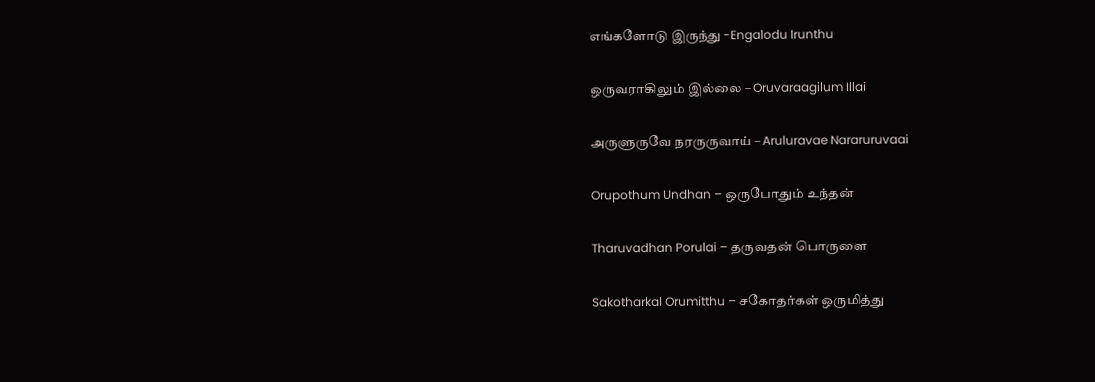எங்களோடு இருந்து -Engalodu Irunthu

ஒருவராகிலும் இல்லை – Oruvaraagilum Illai

அருளுருவே நரருருவாய் – Aruluravae Nararuruvaai

Orupothum Undhan – ஒருபோதும் உந்தன்

Tharuvadhan Porulai – தருவதன் பொருளை

Sakotharkal Orumitthu – சகோதர்கள் ஒருமித்து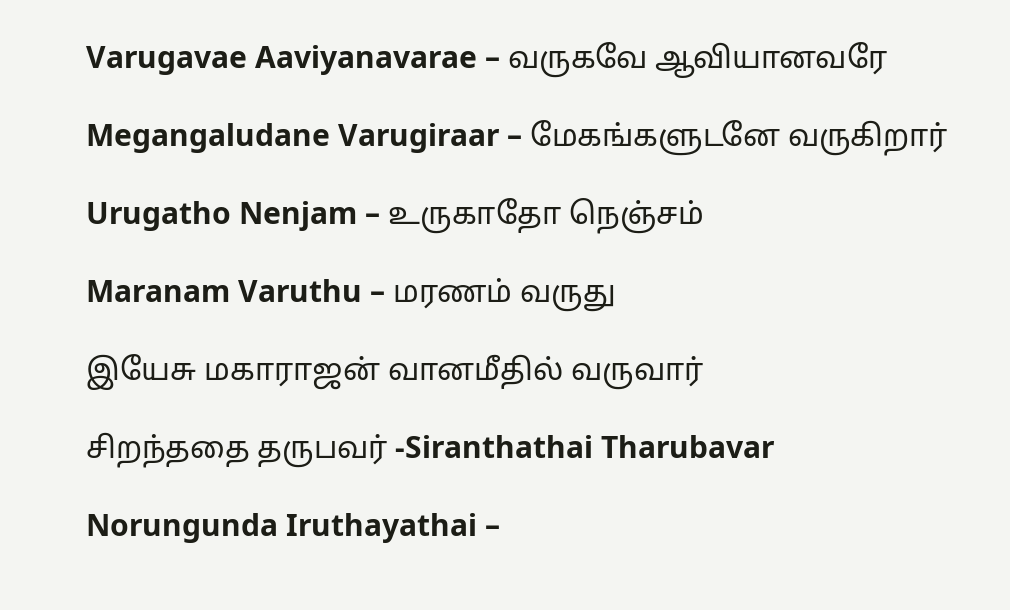Varugavae Aaviyanavarae – வருகவே ஆவியானவரே

Megangaludane Varugiraar – மேகங்களுடனே வருகிறார்

Urugatho Nenjam – உருகாதோ நெஞ்சம்

Maranam Varuthu – மரணம் வருது

இயேசு மகாராஜன் வானமீதில் வருவார்

சிறந்ததை தருபவர் -Siranthathai Tharubavar

Norungunda Iruthayathai –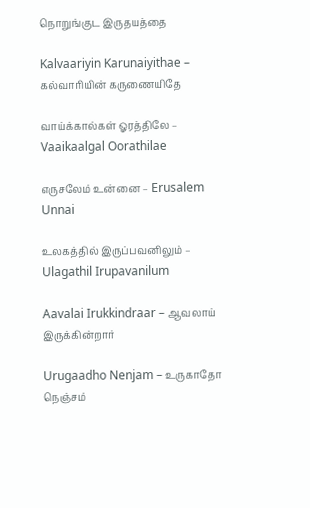நொறுங்குட இருதயத்தை

Kalvaariyin Karunaiyithae – கல்வாரியின் கருணையிதே

வாய்க்கால்கள் ஓரத்திலே – Vaaikaalgal Oorathilae

எருசலேம் உன்னை – Erusalem Unnai

உலகத்தில் இருப்பவனிலும் – Ulagathil Irupavanilum

Aavalai Irukkindraar – ஆவலாய் இருக்கின்றார்

Urugaadho Nenjam – உருகாதோ நெஞ்சம்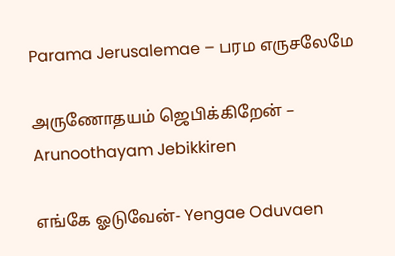Parama Jerusalemae – பரம எருசலேமே

அருணோதயம் ஜெபிக்கிறேன் – Arunoothayam Jebikkiren

எங்கே ஓடுவேன்- Yengae Oduvaen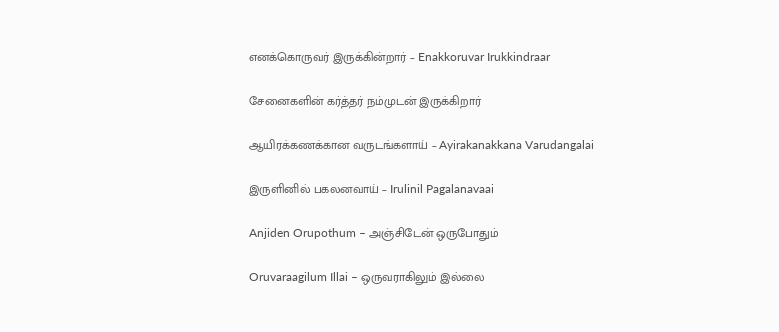எனக்கொருவர் இருக்கின்றார் – Enakkoruvar Irukkindraar

சேனைகளின் கர்த்தர் நம்முடன் இருக்கிறார்

ஆயிரக்கணக்கான வருடங்களாய் – Ayirakanakkana Varudangalai

இருளினில் பகலனவாய் – Irulinil Pagalanavaai

Anjiden Orupothum – அஞ்சிடேன் ஒருபோதும்

Oruvaraagilum Illai – ஒருவராகிலும் இல்லை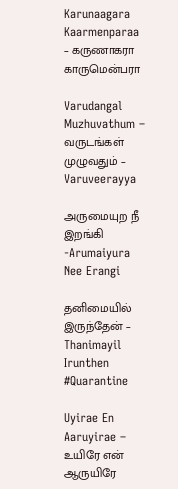Karunaagara Kaarmenparaa – கருணாகரா காருமென்பரா

Varudangal Muzhuvathum – வருடங்கள் முழுவதும் – Varuveerayya

அருமையுற நீ இறங்கி -Arumaiyura Nee Erangi

தனிமையில் இருந்தேன் – Thanimayil Irunthen #Quarantine

Uyirae En Aaruyirae – உயிரே என் ஆருயிரே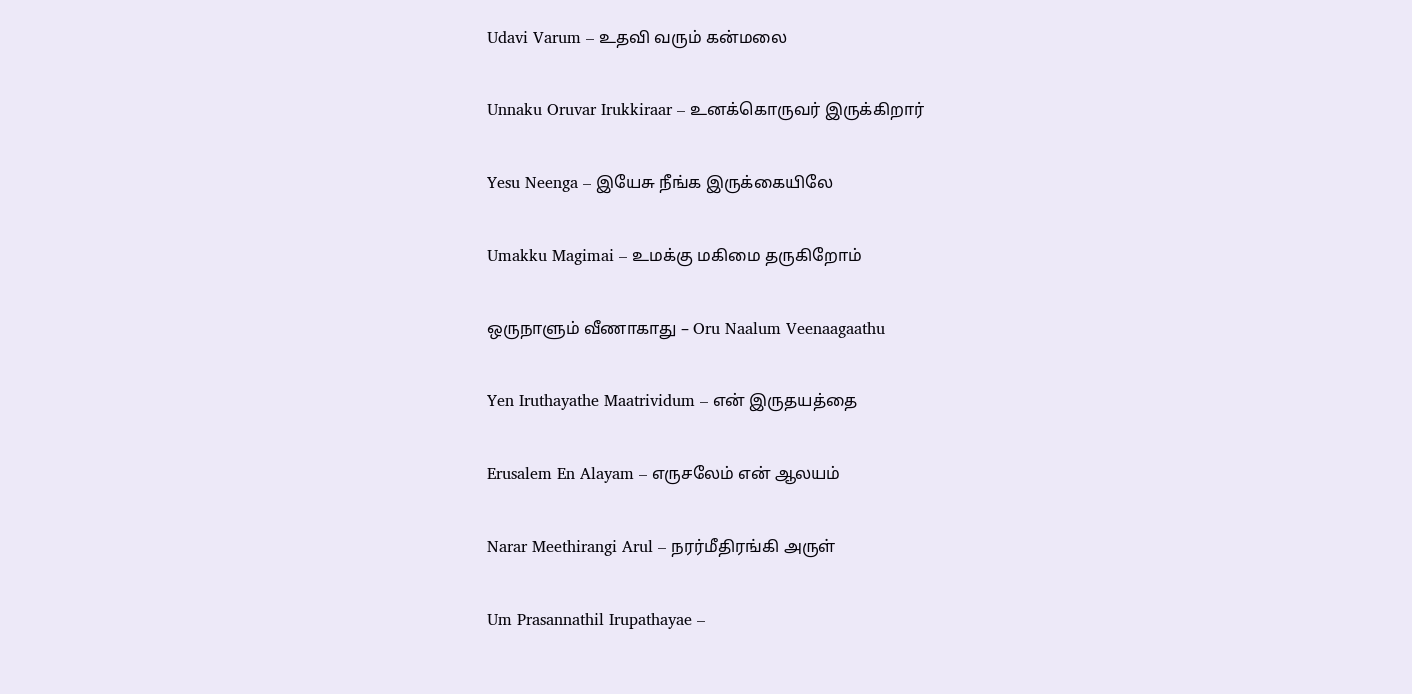Udavi Varum – உதவி வரும் கன்மலை

Unnaku Oruvar Irukkiraar – உனக்கொருவர் இருக்கிறார்

Yesu Neenga – இயேசு நீங்க இருக்கையிலே

Umakku Magimai – உமக்கு மகிமை தருகிறோம்

ஒருநாளும் வீணாகாது – Oru Naalum Veenaagaathu

Yen Iruthayathe Maatrividum – என் இருதயத்தை

Erusalem En Alayam – எருசலேம் என் ஆலயம்

Narar Meethirangi Arul – நரர்மீதிரங்கி அருள்

Um Prasannathil Irupathayae –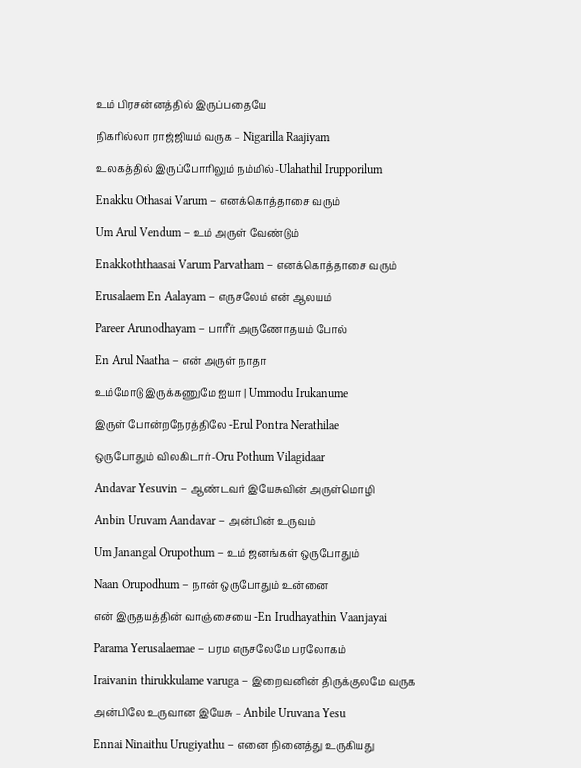உம் பிரசன்னத்தில் இருப்பதையே

நிகரில்லா ராஜ்ஜியம் வருக – Nigarilla Raajiyam

உலகத்தில் இருப்போரிலும் நம்மில்-Ulahathil Irupporilum

Enakku Othasai Varum – எனக்கொத்தாசை வரும்

Um Arul Vendum – உம் அருள் வேண்டும்

Enakkoththaasai Varum Parvatham – எனக்கொத்தாசை வரும்

Erusalaem En Aalayam – எருசலேம் என் ஆலயம்

Pareer Arunodhayam – பாரீர் அருணோதயம் போல்

En Arul Naatha – என் அருள் நாதா

உம்மோடு இருக்கணுமே ஐயா | Ummodu Irukanume

இருள் போன்றநேரத்திலே -Erul Pontra Nerathilae

ஒருபோதும் விலகிடார்-Oru Pothum Vilagidaar

Andavar Yesuvin – ஆண்டவர் இயேசுவின் அருள்மொழி

Anbin Uruvam Aandavar – அன்பின் உருவம்

Um Janangal Orupothum – உம் ஜனங்கள் ஒருபோதும்

Naan Orupodhum – நான் ஒருபோதும் உன்னை

என் இருதயத்தின் வாஞ்சையை -En Irudhayathin Vaanjayai

Parama Yerusalaemae – பரம எருசலேமே பரலோகம்

Iraivanin thirukkulame varuga – இறைவனின் திருக்குலமே வருக

அன்பிலே உருவான இயேசு – Anbile Uruvana Yesu

Ennai Ninaithu Urugiyathu – எனை நினைத்து உருகியது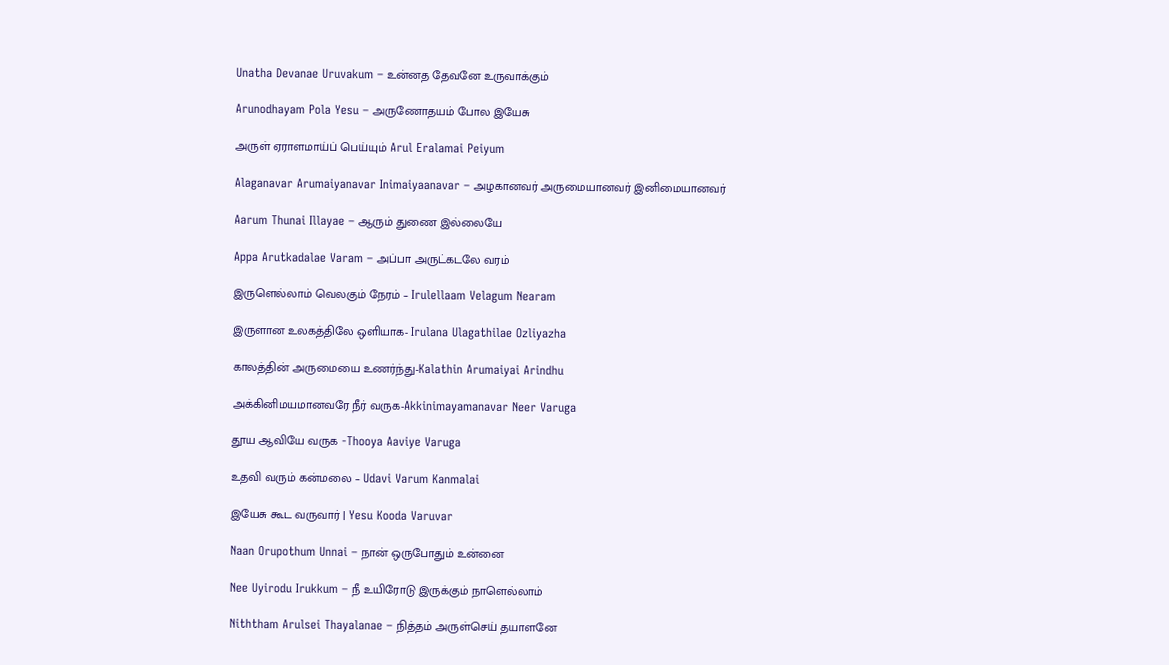Unatha Devanae Uruvakum – உன்னத தேவனே உருவாக்கும்

Arunodhayam Pola Yesu – அருணோதயம் போல இயேசு

அருள் ஏராளமாய்ப் பெய்யும் Arul Eralamai Peiyum

Alaganavar Arumaiyanavar Inimaiyaanavar – அழகானவர் அருமையானவர் இனிமையானவர்

Aarum Thunai Illayae – ஆரும் துணை இல்லையே

Appa Arutkadalae Varam – அப்பா அருட்கடலே வரம்

இருளெல்லாம் வெலகும் நேரம் – Irulellaam Velagum Nearam

இருளான உலகத்திலே ஒளியாக- Irulana Ulagathilae Ozliyazha

காலத்தின் அருமையை உணர்ந்து-Kalathin Arumaiyai Arindhu

அக்கினிமயமானவரே நீர் வருக-Akkinimayamanavar Neer Varuga

தூய ஆவியே வருக -Thooya Aaviye Varuga

உதவி வரும் கன்மலை – Udavi Varum Kanmalai

இயேசு கூட வருவார் | Yesu Kooda Varuvar

Naan Orupothum Unnai – நான் ஒருபோதும் உன்னை

Nee Uyirodu Irukkum – நீ உயிரோடு இருக்கும் நாளெல்லாம்

Niththam Arulsei Thayalanae – நித்தம் அருள்செய் தயாளனே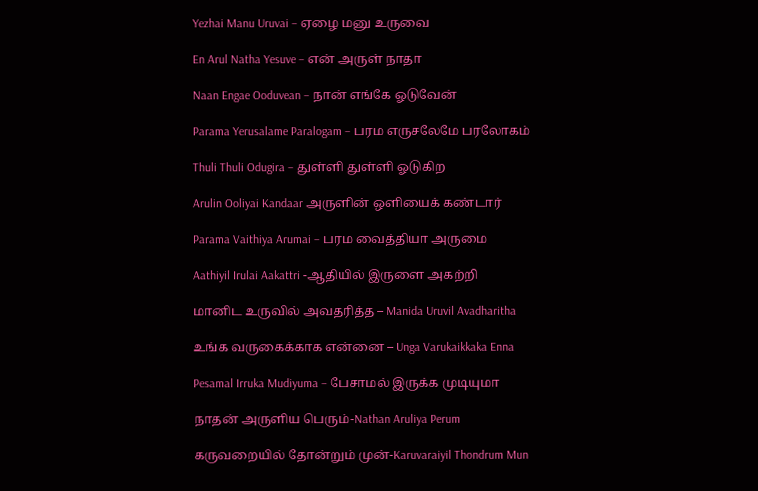Yezhai Manu Uruvai – ஏழை மனு உருவை

En Arul Natha Yesuve – என் அருள் நாதா

Naan Engae Ooduvean – நான் எங்கே ஓடுவேன்

Parama Yerusalame Paralogam – பரம எருசலேமே பரலோகம்

Thuli Thuli Odugira – துள்ளி துள்ளி ஓடுகிற

Arulin Ooliyai Kandaar அருளின் ஒளியைக் கண்டார்

Parama Vaithiya Arumai – பரம வைத்தியா அருமை

Aathiyil Irulai Aakattri -ஆதியில் இருளை அகற்றி

மானிட உருவில் அவதரித்த – Manida Uruvil Avadharitha

உங்க வருகைக்காக என்னை – Unga Varukaikkaka Enna

Pesamal Irruka Mudiyuma – பேசாமல் இருக்க முடியுமா

நாதன் அருளிய பெரும்-Nathan Aruliya Perum

கருவறையில் தோன்றும் முன்-Karuvaraiyil Thondrum Mun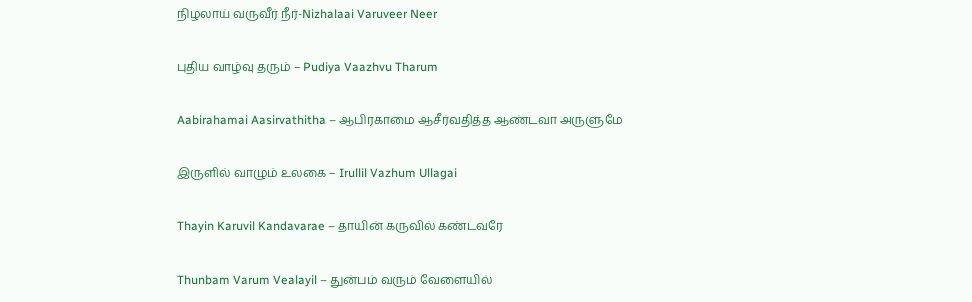நிழலாய் வருவீர் நீர்-Nizhalaai Varuveer Neer

புதிய வாழ்வு தரும் – Pudiya Vaazhvu Tharum

Aabirahamai Aasirvathitha – ஆபிரகாமை ஆசீர்வதித்த ஆண்டவா அருளுமே

இருளில் வாழும் உலகை – Irullil Vazhum Ullagai

Thayin Karuvil Kandavarae – தாயின் கருவில் கண்டவரே

Thunbam Varum Vealayil – துன்பம் வரும் வேளையில்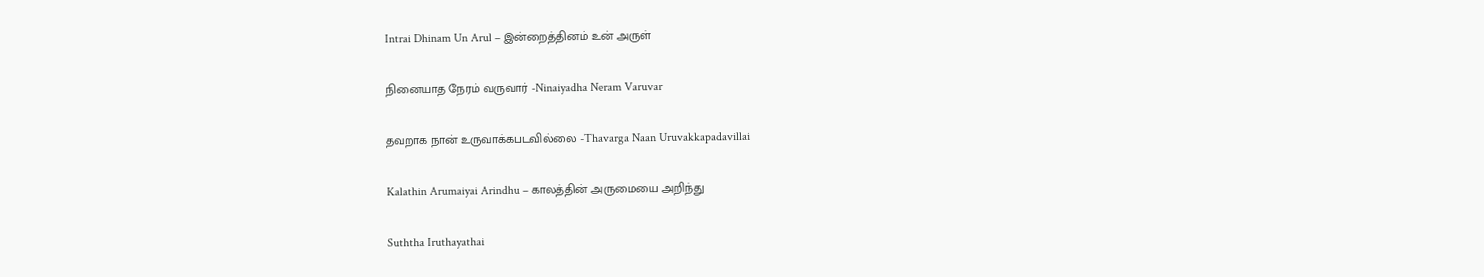Intrai Dhinam Un Arul – இன்றைத்தினம் உன் அருள்

நினையாத நேரம் வருவார் -Ninaiyadha Neram Varuvar

தவறாக நான் உருவாக்கபடவில்லை -Thavarga Naan Uruvakkapadavillai

Kalathin Arumaiyai Arindhu – காலத்தின் அருமையை அறிந்து

Suththa Iruthayathai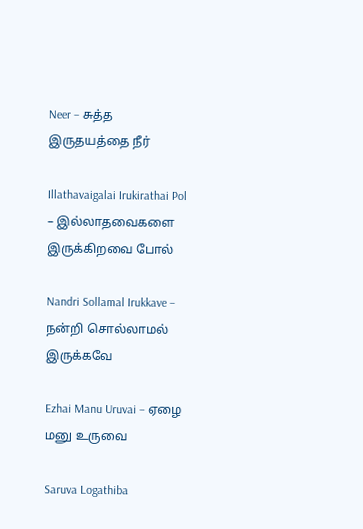Neer – சுத்த இருதயத்தை நீர்

Illathavaigalai Irukirathai Pol – இல்லாதவைகளை இருக்கிறவை போல்

Nandri Sollamal Irukkave – நன்றி சொல்லாமல் இருக்கவே

Ezhai Manu Uruvai – ஏழை மனு உருவை

Saruva Logathiba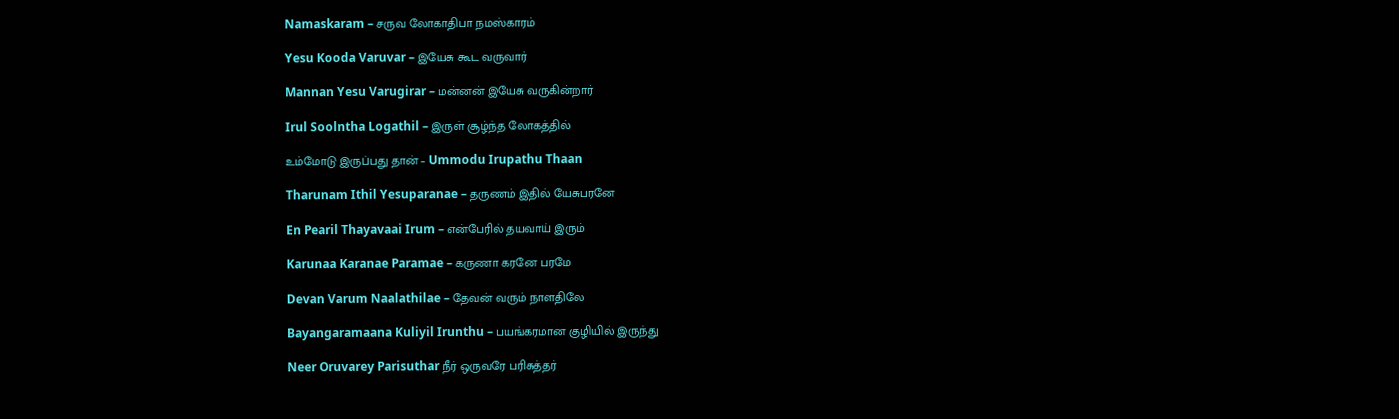Namaskaram – சருவ லோகாதிபா நமஸ்காரம்

Yesu Kooda Varuvar – இயேசு கூட வருவார்

Mannan Yesu Varugirar – மன்னன் இயேசு வருகின்றார்

Irul Soolntha Logathil – இருள் சூழ்ந்த லோகத்தில்

உம்மோடு இருப்பது தான் – Ummodu Irupathu Thaan

Tharunam Ithil Yesuparanae – தருணம் இதில் யேசுபரனே

En Pearil Thayavaai Irum – என்பேரில் தயவாய் இரும்

Karunaa Karanae Paramae – கருணா கரனே பரமே

Devan Varum Naalathilae – தேவன் வரும் நாளதிலே

Bayangaramaana Kuliyil Irunthu – பயங்கரமான குழியில் இருந்து

Neer Oruvarey Parisuthar நீர் ஒருவரே பரிசுத்தர்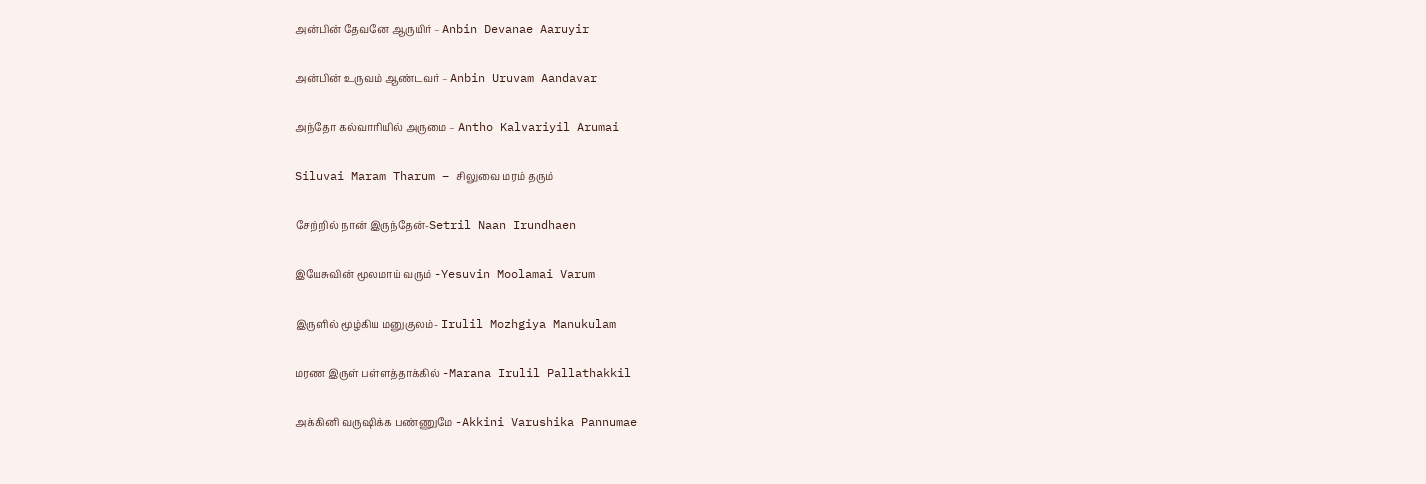அன்பின் தேவனே ஆருயிர் – Anbin Devanae Aaruyir

அன்பின் உருவம் ஆண்டவர் – Anbin Uruvam Aandavar

அந்தோ கல்வாரியில் அருமை – Antho Kalvariyil Arumai

Siluvai Maram Tharum – சிலுவை மரம் தரும்

சேற்றில் நான் இருந்தேன்-Setril Naan Irundhaen

இயேசுவின் மூலமாய் வரும் -Yesuvin Moolamai Varum

இருளில் மூழ்கிய மனுகுலம்- Irulil Mozhgiya Manukulam

மரண இருள் பள்ளத்தாக்கில் -Marana Irulil Pallathakkil

அக்கினி வருஷிக்க பண்ணுமே -Akkini Varushika Pannumae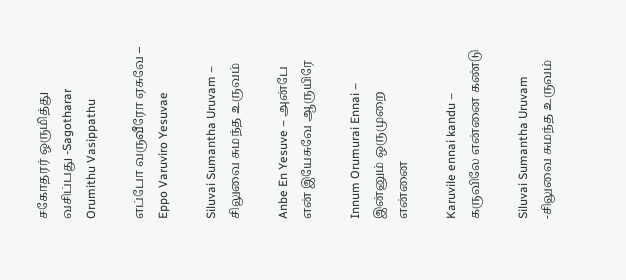சகோதரர் ஒருமித்து வசிப்பது -Sagotharar Orumithu Vasippathu

எப்போ வருவீரோ ஏசுவே – Eppo Varuviro Yesuvae

Siluvai Sumantha Uruvam – சிலுவை சுமந்த உருவம்

Anbe En Yesuve – அன்பே என் இயேசுவே ஆருயிரே

Innum Orumurai Ennai – இன்னும் ஒருமுறை என்னை

Karuvile ennai kandu – கருவிலே என்னை கண்டு

Siluvai Sumantha Uruvam -சிலுவை சுமந்த உருவம்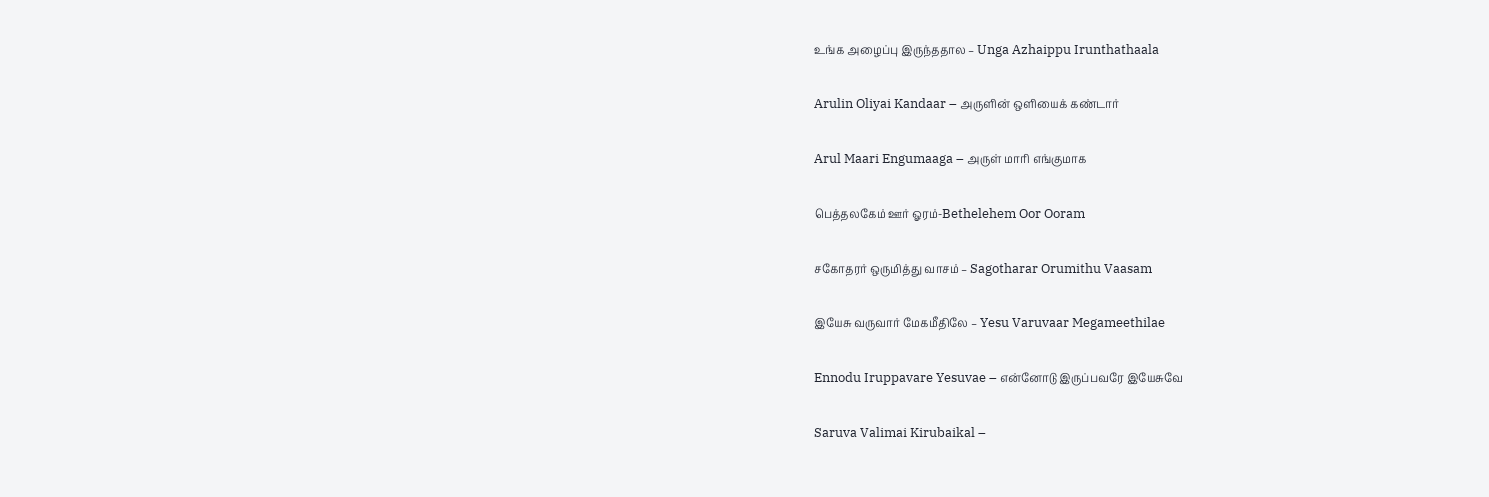உங்க அழைப்பு இருந்ததால – Unga Azhaippu Irunthathaala

Arulin Oliyai Kandaar – அருளின் ஒளியைக் கண்டார்

Arul Maari Engumaaga – அருள் மாரி எங்குமாக

பெத்தலகேம் ஊர் ஓரம்-Bethelehem Oor Ooram

சகோதரர் ஒருமித்து வாசம் – Sagotharar Orumithu Vaasam

இயேசு வருவார் மேகமீதிலே – Yesu Varuvaar Megameethilae

Ennodu Iruppavare Yesuvae – என்னோடு இருப்பவரே இயேசுவே

Saruva Valimai Kirubaikal –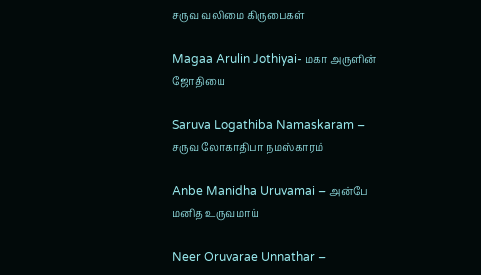சருவ வலிமை கிருபைகள்

Magaa Arulin Jothiyai- மகா அருளின் ஜோதியை

Saruva Logathiba Namaskaram – சருவ லோகாதிபா நமஸ்காரம்

Anbe Manidha Uruvamai – அன்பே மனித உருவமாய்

Neer Oruvarae Unnathar –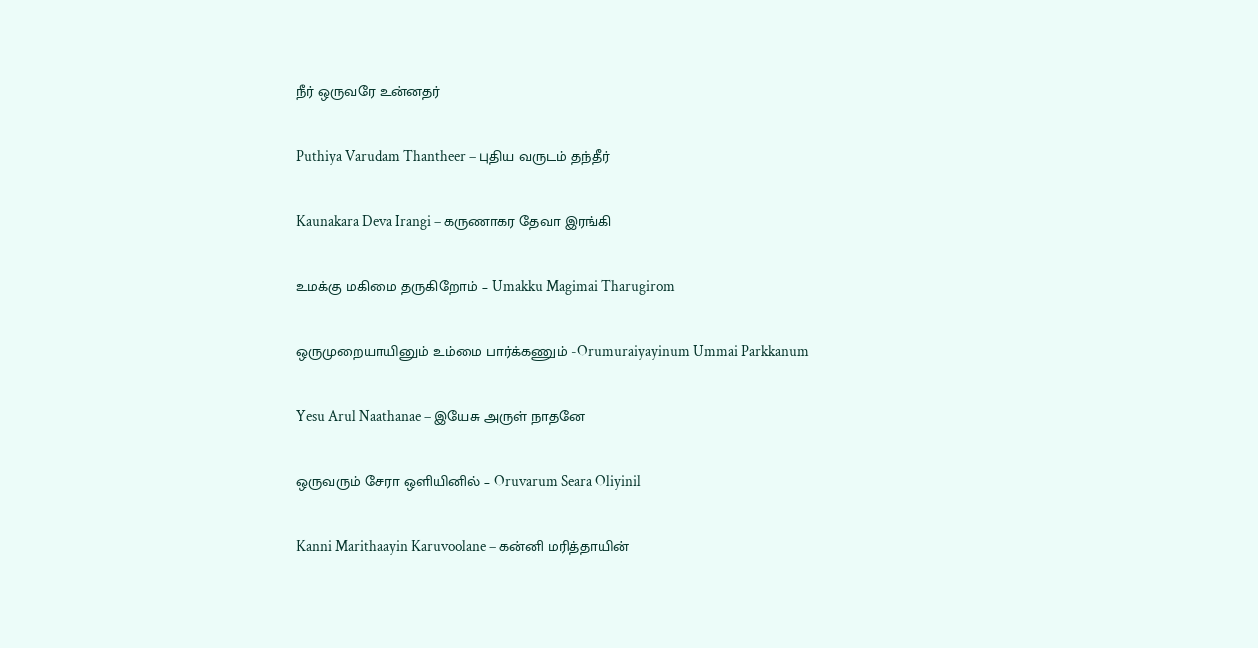நீர் ஒருவரே உன்னதர்

Puthiya Varudam Thantheer – புதிய வருடம் தந்தீர்

Kaunakara Deva Irangi – கருணாகர தேவா இரங்கி

உமக்கு மகிமை தருகிறோம் – Umakku Magimai Tharugirom

ஒருமுறையாயினும் உம்மை பார்க்கணும் -Orumuraiyayinum Ummai Parkkanum

Yesu Arul Naathanae – இயேசு அருள் நாதனே

ஒருவரும் சேரா ஒளியினில் – Oruvarum Seara Oliyinil

Kanni Marithaayin Karuvoolane – கன்னி மரித்தாயின்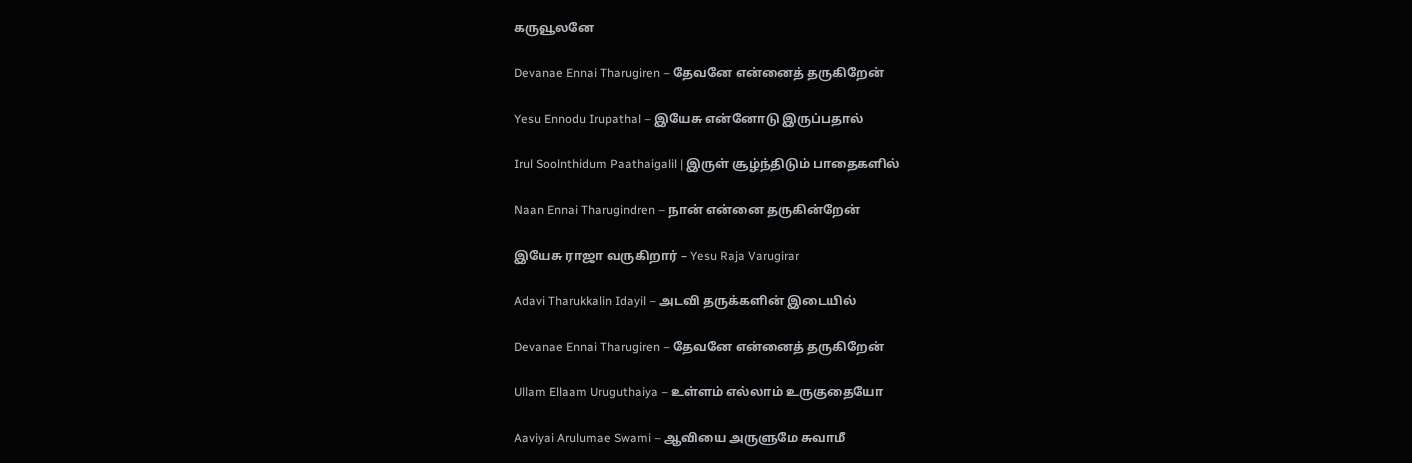கருவூலனே

Devanae Ennai Tharugiren – தேவனே என்னைத் தருகிறேன்

Yesu Ennodu Irupathal – இயேசு என்னோடு இருப்பதால்

Irul Soolnthidum Paathaigalil | இருள் சூழ்ந்திடும் பாதைகளில்

Naan Ennai Tharugindren – நான் என்னை தருகின்றேன்

இயேசு ராஜா வருகிறார் – Yesu Raja Varugirar

Adavi Tharukkalin Idayil – அடவி தருக்களின் இடையில்

Devanae Ennai Tharugiren – தேவனே என்னைத் தருகிறேன்

Ullam Ellaam Uruguthaiya – உள்ளம் எல்லாம் உருகுதையோ

Aaviyai Arulumae Swami – ஆவியை அருளுமே சுவாமீ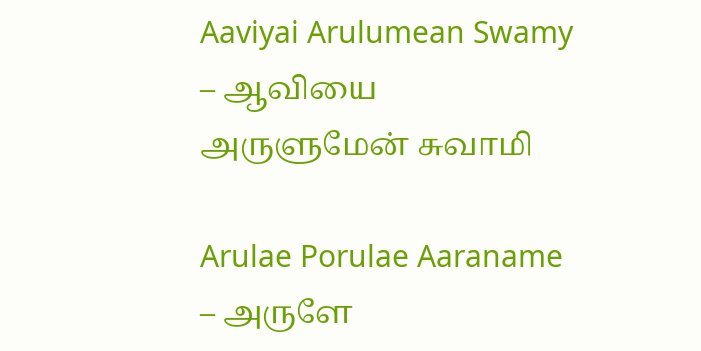Aaviyai Arulumean Swamy – ஆவியை அருளுமேன் சுவாமி

Arulae Porulae Aaraname – அருளே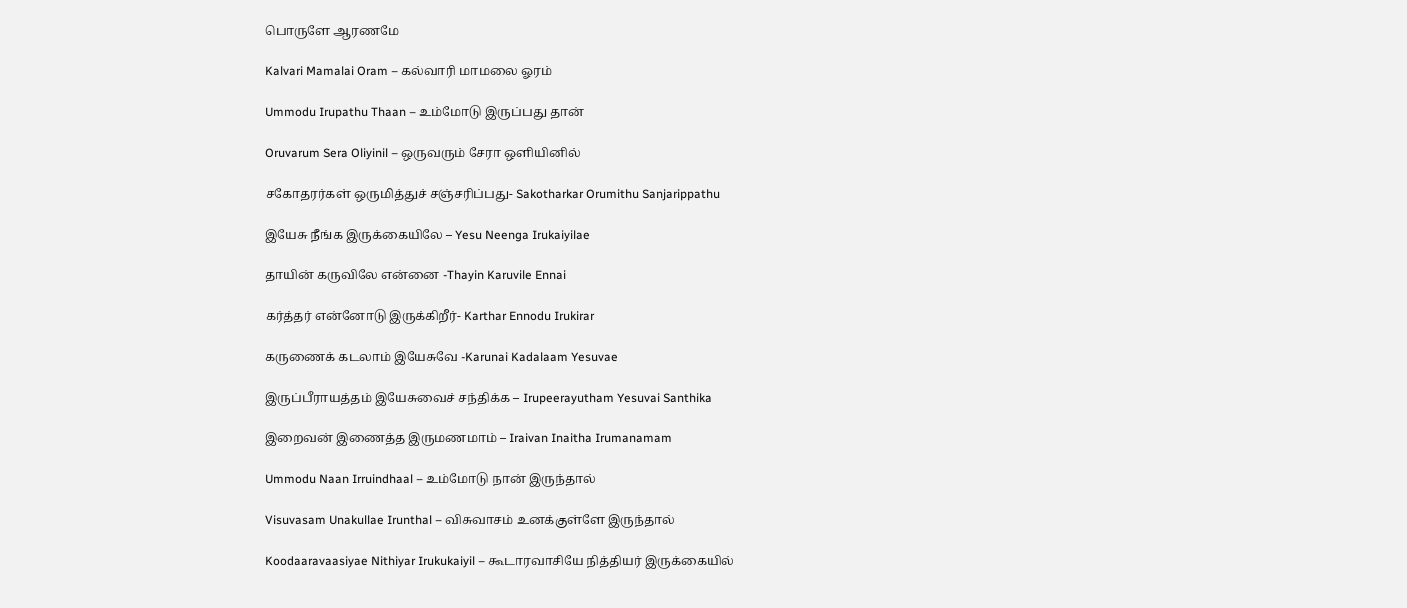பொருளே ஆரணமே

Kalvari Mamalai Oram – கல்வாரி மாமலை ஓரம்

Ummodu Irupathu Thaan – உம்மோடு இருப்பது தான்

Oruvarum Sera Oliyinil – ஒருவரும் சேரா ஒளியினில்

சகோதரர்கள் ஒருமித்துச் சஞ்சரிப்பது- Sakotharkar Orumithu Sanjarippathu

இயேசு நீங்க இருக்கையிலே – Yesu Neenga Irukaiyilae

தாயின் கருவிலே என்னை -Thayin Karuvile Ennai

கர்த்தர் என்னோடு இருக்கிறீர்- Karthar Ennodu Irukirar

கருணைக் கடலாம் இயேசுவே -Karunai Kadalaam Yesuvae

இருப்பீராயத்தம் இயேசுவைச் சந்திக்க – Irupeerayutham Yesuvai Santhika

இறைவன் இணைத்த இருமணமாம் – Iraivan Inaitha Irumanamam

Ummodu Naan Irruindhaal – உம்மோடு நான் இருந்தால்

Visuvasam Unakullae Irunthal – விசுவாசம் உனக்குள்ளே இருந்தால்

Koodaaravaasiyae Nithiyar Irukukaiyil – கூடாரவாசியே நித்தியர் இருக்கையில்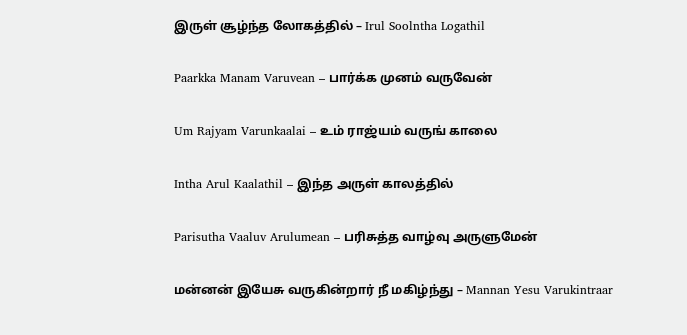இருள் சூழ்ந்த லோகத்தில் – Irul Soolntha Logathil

Paarkka Manam Varuvean – பார்க்க முனம் வருவேன்

Um Rajyam Varunkaalai – உம் ராஜ்யம் வருங் காலை

Intha Arul Kaalathil – இந்த அருள் காலத்தில்

Parisutha Vaaluv Arulumean – பரிசுத்த வாழ்வு அருளுமேன்

மன்னன் இயேசு வருகின்றார் நீ மகிழ்ந்து – Mannan Yesu Varukintraar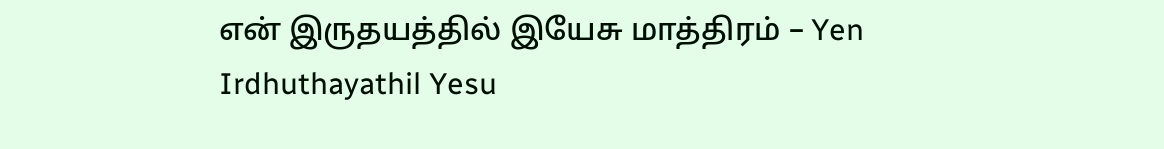என் இருதயத்தில் இயேசு மாத்திரம் – Yen Irdhuthayathil Yesu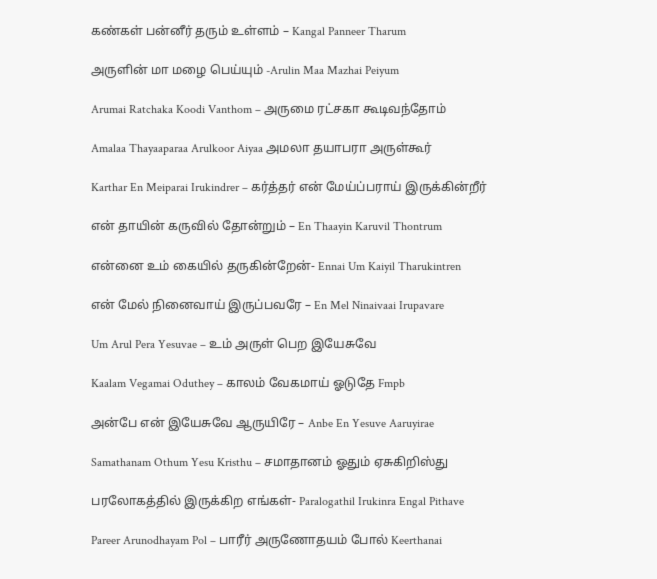கண்கள் பன்னீர் தரும் உள்ளம் – Kangal Panneer Tharum

அருளின் மா மழை பெய்யும் -Arulin Maa Mazhai Peiyum

Arumai Ratchaka Koodi Vanthom – அருமை ரட்சகா கூடிவந்தோம்

Amalaa Thayaaparaa Arulkoor Aiyaa அமலா தயாபரா அருள்கூர்

Karthar En Meiparai Irukindrer – கர்த்தர் என் மேய்ப்பராய் இருக்கின்றீர்

என் தாயின் கருவில் தோன்றும் – En Thaayin Karuvil Thontrum

என்னை உம் கையில் தருகின்றேன்- Ennai Um Kaiyil Tharukintren

என் மேல் நினைவாய் இருப்பவரே – En Mel Ninaivaai Irupavare

Um Arul Pera Yesuvae – உம் அருள் பெற இயேசுவே

Kaalam Vegamai Oduthey – காலம் வேகமாய் ஓடுதே Fmpb

அன்பே என் இயேசுவே ஆருயிரே – Anbe En Yesuve Aaruyirae

Samathanam Othum Yesu Kristhu – சமாதானம் ஓதும் ஏசுகிறிஸ்து

பரலோகத்தில் இருக்கிற எங்கள்- Paralogathil Irukinra Engal Pithave

Pareer Arunodhayam Pol – பாரீர் அருணோதயம் போல் Keerthanai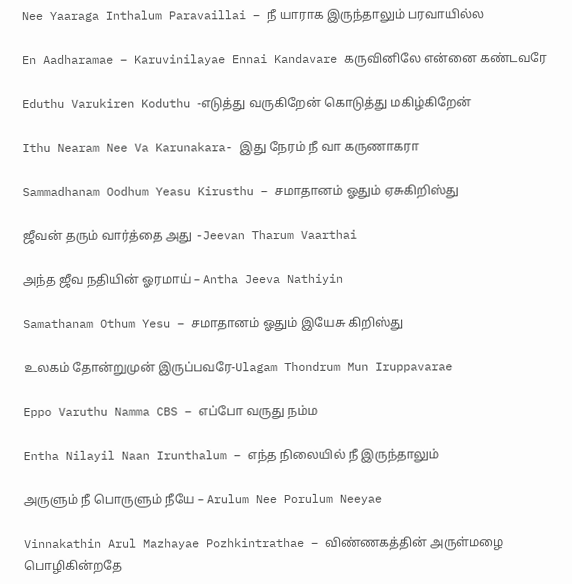Nee Yaaraga Inthalum Paravaillai – நீ யாராக இருந்தாலும் பரவாயில்ல

En Aadharamae – Karuvinilayae Ennai Kandavare கருவினிலே என்னை கண்டவரே

Eduthu Varukiren Koduthu -எடுத்து வருகிறேன் கொடுத்து மகிழ்கிறேன்

Ithu Nearam Nee Va Karunakara- இது நேரம் நீ வா கருணாகரா

Sammadhanam Oodhum Yeasu Kirusthu – சமாதானம் ஓதும் ஏசுகிறிஸ்து

ஜீவன் தரும் வார்த்தை அது -Jeevan Tharum Vaarthai

அந்த ஜீவ நதியின் ஓரமாய் – Antha Jeeva Nathiyin

Samathanam Othum Yesu – சமாதானம் ஓதும் இயேசு கிறிஸ்து

உலகம் தோன்றுமுன் இருப்பவரே-Ulagam Thondrum Mun Iruppavarae

Eppo Varuthu Namma CBS – எப்போ வருது நம்ம

Entha Nilayil Naan Irunthalum – எந்த நிலையில் நீ இருந்தாலும்

அருளும் நீ பொருளும் நீயே – Arulum Nee Porulum Neeyae

Vinnakathin Arul Mazhayae Pozhkintrathae – விண்ணகத்தின் அருள்மழை பொழிகின்றதே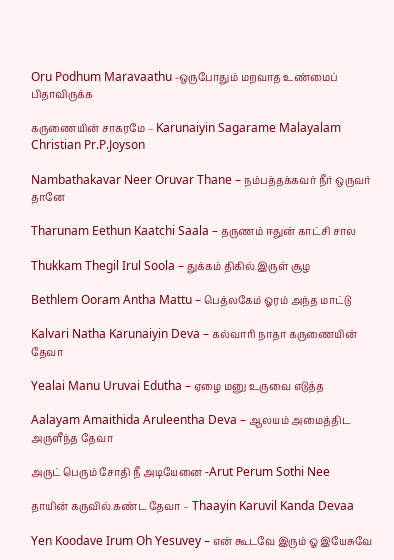Oru Podhum Maravaathu -ஒருபோதும் மறவாத உண்மைப் பிதாவிருக்க

கருணையின் சாகரமே – Karunaiyin Sagarame Malayalam Christian Pr.P.Joyson

Nambathakavar Neer Oruvar Thane – நம்பத்தக்கவர் நீர் ஒருவர் தானே

Tharunam Eethun Kaatchi Saala – தருணம் ஈதுன் காட்சி சால

Thukkam Thegil Irul Soola – துக்கம் திகில் இருள் சூழ

Bethlem Ooram Antha Mattu – பெத்லகேம் ஓரம் அந்த மாட்டு

Kalvari Natha Karunaiyin Deva – கல்வாரி நாதா கருணையின் தேவா

Yealai Manu Uruvai Edutha – ஏழை மனு உருவை எடுத்த

Aalayam Amaithida Aruleentha Deva – ஆலயம் அமைத்திட அருளீந்த தேவா

அருட் பெரும் சோதி நீ அடியேனை -Arut Perum Sothi Nee

தாயின் கருவில் கண்ட தேவா – Thaayin Karuvil Kanda Devaa

Yen Koodave Irum Oh Yesuvey – என் கூடவே இரும் ஓ இயேசுவே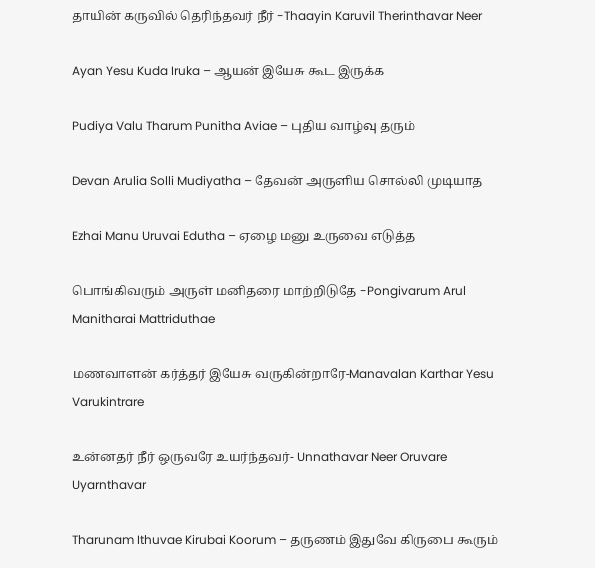தாயின் கருவில் தெரிந்தவர் நீர் -Thaayin Karuvil Therinthavar Neer

Ayan Yesu Kuda Iruka – ஆயன் இயேசு கூட இருக்க

Pudiya Valu Tharum Punitha Aviae – புதிய வாழ்வு தரும்

Devan Arulia Solli Mudiyatha – தேவன் அருளிய சொல்லி முடியாத

Ezhai Manu Uruvai Edutha – ஏழை மனு உருவை எடுத்த

பொங்கிவரும் அருள் மனிதரை மாற்றிடுதே -Pongivarum Arul Manitharai Mattriduthae

மணவாளன் கர்த்தர் இயேசு வருகின்றாரே-Manavalan Karthar Yesu Varukintrare

உன்னதர் நீர் ஒருவரே உயர்ந்தவர்- Unnathavar Neer Oruvare Uyarnthavar

Tharunam Ithuvae Kirubai Koorum – தருணம் இதுவே கிருபை கூரும்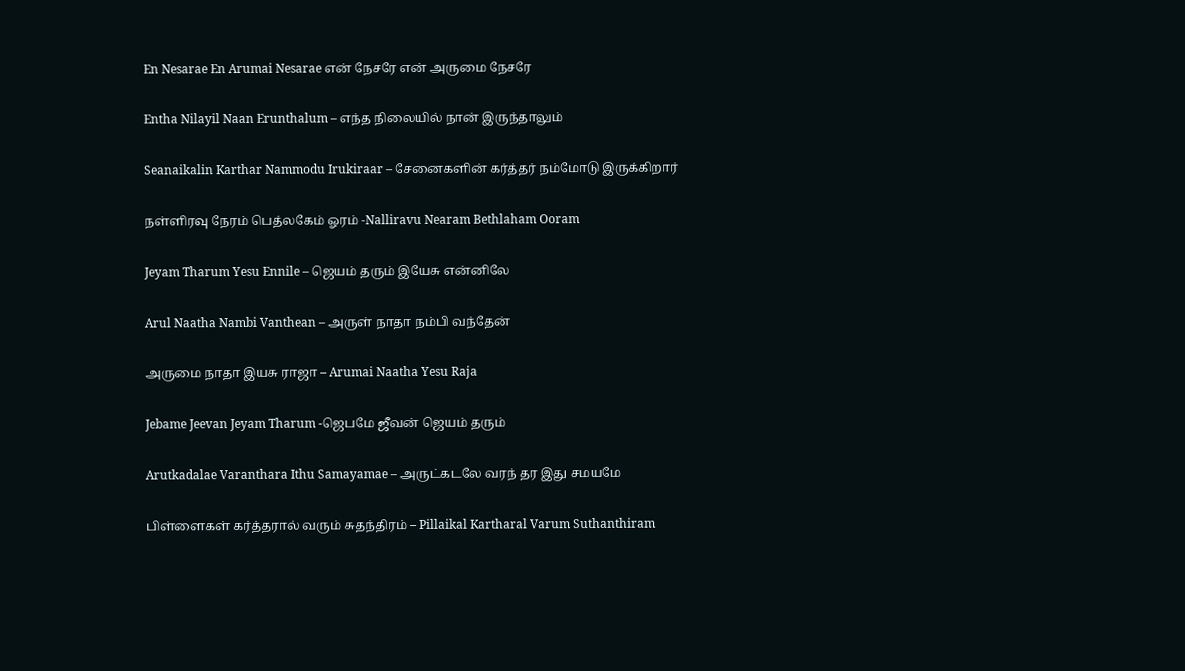En Nesarae En Arumai Nesarae என் நேசரே என் அருமை நேசரே

Entha Nilayil Naan Erunthalum – எந்த நிலையில் நான் இருந்தாலும்

Seanaikalin Karthar Nammodu Irukiraar – சேனைகளின் கர்த்தர் நம்மோடு இருக்கிறார்

நள்ளிரவு நேரம் பெத்லகேம் ஓரம் -Nalliravu Nearam Bethlaham Ooram

Jeyam Tharum Yesu Ennile – ஜெயம் தரும் இயேசு என்னிலே

Arul Naatha Nambi Vanthean – அருள் நாதா நம்பி வந்தேன்

அருமை நாதா இயசு ராஜா – Arumai Naatha Yesu Raja

Jebame Jeevan Jeyam Tharum -ஜெபமே ஜீவன் ஜெயம் தரும்

Arutkadalae Varanthara Ithu Samayamae – அருட்கடலே வரந் தர இது சமயமே

பிள்ளைகள் கர்த்தரால் வரும் சுதந்திரம் – Pillaikal Kartharal Varum Suthanthiram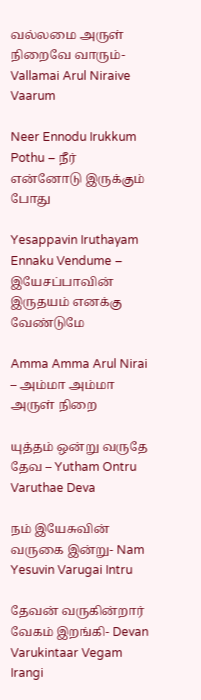வல்லமை அருள் நிறைவே வாரும்-Vallamai Arul Niraive Vaarum

Neer Ennodu Irukkum Pothu – நீர் என்னோடு இருக்கும் போது

Yesappavin Iruthayam Ennaku Vendume – இயேசப்பாவின் இருதயம் எனக்கு வேண்டுமே

Amma Amma Arul Nirai – அம்மா அம்மா அருள் நிறை

யுத்தம் ஒன்று வருதே தேவ – Yutham Ontru Varuthae Deva

நம் இயேசுவின் வருகை இன்று- Nam Yesuvin Varugai Intru

தேவன் வருகின்றார் வேகம் இறங்கி- Devan Varukintaar Vegam Irangi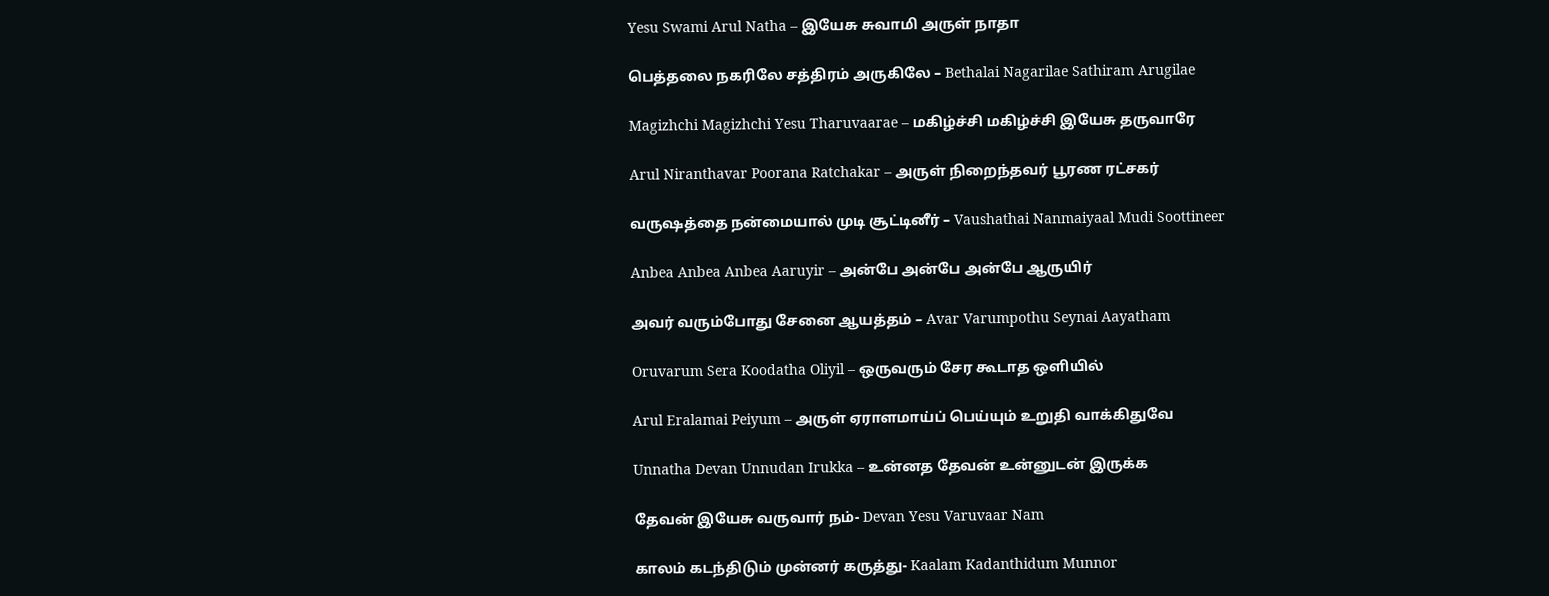Yesu Swami Arul Natha – இயேசு சுவாமி அருள் நாதா

பெத்தலை நகரிலே சத்திரம் அருகிலே – Bethalai Nagarilae Sathiram Arugilae

Magizhchi Magizhchi Yesu Tharuvaarae – மகிழ்ச்சி மகிழ்ச்சி இயேசு தருவாரே

Arul Niranthavar Poorana Ratchakar – அருள் நிறைந்தவர் பூரண ரட்சகர்

வருஷத்தை நன்மையால் முடி சூட்டினீர் – Vaushathai Nanmaiyaal Mudi Soottineer

Anbea Anbea Anbea Aaruyir – அன்பே அன்பே அன்பே ஆருயிர்

அவர் வரும்போது சேனை ஆயத்தம் – Avar Varumpothu Seynai Aayatham

Oruvarum Sera Koodatha Oliyil – ஒருவரும் சேர கூடாத ஒளியில்

Arul Eralamai Peiyum – அருள் ஏராளமாய்ப் பெய்யும் உறுதி வாக்கிதுவே

Unnatha Devan Unnudan Irukka – உன்னத தேவன் உன்னுடன் இருக்க

தேவன் இயேசு வருவார் நம்- Devan Yesu Varuvaar Nam

காலம் கடந்திடும் முன்னர் கருத்து- Kaalam Kadanthidum Munnor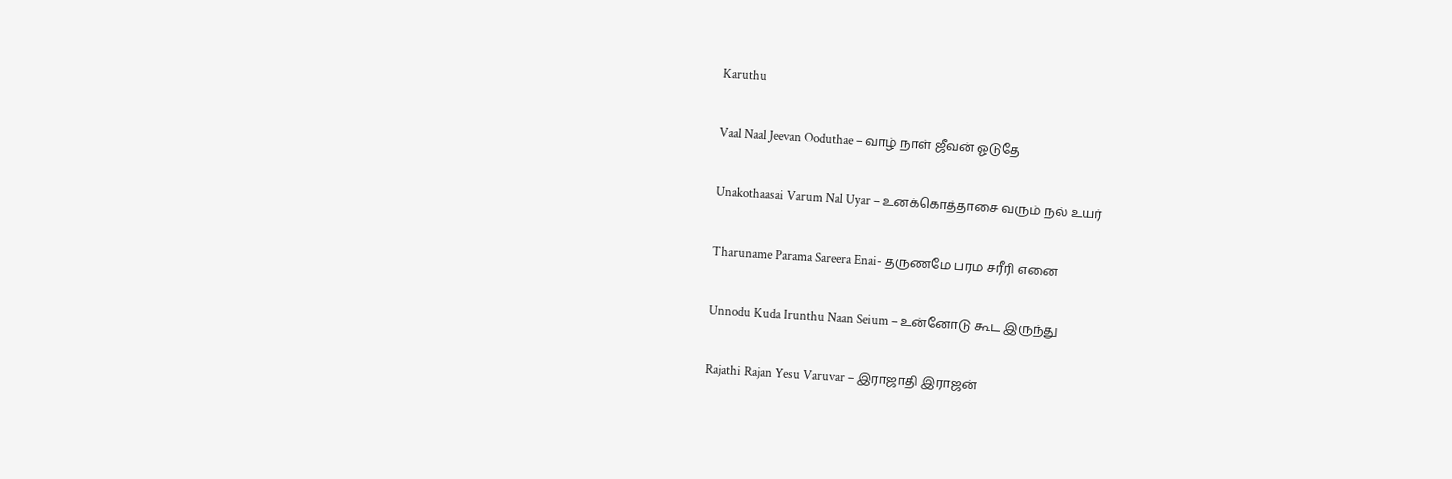Karuthu

Vaal Naal Jeevan Ooduthae – வாழ் நாள் ஜீவன் ஓடுதே

Unakothaasai Varum Nal Uyar – உனக்கொத்தாசை வரும் நல் உயர்

Tharuname Parama Sareera Enai- தருணமே பரம சரீரி எனை

Unnodu Kuda Irunthu Naan Seium – உன்னோடு கூட இருந்து

Rajathi Rajan Yesu Varuvar – இராஜாதி இராஜன்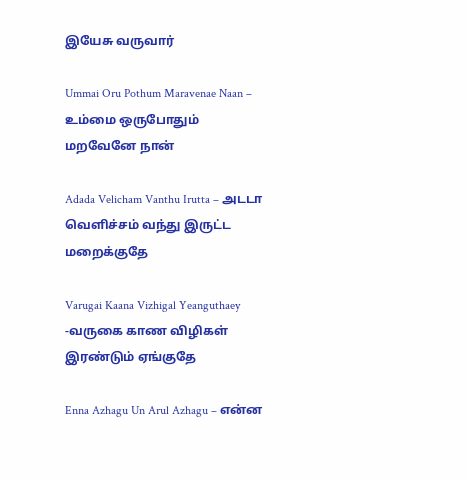இயேசு வருவார்

Ummai Oru Pothum Maravenae Naan – உம்மை ஒருபோதும் மறவேனே நான்

Adada Velicham Vanthu Irutta – அடடா வெளிச்சம் வந்து இருட்ட மறைக்குதே

Varugai Kaana Vizhigal Yeanguthaey -வருகை காண விழிகள் இரண்டும் ஏங்குதே

Enna Azhagu Un Arul Azhagu – என்ன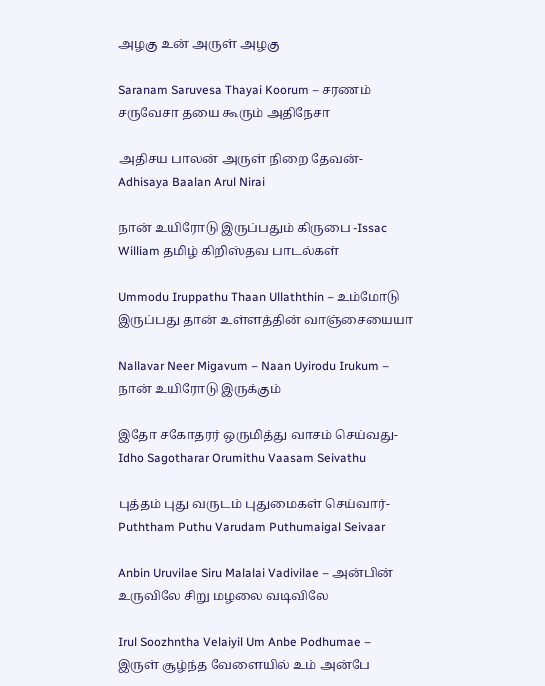அழகு உன் அருள் அழகு

Saranam Saruvesa Thayai Koorum – சரணம் சருவேசா தயை கூரும் அதிநேசா

அதிசய பாலன் அருள் நிறை தேவன்- Adhisaya Baalan Arul Nirai

நான் உயிரோடு இருப்பதும் கிருபை -Issac William தமிழ் கிறிஸ்தவ பாடல்கள்

Ummodu Iruppathu Thaan Ullaththin – உம்மோடு இருப்பது தான் உள்ளத்தின் வாஞ்சையையா

Nallavar Neer Migavum – Naan Uyirodu Irukum – நான் உயிரோடு இருக்கும்

இதோ சகோதரர் ஒருமித்து வாசம் செய்வது- Idho Sagotharar Orumithu Vaasam Seivathu

புத்தம் புது வருடம் புதுமைகள் செய்வார்- Puththam Puthu Varudam Puthumaigal Seivaar

Anbin Uruvilae Siru Malalai Vadivilae – அன்பின் உருவிலே சிறு மழலை வடிவிலே

Irul Soozhntha Velaiyil Um Anbe Podhumae – இருள் சூழ்ந்த வேளையில் உம் அன்பே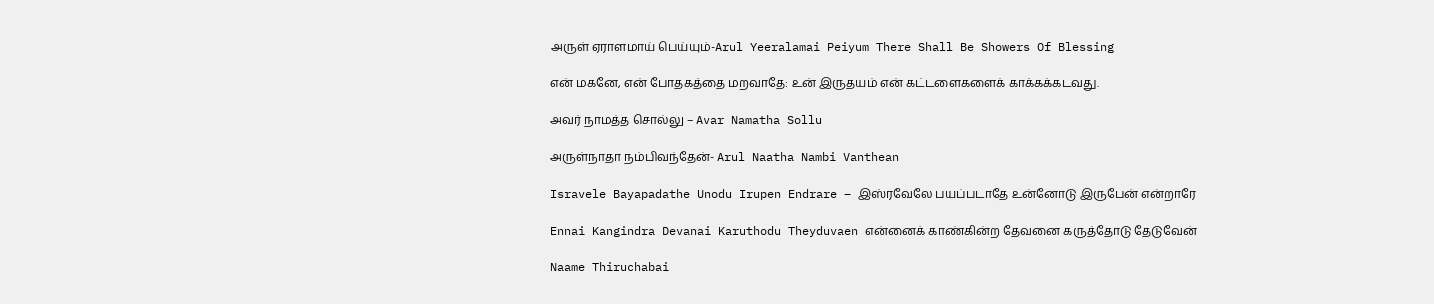அருள் ஏராளமாய் பெய்யும்-Arul Yeeralamai Peiyum There Shall Be Showers Of Blessing

என் மகனே, என் போதகத்தை மறவாதே: உன் இருதயம் என் கட்டளைகளைக் காக்கக்கடவது.

அவர் நாமத்த சொல்லு – Avar Namatha Sollu

அருள்நாதா நம்பிவந்தேன்- Arul Naatha Nambi Vanthean

Isravele Bayapadathe Unodu Irupen Endrare – இஸ்ரவேலே பயப்படாதே உன்னோடு இருபேன் என்றாரே

Ennai Kangindra Devanai Karuthodu Theyduvaen என்னைக் காண்கின்ற தேவனை கருத்தோடு தேடுவேன்

Naame Thiruchabai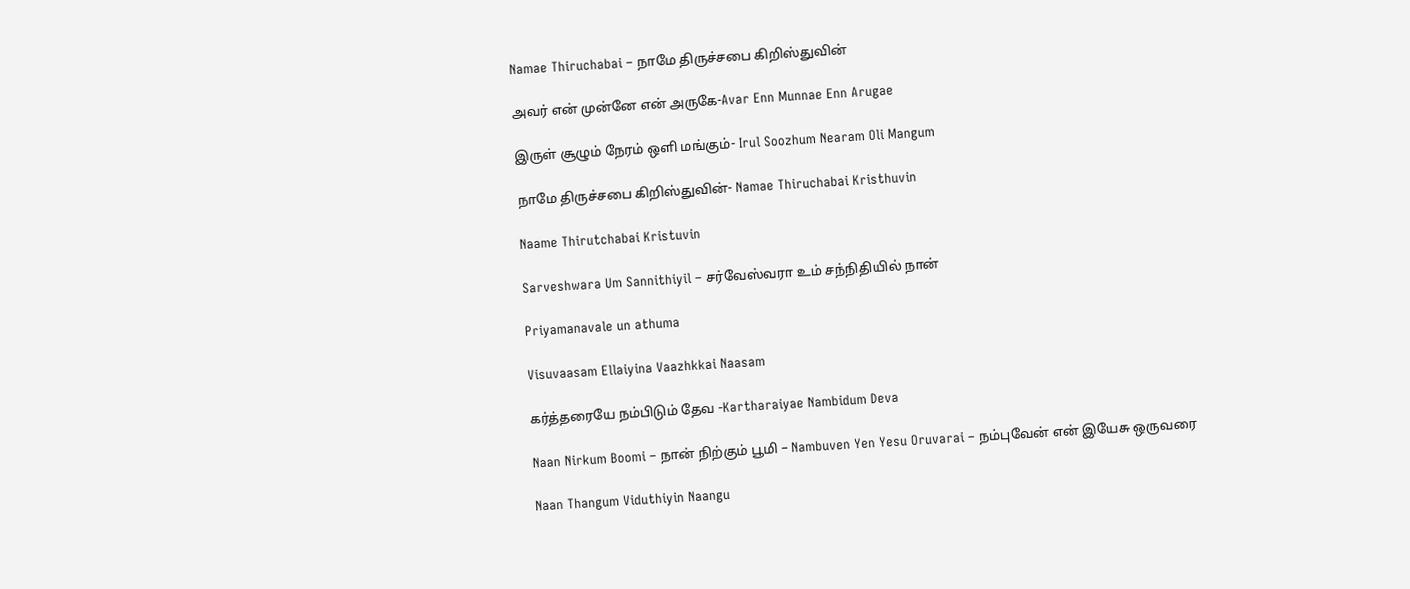Namae Thiruchabai – நாமே திருச்சபை கிறிஸ்துவின்

அவர் என் முன்னே என் அருகே-Avar Enn Munnae Enn Arugae

இருள் சூழும் நேரம் ஒளி மங்கும்- Irul Soozhum Nearam Oli Mangum

நாமே திருச்சபை கிறிஸ்துவின்- Namae Thiruchabai Kristhuvin

Naame Thirutchabai Kristuvin

Sarveshwara Um Sannithiyil – சர்வேஸ்வரா உம் சந்நிதியில் நான்

Priyamanavale un athuma

Visuvaasam Ellaiyina Vaazhkkai Naasam

கர்த்தரையே நம்பிடும் தேவ -Kartharaiyae Nambidum Deva

Naan Nirkum Boomi – நான் நிற்கும் பூமி – Nambuven Yen Yesu Oruvarai – நம்புவேன் என் இயேசு ஒருவரை

Naan Thangum Viduthiyin Naangu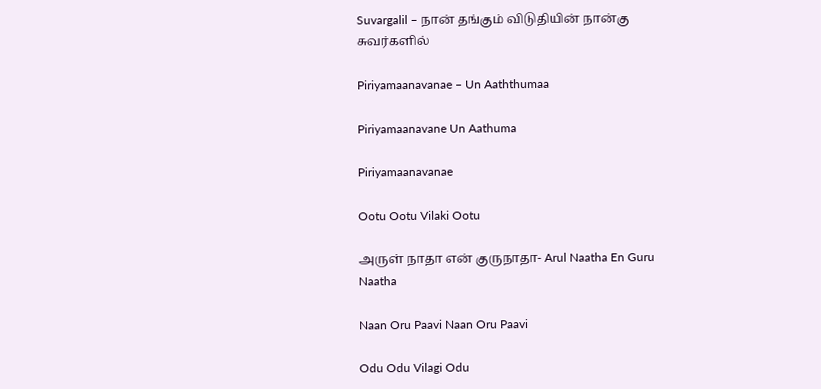Suvargalil – நான் தங்கும் விடுதியின் நான்கு சுவர்களில்

Piriyamaanavanae – Un Aaththumaa

Piriyamaanavane Un Aathuma

Piriyamaanavanae

Ootu Ootu Vilaki Ootu

அருள் நாதா என் குருநாதா- Arul Naatha En Guru Naatha

Naan Oru Paavi Naan Oru Paavi

Odu Odu Vilagi Odu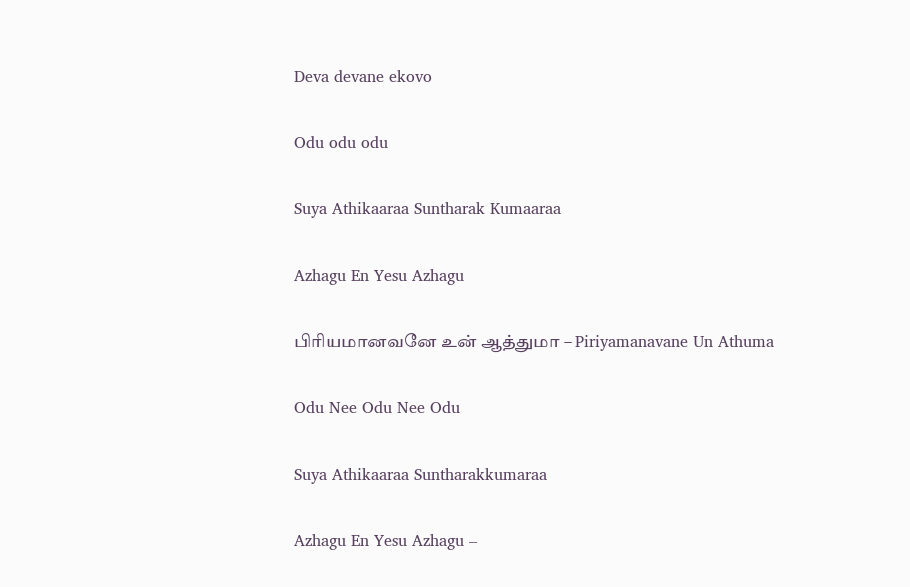Deva devane ekovo

Odu odu odu

Suya Athikaaraa Suntharak Kumaaraa

Azhagu En Yesu Azhagu

பிரியமானவனே உன் ஆத்துமா – Piriyamanavane Un Athuma

Odu Nee Odu Nee Odu

Suya Athikaaraa Suntharakkumaraa

Azhagu En Yesu Azhagu –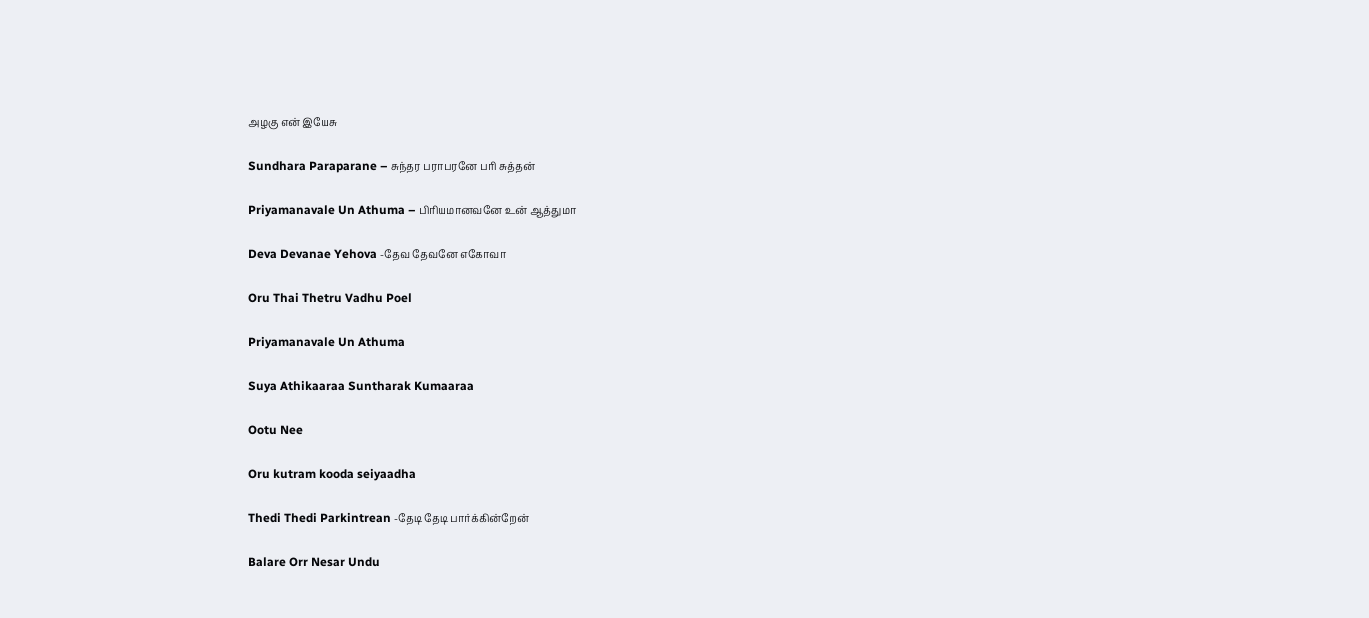அழகு என் இயேசு

Sundhara Paraparane – சுந்தர பராபரனே பரி சுத்தன்

Priyamanavale Un Athuma – பிரியமானவனே உன் ஆத்துமா

Deva Devanae Yehova -தேவ தேவனே எகோவா

Oru Thai Thetru Vadhu Poel

Priyamanavale Un Athuma

Suya Athikaaraa Suntharak Kumaaraa

Ootu Nee

Oru kutram kooda seiyaadha

Thedi Thedi Parkintrean -தேடி தேடி பார்க்கின்றேன்

Balare Orr Nesar Undu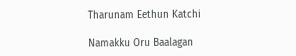Tharunam Eethun Katchi

Namakku Oru Baalagan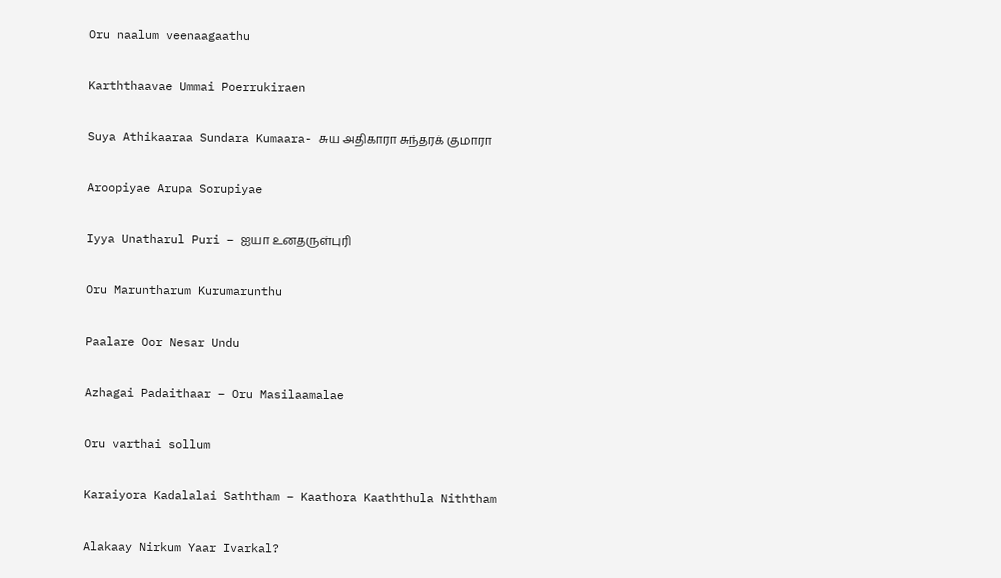Oru naalum veenaagaathu

Karththaavae Ummai Poerrukiraen

Suya Athikaaraa Sundara Kumaara- சுய அதிகாரா சுந்தரக் குமாரா

Aroopiyae Arupa Sorupiyae

Iyya Unatharul Puri – ஐயா உனதருள்புரி

Oru Maruntharum Kurumarunthu

Paalare Oor Nesar Undu

Azhagai Padaithaar – Oru Masilaamalae

Oru varthai sollum

Karaiyora Kadalalai Saththam – Kaathora Kaaththula Niththam

Alakaay Nirkum Yaar Ivarkal?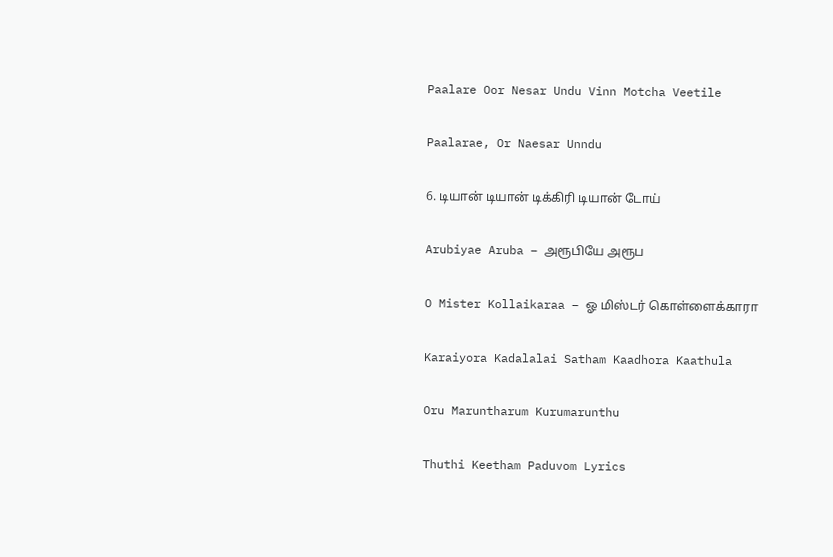Paalare Oor Nesar Undu Vinn Motcha Veetile

Paalarae, Or Naesar Unndu

6. டியான் டியான் டிக்கிரி டியான் டோய்

Arubiyae Aruba – அரூபியே அரூப

O Mister Kollaikaraa – ஓ மிஸ்டர் கொள்ளைக்காரா

Karaiyora Kadalalai Satham Kaadhora Kaathula

Oru Maruntharum Kurumarunthu

Thuthi Keetham Paduvom Lyrics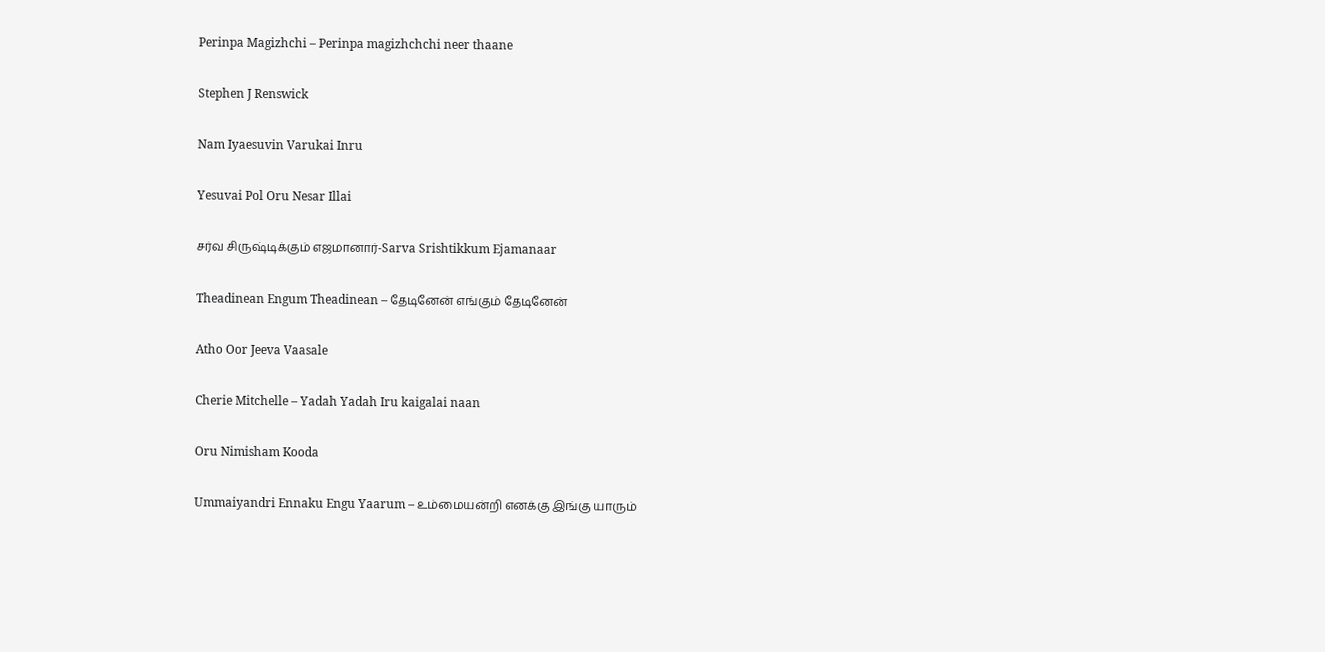Perinpa Magizhchi – Perinpa magizhchchi neer thaane

Stephen J Renswick

Nam Iyaesuvin Varukai Inru

Yesuvai Pol Oru Nesar Illai

சர்வ சிருஷ்டிக்கும் எஜமானார்-Sarva Srishtikkum Ejamanaar

Theadinean Engum Theadinean – தேடினேன் எங்கும் தேடினேன்

Atho Oor Jeeva Vaasale

Cherie Mitchelle – Yadah Yadah Iru kaigalai naan

Oru Nimisham Kooda

Ummaiyandri Ennaku Engu Yaarum – உம்மையன்றி எனக்கு இங்கு யாரும்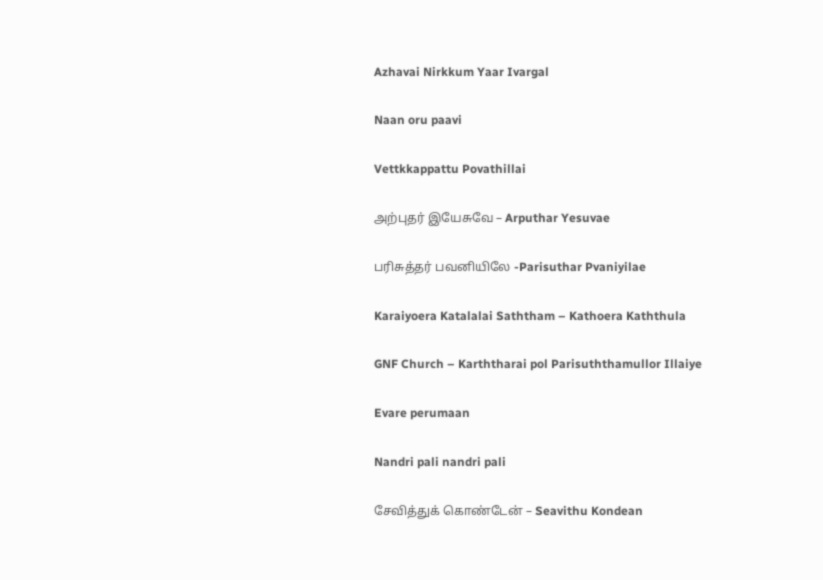Azhavai Nirkkum Yaar Ivargal

Naan oru paavi

Vettkkappattu Povathillai

அற்புதர் இயேசுவே – Arputhar Yesuvae

பரிசுத்தர் பவனியிலே -Parisuthar Pvaniyilae

Karaiyoera Katalalai Saththam – Kathoera Kaththula

GNF Church – Karththarai pol Parisuththamullor Illaiye

Evare perumaan

Nandri pali nandri pali

சேவித்துக் கொண்டேன் – Seavithu Kondean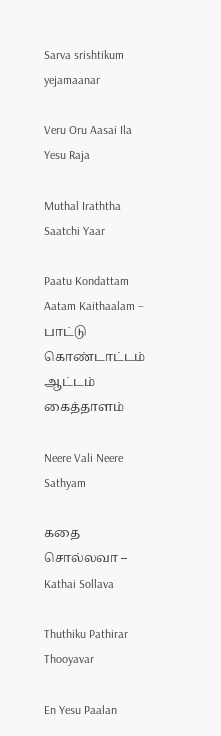Sarva srishtikum yejamaanar

Veru Oru Aasai Ila Yesu Raja

Muthal Iraththa Saatchi Yaar

Paatu Kondattam Aatam Kaithaalam – பாட்டு கொண்டாட்டம் ஆட்டம் கைத்தாளம்

Neere Vali Neere Sathyam

கதை சொல்லவா – Kathai Sollava

Thuthiku Pathirar Thooyavar

En Yesu Paalan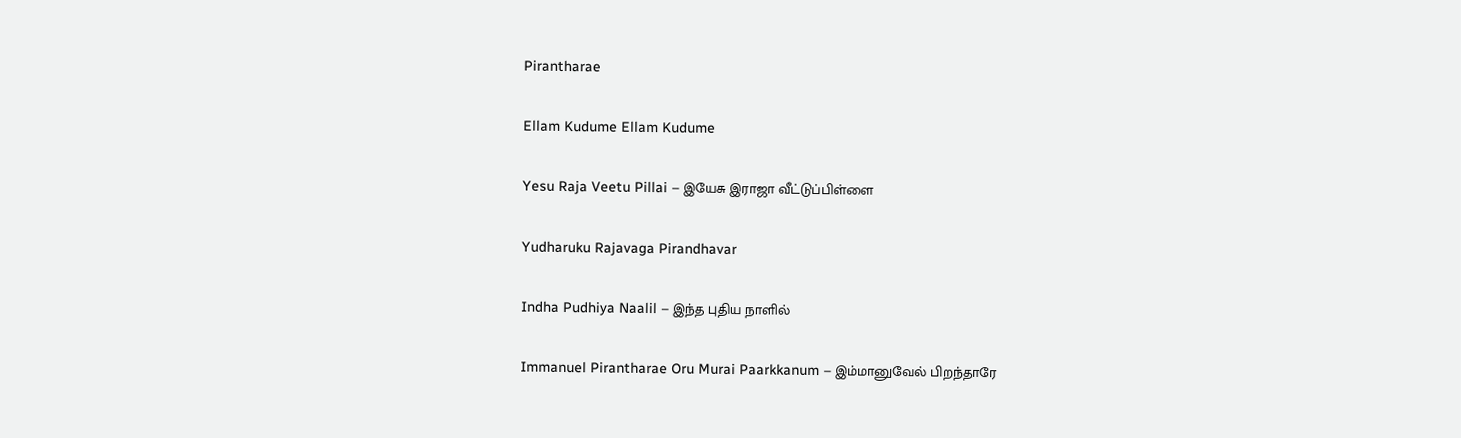Pirantharae

Ellam Kudume Ellam Kudume

Yesu Raja Veetu Pillai – இயேசு இராஜா வீட்டுப்பிள்ளை

Yudharuku Rajavaga Pirandhavar

Indha Pudhiya Naalil – இந்த புதிய நாளில்

Immanuel Pirantharae Oru Murai Paarkkanum – இம்மானுவேல் பிறந்தாரே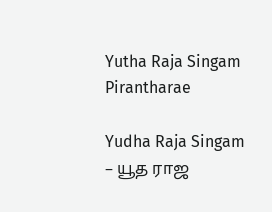Yutha Raja Singam Pirantharae

Yudha Raja Singam – யூத ராஜ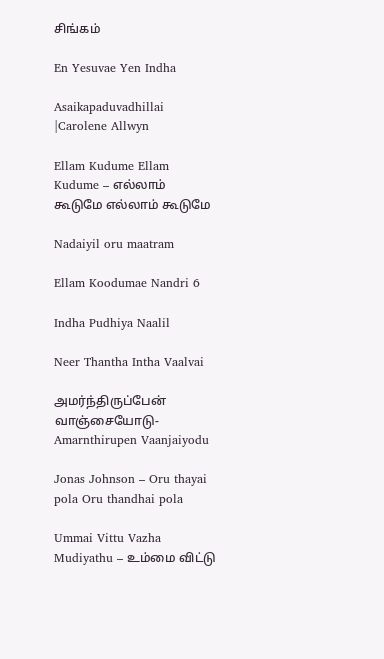சிங்கம்

En Yesuvae Yen Indha

Asaikapaduvadhillai |Carolene Allwyn

Ellam Kudume Ellam Kudume – எல்லாம் கூடுமே எல்லாம் கூடுமே

Nadaiyil oru maatram

Ellam Koodumae Nandri 6

Indha Pudhiya Naalil

Neer Thantha Intha Vaalvai

அமர்ந்திருப்பேன் வாஞ்சையோடு-Amarnthirupen Vaanjaiyodu

Jonas Johnson – Oru thayai pola Oru thandhai pola

Ummai Vittu Vazha Mudiyathu – உம்மை விட்டு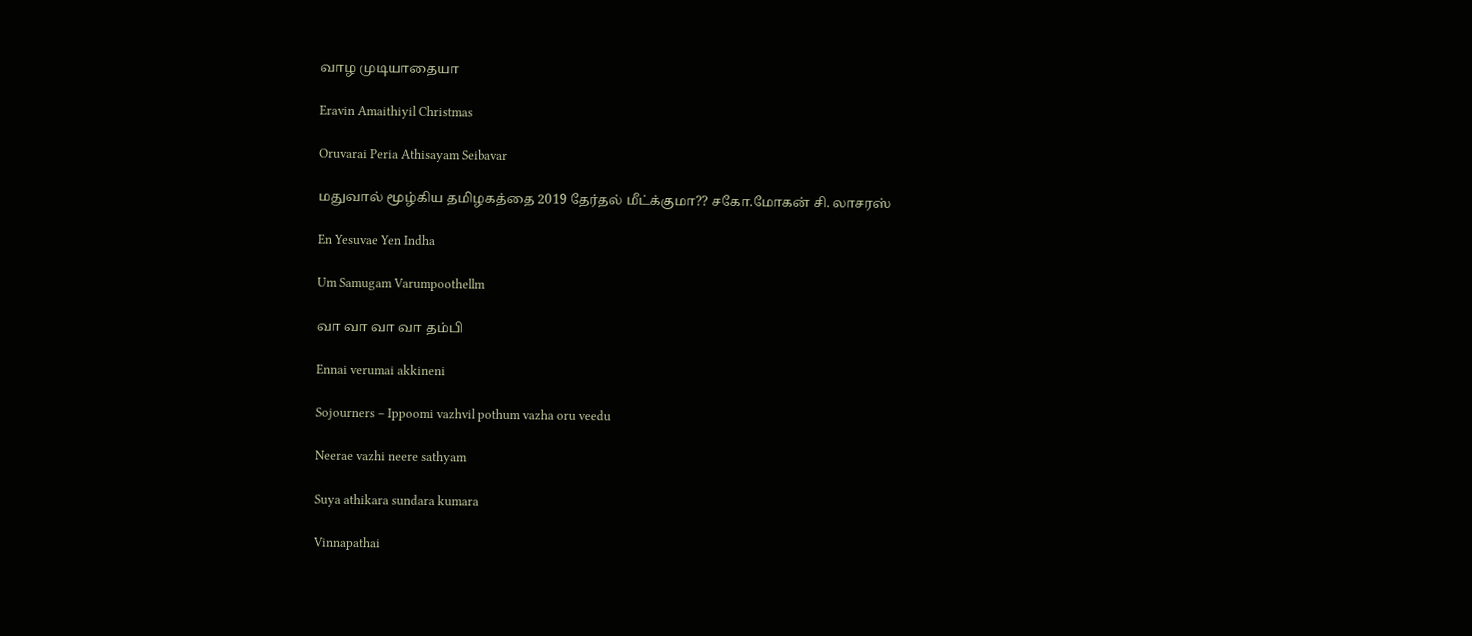வாழ முடியாதையா

Eravin Amaithiyil Christmas

Oruvarai Peria Athisayam Seibavar

மதுவால் மூழ்கிய தமிழகத்தை 2019 தேர்தல் மீட்க்குமா?? சகோ.மோகன் சி. லாசரஸ்

En Yesuvae Yen Indha

Um Samugam Varumpoothellm

வா வா வா வா தம்பி

Ennai verumai akkineni

Sojourners – Ippoomi vazhvil pothum vazha oru veedu

Neerae vazhi neere sathyam

Suya athikara sundara kumara

Vinnapathai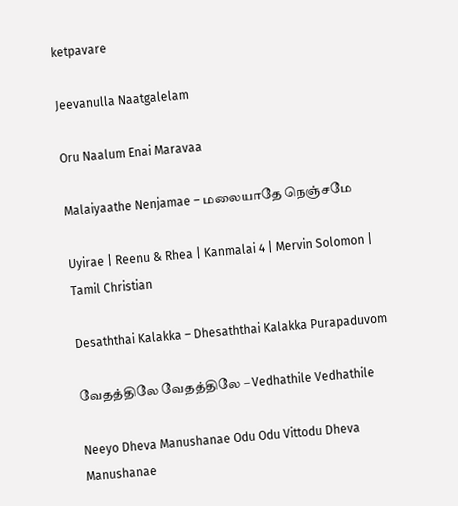ketpavare

Jeevanulla Naatgalelam

Oru Naalum Enai Maravaa

Malaiyaathe Nenjamae – மலையாதே நெஞ்சமே

Uyirae | Reenu & Rhea | Kanmalai 4 | Mervin Solomon | Tamil Christian

Desaththai Kalakka – Dhesaththai Kalakka Purapaduvom

வேதத்திலே வேதத்திலே – Vedhathile Vedhathile

Neeyo Dheva Manushanae Odu Odu Vittodu Dheva Manushanae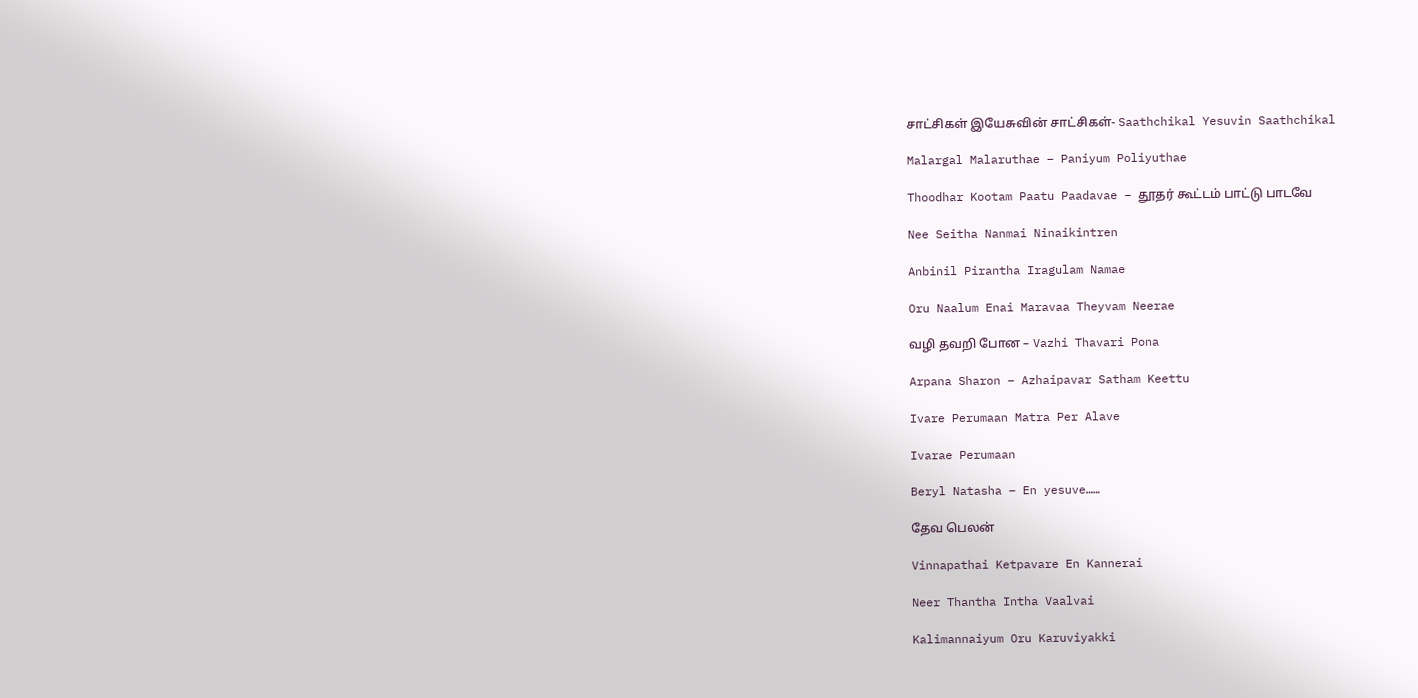சாட்சிகள் இயேசுவின் சாட்சிகள்- Saathchikal Yesuvin Saathchikal

Malargal Malaruthae – Paniyum Poliyuthae

Thoodhar Kootam Paatu Paadavae – தூதர் கூட்டம் பாட்டு பாடவே

Nee Seitha Nanmai Ninaikintren

Anbinil Pirantha Iragulam Namae

Oru Naalum Enai Maravaa Theyvam Neerae

வழி தவறி போன – Vazhi Thavari Pona

Arpana Sharon – Azhaipavar Satham Keettu

Ivare Perumaan Matra Per Alave

Ivarae Perumaan

Beryl Natasha – En yesuve……

தேவ பெலன்

Vinnapathai Ketpavare En Kannerai

Neer Thantha Intha Vaalvai

Kalimannaiyum Oru Karuviyakki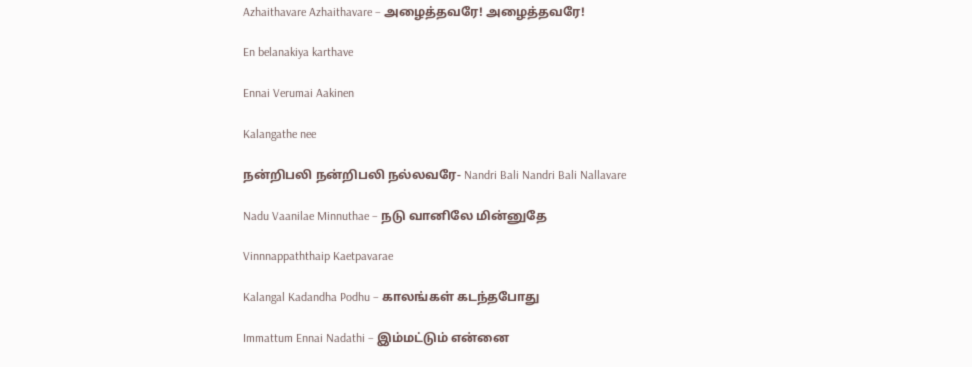Azhaithavare Azhaithavare – அழைத்தவரே! அழைத்தவரே!

En belanakiya karthave

Ennai Verumai Aakinen

Kalangathe nee

நன்றிபலி நன்றிபலி நல்லவரே- Nandri Bali Nandri Bali Nallavare

Nadu Vaanilae Minnuthae – நடு வானிலே மின்னுதே

Vinnnappaththaip Kaetpavarae

Kalangal Kadandha Podhu – காலங்கள் கடந்தபோது

Immattum Ennai Nadathi – இம்மட்டும் என்னை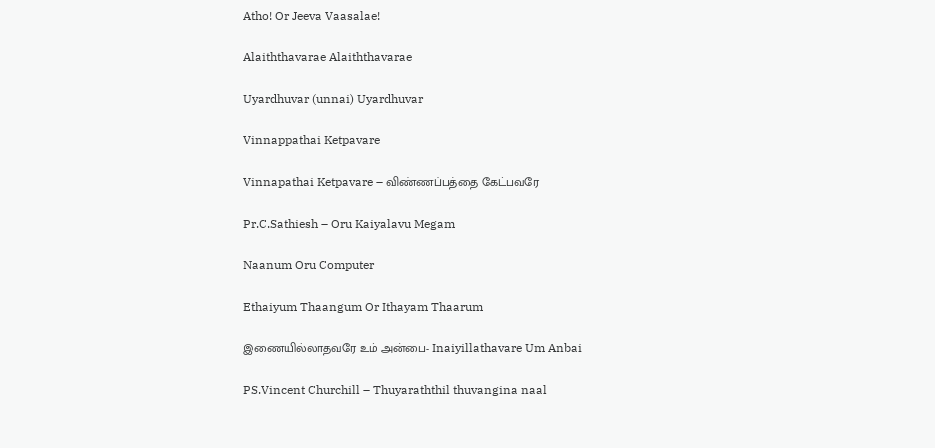Atho! Or Jeeva Vaasalae!

Alaiththavarae Alaiththavarae

Uyardhuvar (unnai) Uyardhuvar

Vinnappathai Ketpavare

Vinnapathai Ketpavare – விண்ணப்பத்தை கேட்பவரே

Pr.C.Sathiesh – Oru Kaiyalavu Megam

Naanum Oru Computer

Ethaiyum Thaangum Or Ithayam Thaarum

இணையில்லாதவரே உம் அன்பை- Inaiyillathavare Um Anbai

PS.Vincent Churchill – Thuyaraththil thuvangina naal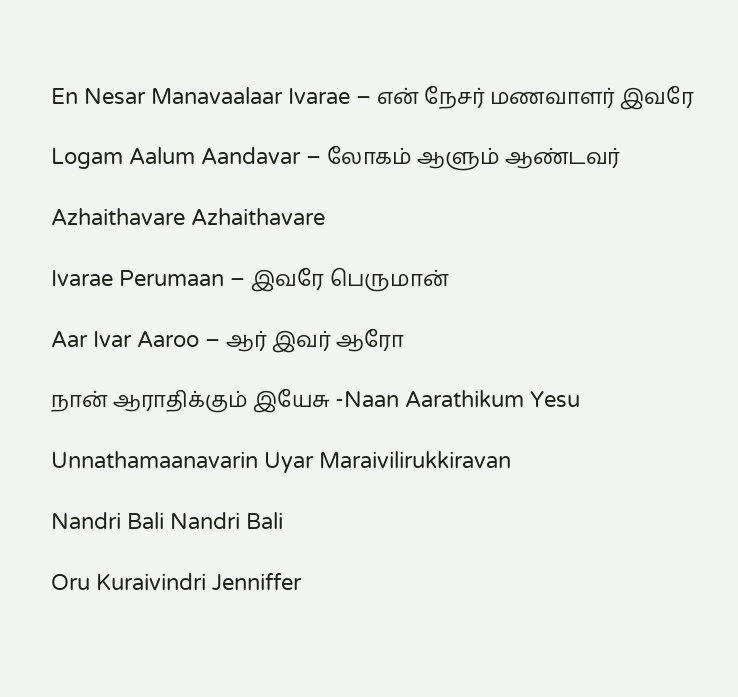En Nesar Manavaalaar Ivarae – என் நேசர் மணவாளர் இவரே

Logam Aalum Aandavar – லோகம் ஆளும் ஆண்டவர்

Azhaithavare Azhaithavare

Ivarae Perumaan – இவரே பெருமான்

Aar Ivar Aaroo – ஆர் இவர் ஆரோ

நான் ஆராதிக்கும் இயேசு -Naan Aarathikum Yesu

Unnathamaanavarin Uyar Maraivilirukkiravan

Nandri Bali Nandri Bali

Oru Kuraivindri Jenniffer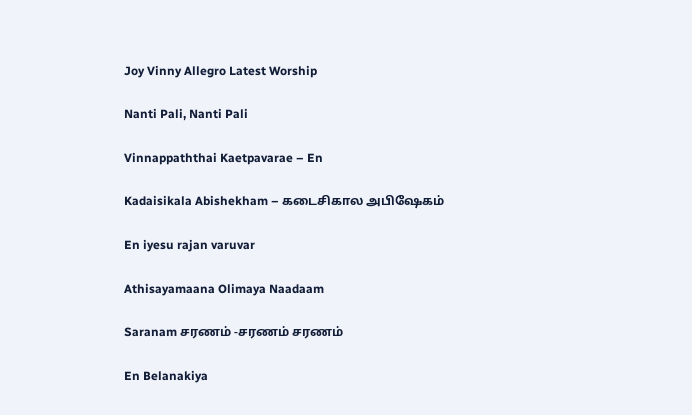Joy Vinny Allegro Latest Worship

Nanti Pali, Nanti Pali

Vinnappaththai Kaetpavarae – En

Kadaisikala Abishekham – கடைசிகால அபிஷேகம்

En iyesu rajan varuvar

Athisayamaana Olimaya Naadaam

Saranam சரணம் -சரணம் சரணம்

En Belanakiya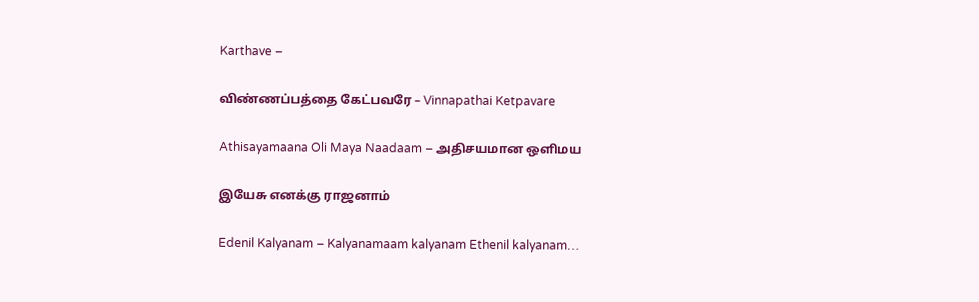Karthave –

விண்ணப்பத்தை கேட்பவரே – Vinnapathai Ketpavare

Athisayamaana Oli Maya Naadaam – அதிசயமான ஒளிமய

இயேசு எனக்கு ராஜனாம்

Edenil Kalyanam – Kalyanamaam kalyanam Ethenil kalyanam…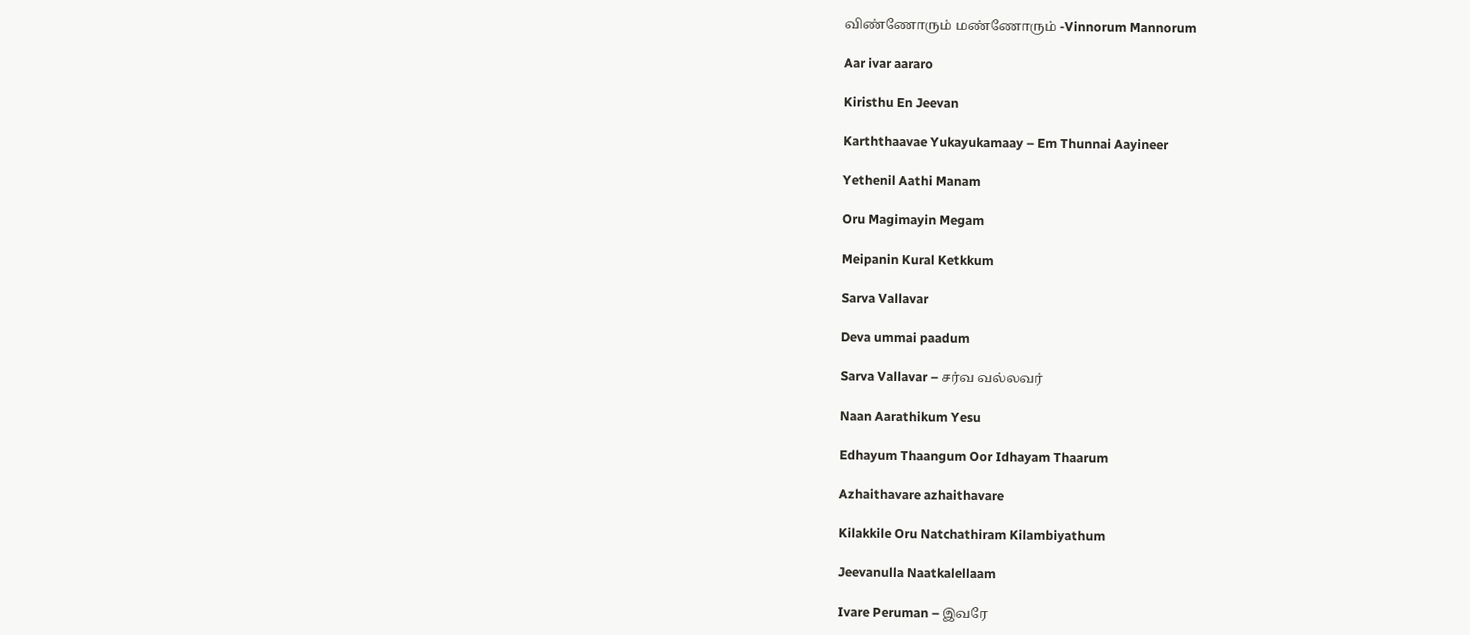விண்ணோரும் மண்ணோரும் -Vinnorum Mannorum

Aar ivar aararo

Kiristhu En Jeevan

Karththaavae Yukayukamaay – Em Thunnai Aayineer

Yethenil Aathi Manam

Oru Magimayin Megam

Meipanin Kural Ketkkum

Sarva Vallavar

Deva ummai paadum

Sarva Vallavar – சர்வ வல்லவர்

Naan Aarathikum Yesu

Edhayum Thaangum Oor Idhayam Thaarum

Azhaithavare azhaithavare

Kilakkile Oru Natchathiram Kilambiyathum

Jeevanulla Naatkalellaam

Ivare Peruman – இவரே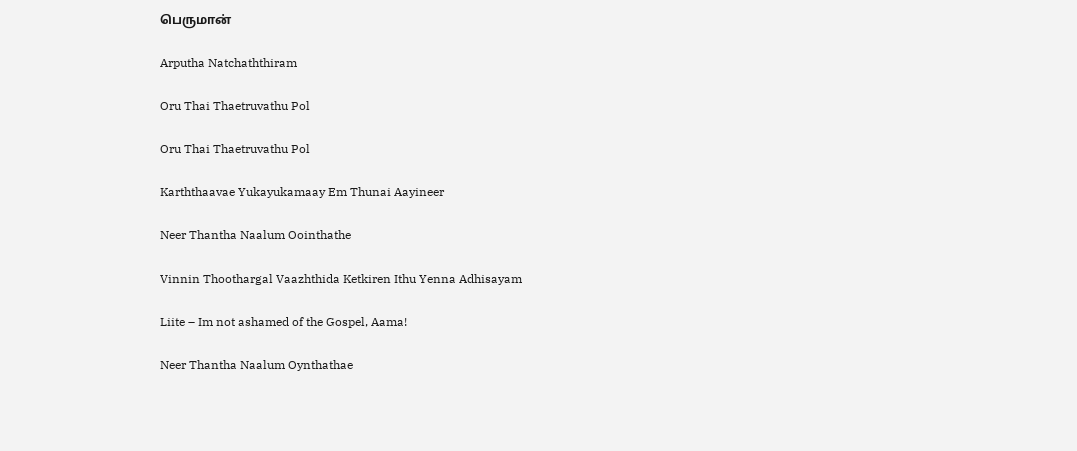பெருமான்

Arputha Natchaththiram

Oru Thai Thaetruvathu Pol

Oru Thai Thaetruvathu Pol

Karththaavae Yukayukamaay Em Thunai Aayineer

Neer Thantha Naalum Oointhathe

Vinnin Thoothargal Vaazhthida Ketkiren Ithu Yenna Adhisayam

Liite – Im not ashamed of the Gospel, Aama!

Neer Thantha Naalum Oynthathae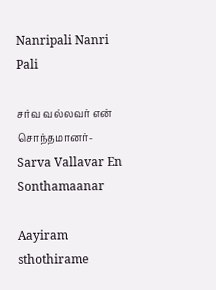Nanripali Nanri Pali

சர்வ வல்லவர் என் சொந்தமானர்- Sarva Vallavar En Sonthamaanar

Aayiram sthothirame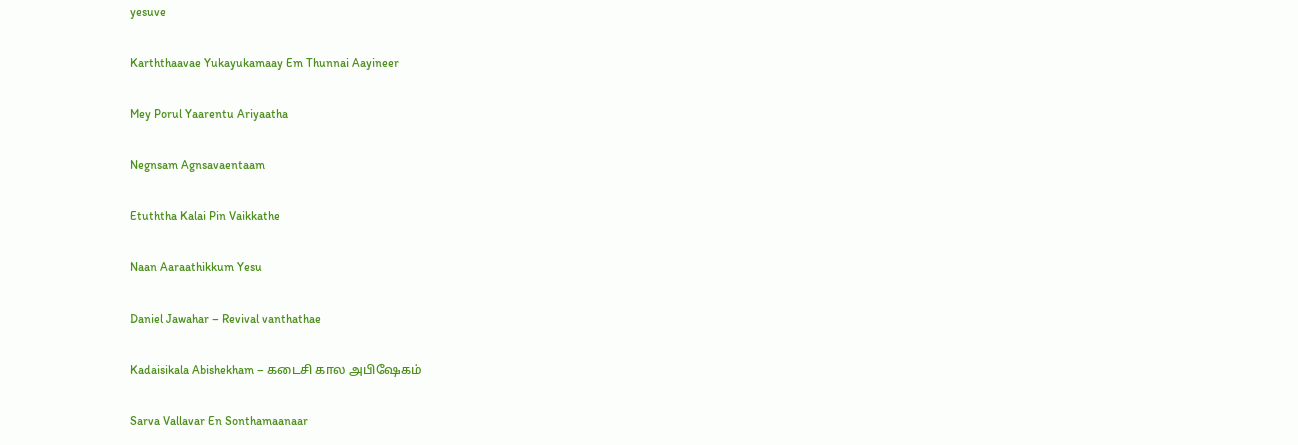yesuve

Karththaavae Yukayukamaay Em Thunnai Aayineer

Mey Porul Yaarentu Ariyaatha

Negnsam Agnsavaentaam

Etuththa Kalai Pin Vaikkathe

Naan Aaraathikkum Yesu

Daniel Jawahar – Revival vanthathae

Kadaisikala Abishekham – கடைசி கால அபிஷேகம்

Sarva Vallavar En Sonthamaanaar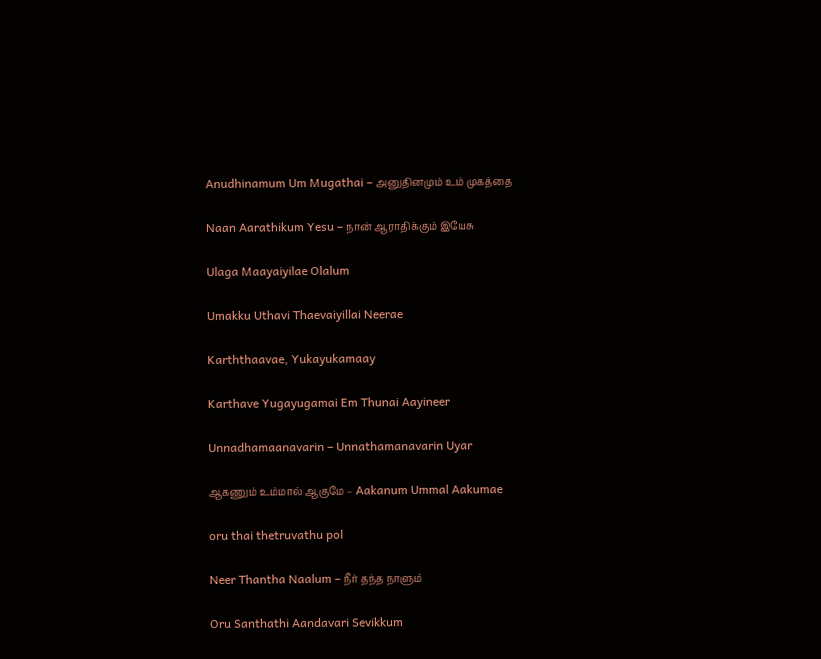Anudhinamum Um Mugathai – அனுதினமும் உம் முகத்தை

Naan Aarathikum Yesu – நான் ஆராதிக்கும் இயேசு

Ulaga Maayaiyilae Olalum

Umakku Uthavi Thaevaiyillai Neerae

Karththaavae, Yukayukamaay

Karthave Yugayugamai Em Thunai Aayineer

Unnadhamaanavarin – Unnathamanavarin Uyar

ஆகணும் உம்மால் ஆகுமே – Aakanum Ummal Aakumae

oru thai thetruvathu pol

Neer Thantha Naalum – நீர் தந்த நாளும்

Oru Santhathi Aandavari Sevikkum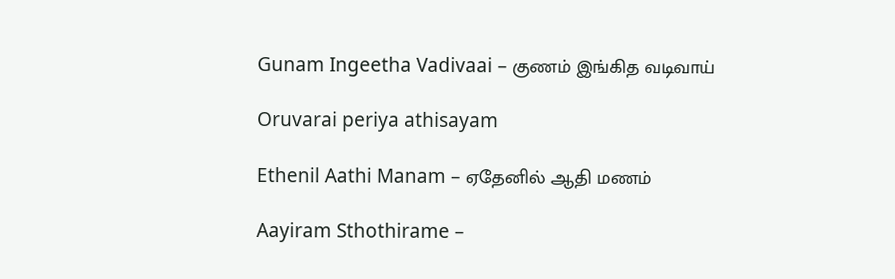Gunam Ingeetha Vadivaai – குணம் இங்கித வடிவாய்

Oruvarai periya athisayam

Ethenil Aathi Manam – ஏதேனில் ஆதி மணம்

Aayiram Sthothirame –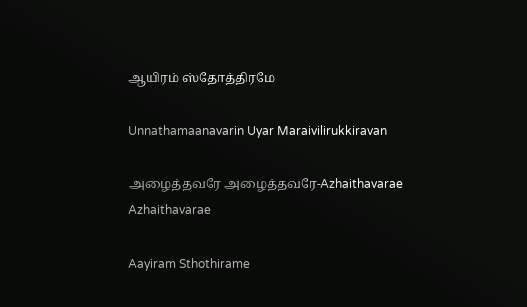ஆயிரம் ஸ்தோத்திரமே

Unnathamaanavarin Uyar Maraivilirukkiravan

அழைத்தவரே அழைத்தவரே-Azhaithavarae Azhaithavarae

Aayiram Sthothirame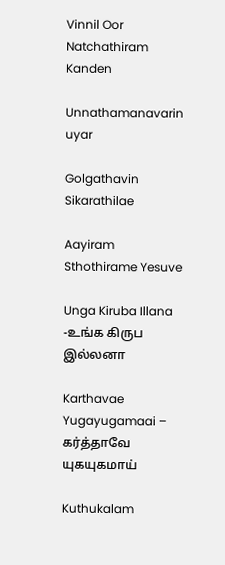Vinnil Oor Natchathiram Kanden

Unnathamanavarin uyar

Golgathavin Sikarathilae

Aayiram Sthothirame Yesuve

Unga Kiruba Illana -உங்க கிருப இல்லனா

Karthavae Yugayugamaai – கர்த்தாவே யுகயுகமாய்

Kuthukalam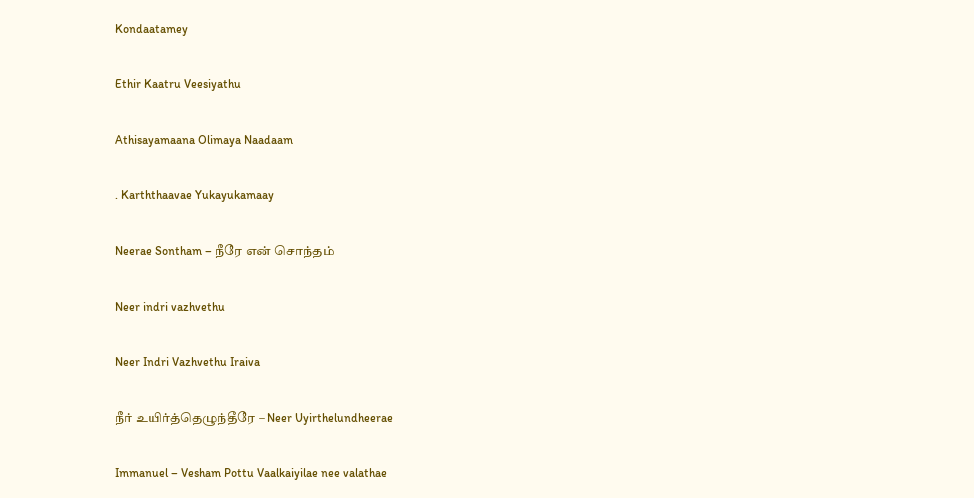Kondaatamey

Ethir Kaatru Veesiyathu

Athisayamaana Olimaya Naadaam

. Karththaavae Yukayukamaay

Neerae Sontham – நீரே என் சொந்தம்

Neer indri vazhvethu

Neer Indri Vazhvethu Iraiva

நீர் உயிர்த்தெழுந்தீரே – Neer Uyirthelundheerae

Immanuel – Vesham Pottu Vaalkaiyilae nee valathae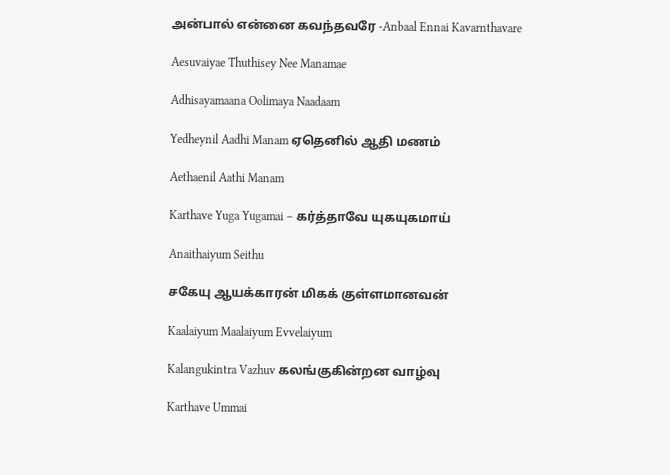அன்பால் என்னை கவந்தவரே -Anbaal Ennai Kavarnthavare

Aesuvaiyae Thuthisey Nee Manamae

Adhisayamaana Oolimaya Naadaam

Yedheynil Aadhi Manam ஏதெனில் ஆதி மணம்

Aethaenil Aathi Manam

Karthave Yuga Yugamai – கர்த்தாவே யுகயுகமாய்

Anaithaiyum Seithu

சகேயு ஆயக்காரன் மிகக் குள்ளமானவன்

Kaalaiyum Maalaiyum Evvelaiyum

Kalangukintra Vazhuv கலங்குகின்றன வாழ்வு

Karthave Ummai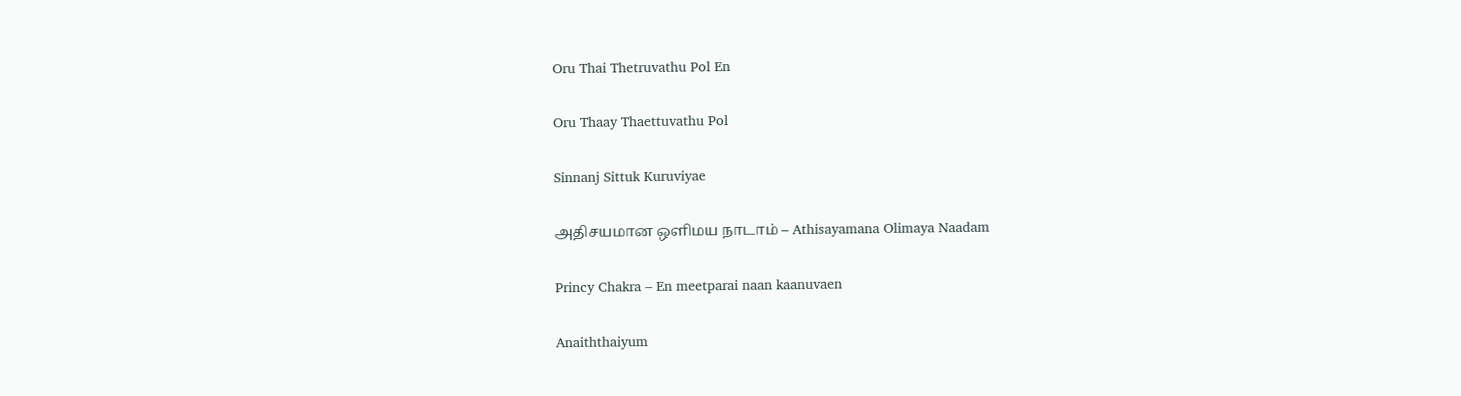Oru Thai Thetruvathu Pol En

Oru Thaay Thaettuvathu Pol

Sinnanj Sittuk Kuruviyae

அதிசயமான ஒளிமய நாடாம் – Athisayamana Olimaya Naadam

Princy Chakra – En meetparai naan kaanuvaen

Anaiththaiyum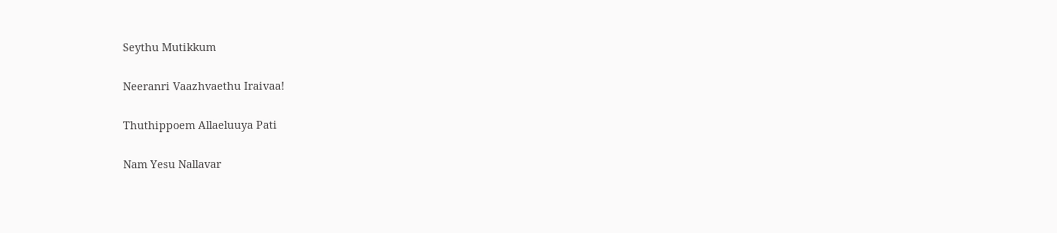Seythu Mutikkum

Neeranri Vaazhvaethu Iraivaa!

Thuthippoem Allaeluuya Pati

Nam Yesu Nallavar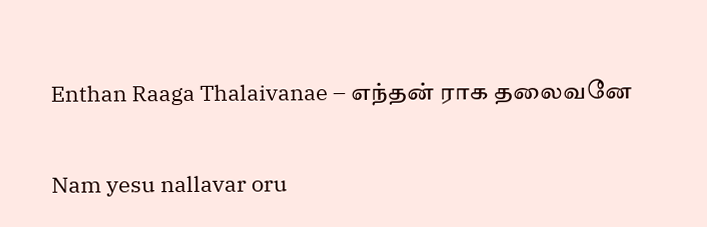Enthan Raaga Thalaivanae – எந்தன் ராக தலைவனே

Nam yesu nallavar oru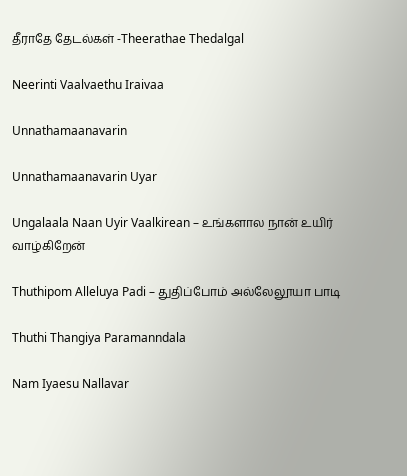தீராதே தேடல்கள் -Theerathae Thedalgal

Neerinti Vaalvaethu Iraivaa

Unnathamaanavarin

Unnathamaanavarin Uyar

Ungalaala Naan Uyir Vaalkirean – உங்களால நான் உயிர் வாழ்கிறேன்

Thuthipom Alleluya Padi – துதிப்போம் அல்லேலூயா பாடி

Thuthi Thangiya Paramanndala

Nam Iyaesu Nallavar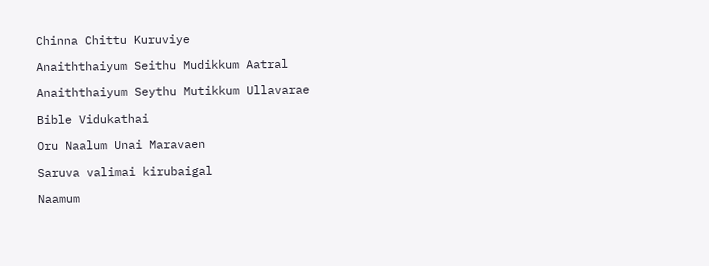Chinna Chittu Kuruviye

Anaiththaiyum Seithu Mudikkum Aatral

Anaiththaiyum Seythu Mutikkum Ullavarae

Bible Vidukathai

Oru Naalum Unai Maravaen

Saruva valimai kirubaigal

Naamum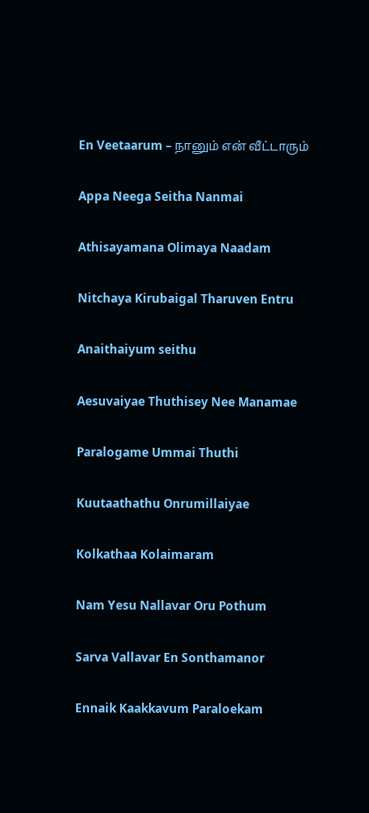En Veetaarum – நானும் என் வீட்டாரும்

Appa Neega Seitha Nanmai

Athisayamana Olimaya Naadam

Nitchaya Kirubaigal Tharuven Entru

Anaithaiyum seithu

Aesuvaiyae Thuthisey Nee Manamae

Paralogame Ummai Thuthi

Kuutaathathu Onrumillaiyae

Kolkathaa Kolaimaram

Nam Yesu Nallavar Oru Pothum

Sarva Vallavar En Sonthamanor

Ennaik Kaakkavum Paraloekam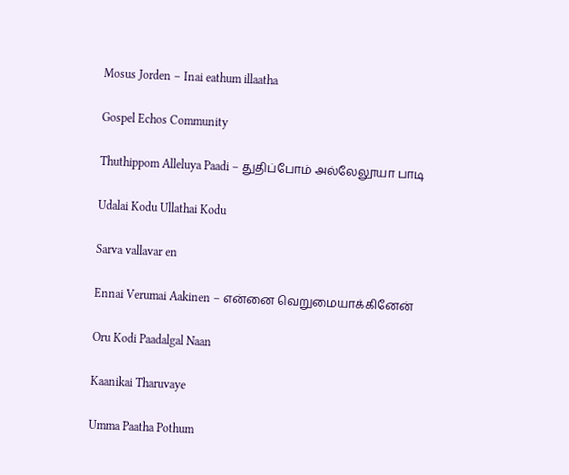Mosus Jorden – Inai eathum illaatha

Gospel Echos Community

Thuthippom Alleluya Paadi – துதிப்போம் அல்லேலூயா பாடி

Udalai Kodu Ullathai Kodu

Sarva vallavar en

Ennai Verumai Aakinen – என்னை வெறுமையாக்கினேன்

Oru Kodi Paadalgal Naan

Kaanikai Tharuvaye

Umma Paatha Pothum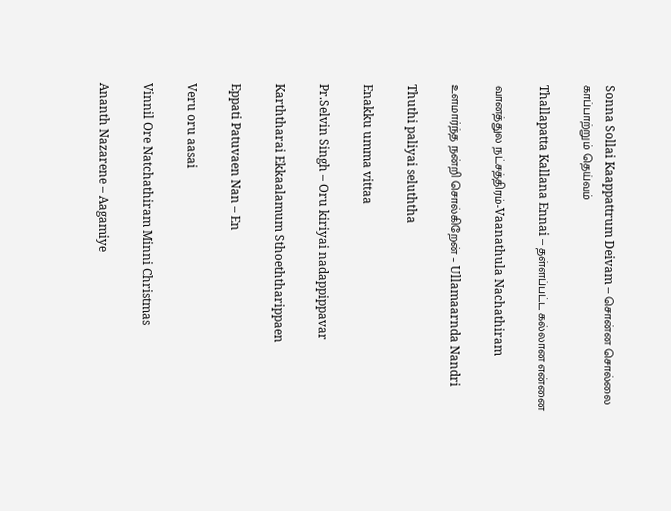Sonna Sollai Kaappattrum Deivam – சொன்ன சொல்லை காப்பாற்றும் தெய்வம்

Thallapatta Kallana Ennai – தள்ளப்பட்ட கல்லான என்னை

வானத்துல நட்சத்திரம்-Vaanathula Nachathiram

உளமார்ந்த நன்றி சொல்கிறேன் – Ullamaarnda Nandri

Thuthi paliyai seluththa

Enakku umma vittaa

Pr.Selvin Singh – Oru kiriyai nadappippavar

Karththarai Ekkaalamum Sthoeththarippaen

Eppati Patuvaen Nan – En

Veru oru aasai

Vinnil Ore Natchathiram Minni Christmas

Ananth Nazarene – Aagamiye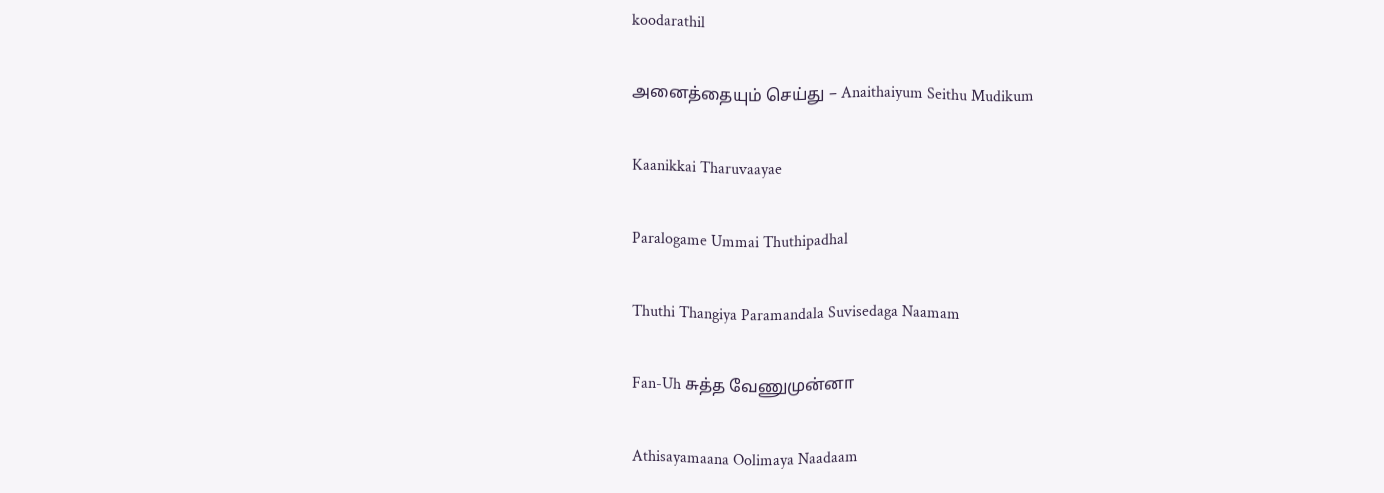koodarathil

அனைத்தையும் செய்து – Anaithaiyum Seithu Mudikum

Kaanikkai Tharuvaayae

Paralogame Ummai Thuthipadhal

Thuthi Thangiya Paramandala Suvisedaga Naamam

Fan-Uh சுத்த வேணுமுன்னா

Athisayamaana Oolimaya Naadaam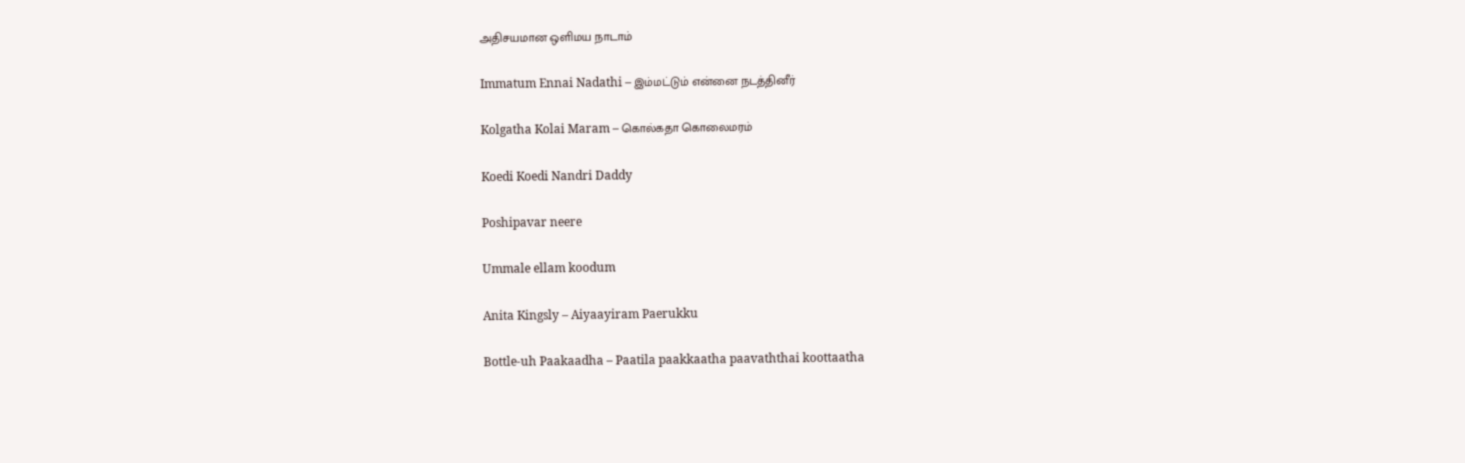அதிசயமான ஒளிமய நாடாம்

Immatum Ennai Nadathi – இம்மட்டும் என்னை நடத்தினீர்

Kolgatha Kolai Maram – கொல்கதா கொலைமரம்

Koedi Koedi Nandri Daddy

Poshipavar neere

Ummale ellam koodum

Anita Kingsly – Aiyaayiram Paerukku

Bottle-uh Paakaadha – Paatila paakkaatha paavaththai koottaatha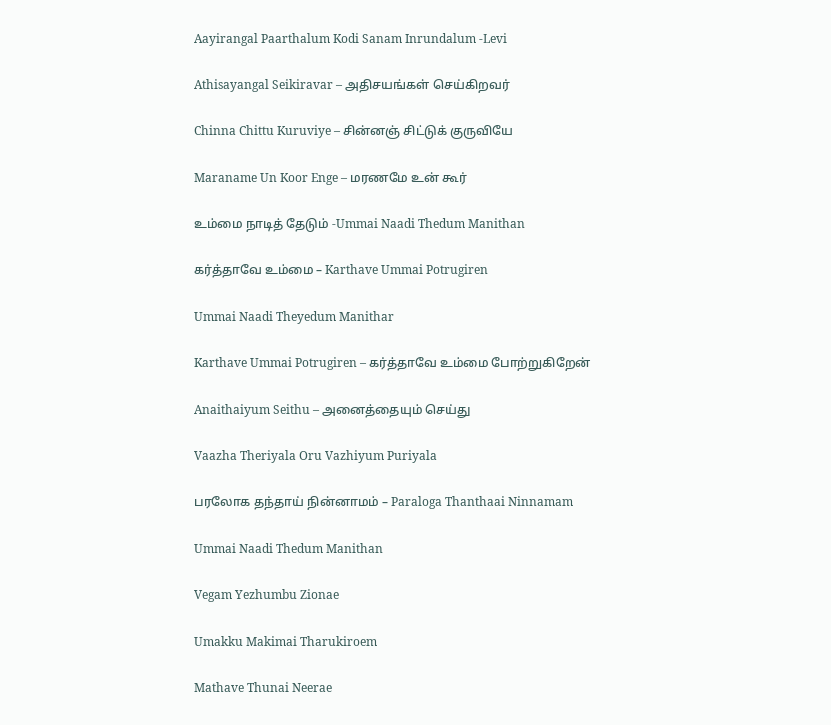Aayirangal Paarthalum Kodi Sanam Inrundalum -Levi

Athisayangal Seikiravar – அதிசயங்கள் செய்கிறவர்

Chinna Chittu Kuruviye – சின்னஞ் சிட்டுக் குருவியே

Maraname Un Koor Enge – மரணமே உன் கூர்

உம்மை நாடித் தேடும் -Ummai Naadi Thedum Manithan

கர்த்தாவே உம்மை – Karthave Ummai Potrugiren

Ummai Naadi Theyedum Manithar

Karthave Ummai Potrugiren – கர்த்தாவே உம்மை போற்றுகிறேன்

Anaithaiyum Seithu – அனைத்தையும் செய்து

Vaazha Theriyala Oru Vazhiyum Puriyala

பரலோக தந்தாய் நின்னாமம் – Paraloga Thanthaai Ninnamam

Ummai Naadi Thedum Manithan

Vegam Yezhumbu Zionae

Umakku Makimai Tharukiroem

Mathave Thunai Neerae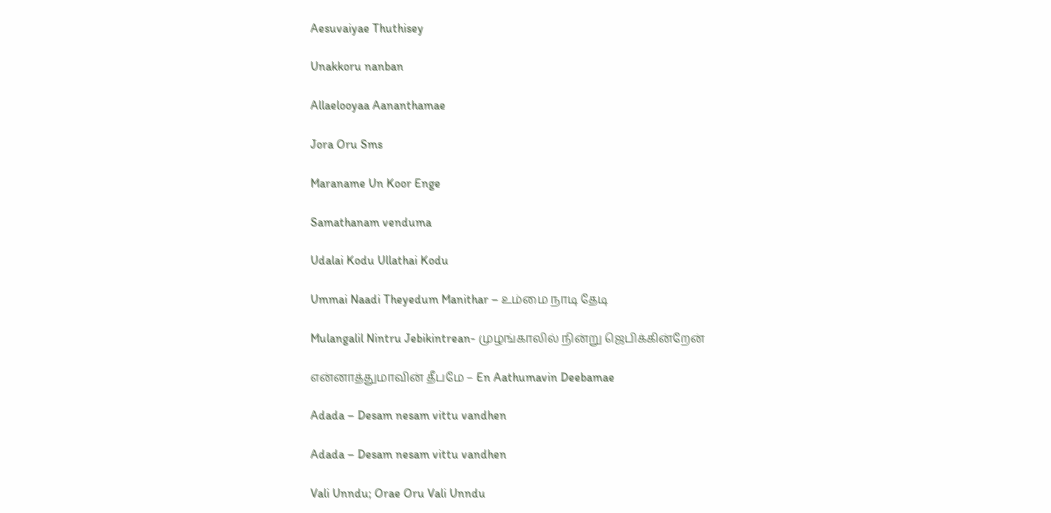Aesuvaiyae Thuthisey

Unakkoru nanban

Allaelooyaa Aananthamae

Jora Oru Sms

Maraname Un Koor Enge

Samathanam venduma

Udalai Kodu Ullathai Kodu

Ummai Naadi Theyedum Manithar – உம்மை நாடி தேடி

Mulangalil Nintru Jebikintrean- முழங்காலில் நின்று ஜெபிக்கின்றேன்

என்னாத்துமாவின் தீபமே – En Aathumavin Deebamae

Adada – Desam nesam vittu vandhen

Adada – Desam nesam vittu vandhen

Vali Unndu; Orae Oru Vali Unndu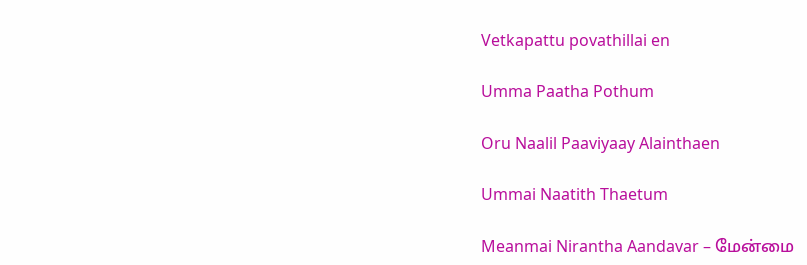Vetkapattu povathillai en

Umma Paatha Pothum

Oru Naalil Paaviyaay Alainthaen

Ummai Naatith Thaetum

Meanmai Nirantha Aandavar – மேன்மை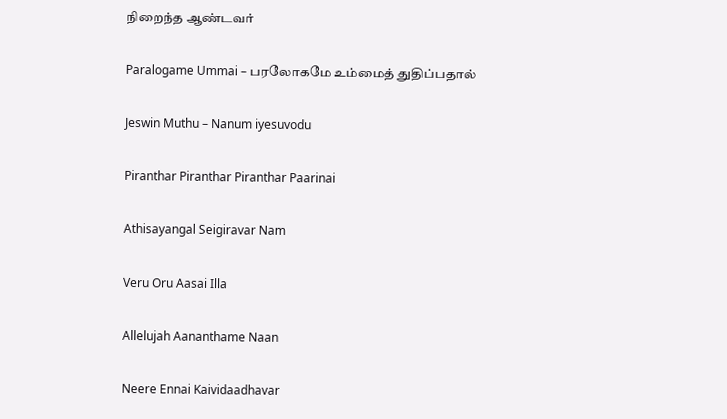நிறைந்த ஆண்டவர்

Paralogame Ummai – பரலோகமே உம்மைத் துதிப்பதால்

Jeswin Muthu – Nanum iyesuvodu

Piranthar Piranthar Piranthar Paarinai

Athisayangal Seigiravar Nam

Veru Oru Aasai Illa

Allelujah Aananthame Naan

Neere Ennai Kaividaadhavar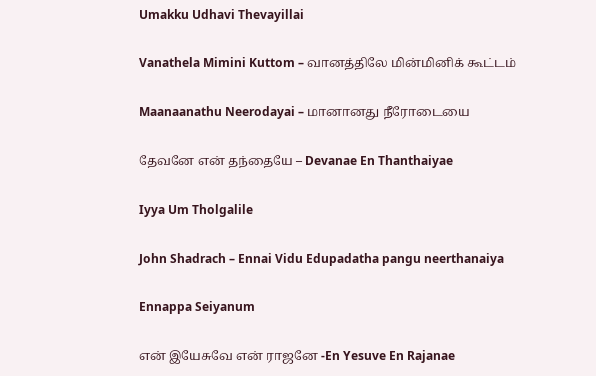Umakku Udhavi Thevayillai

Vanathela Mimini Kuttom – வானத்திலே மின்மினிக் கூட்டம்

Maanaanathu Neerodayai – மானானது நீரோடையை

தேவனே என் தந்தையே – Devanae En Thanthaiyae

Iyya Um Tholgalile

John Shadrach – Ennai Vidu Edupadatha pangu neerthanaiya

Ennappa Seiyanum

என் இயேசுவே என் ராஜனே -En Yesuve En Rajanae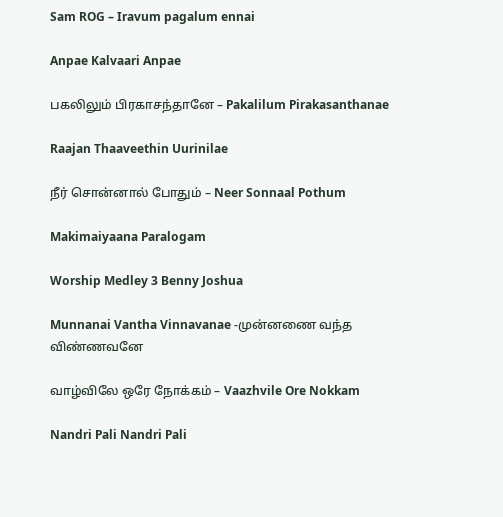Sam ROG – Iravum pagalum ennai

Anpae Kalvaari Anpae

பகலிலும் பிரகாசந்தானே – Pakalilum Pirakasanthanae

Raajan Thaaveethin Uurinilae

நீர் சொன்னால் போதும் – Neer Sonnaal Pothum

Makimaiyaana Paralogam

Worship Medley 3 Benny Joshua

Munnanai Vantha Vinnavanae -முன்னணை வந்த விண்ணவனே

வாழ்விலே ஒரே நோக்கம் – Vaazhvile Ore Nokkam

Nandri Pali Nandri Pali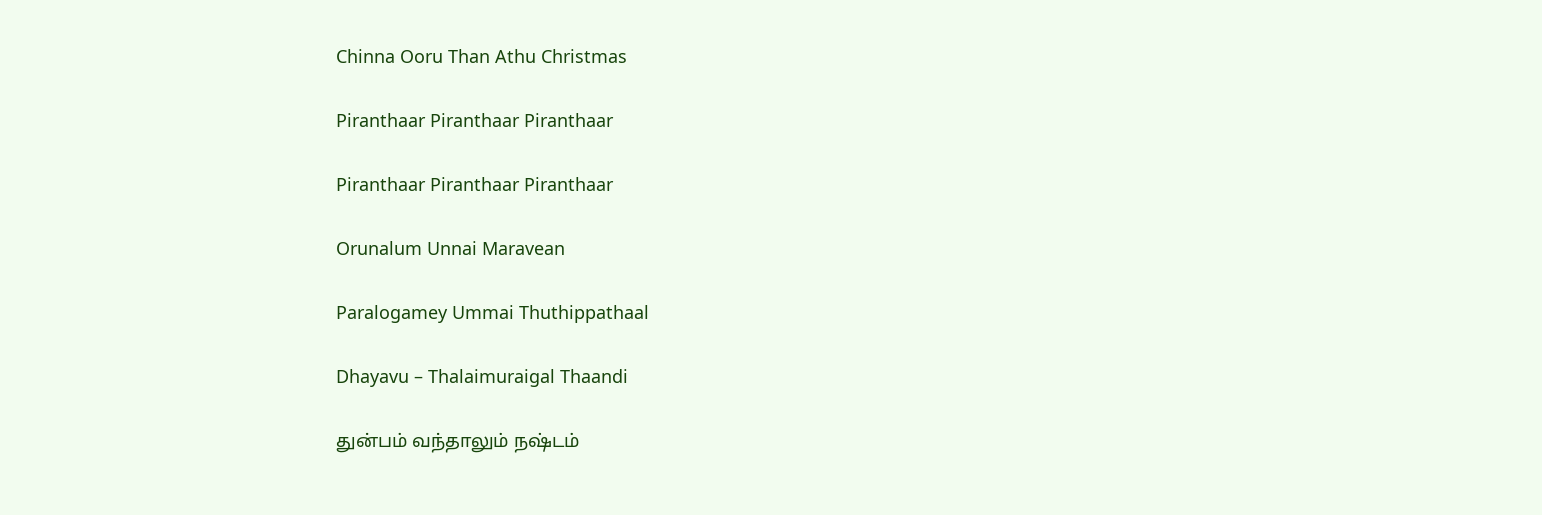Chinna Ooru Than Athu Christmas

Piranthaar Piranthaar Piranthaar

Piranthaar Piranthaar Piranthaar

Orunalum Unnai Maravean

Paralogamey Ummai Thuthippathaal

Dhayavu – Thalaimuraigal Thaandi

துன்பம் வந்தாலும் நஷ்டம்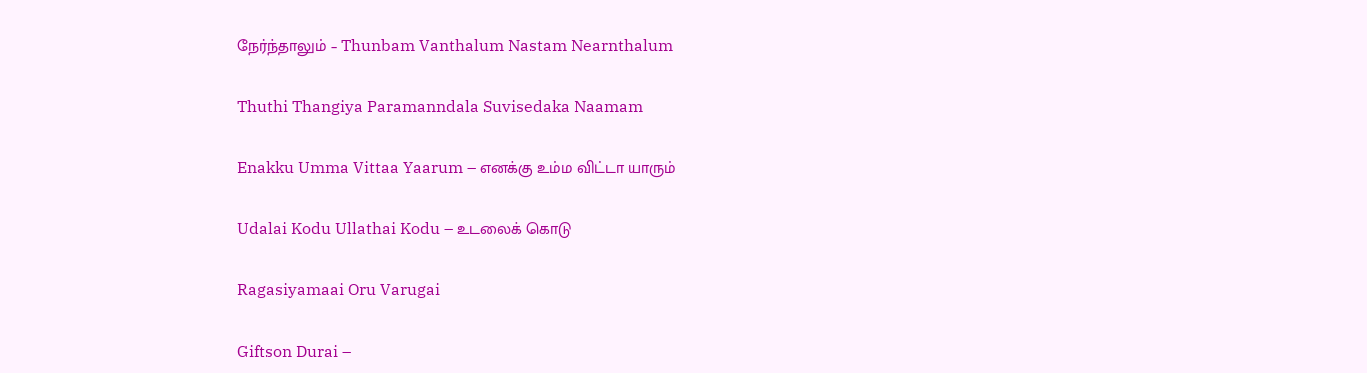நேர்ந்தாலும் – Thunbam Vanthalum Nastam Nearnthalum

Thuthi Thangiya Paramanndala Suvisedaka Naamam

Enakku Umma Vittaa Yaarum – எனக்கு உம்ம விட்டா யாரும்

Udalai Kodu Ullathai Kodu – உடலைக் கொடு

Ragasiyamaai Oru Varugai

Giftson Durai –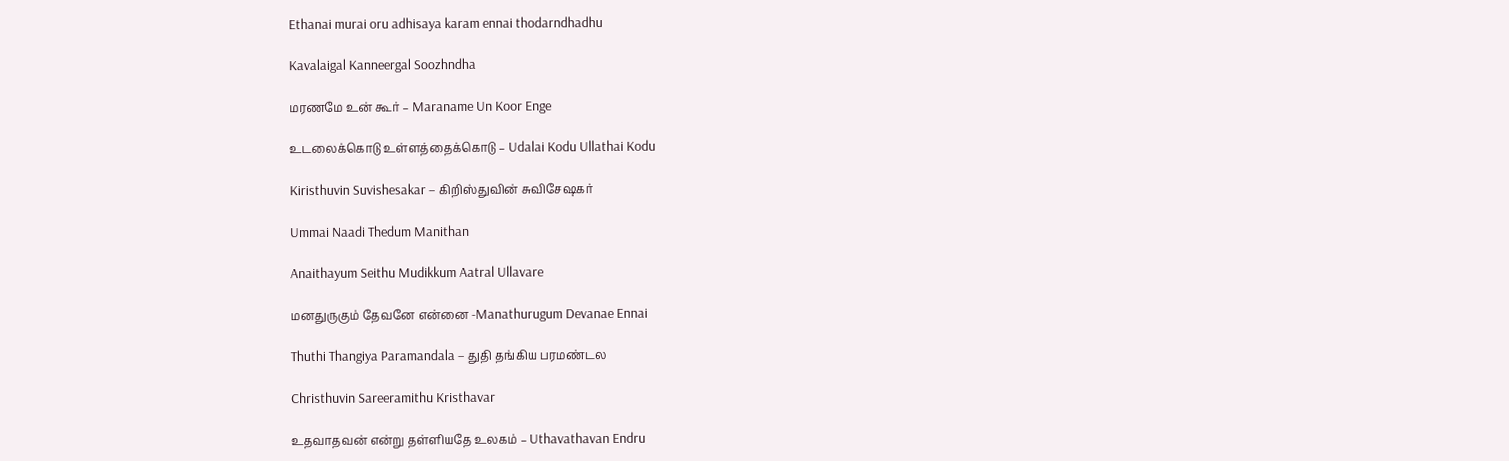Ethanai murai oru adhisaya karam ennai thodarndhadhu

Kavalaigal Kanneergal Soozhndha

மரணமே உன் கூர் – Maraname Un Koor Enge

உடலைக்கொடு உள்ளத்தைக்கொடு – Udalai Kodu Ullathai Kodu

Kiristhuvin Suvishesakar – கிறிஸ்துவின் சுவிசேஷகர்

Ummai Naadi Thedum Manithan

Anaithayum Seithu Mudikkum Aatral Ullavare

மனதுருகும் தேவனே என்னை -Manathurugum Devanae Ennai

Thuthi Thangiya Paramandala – துதி தங்கிய பரமண்டல

Christhuvin Sareeramithu Kristhavar

உதவாதவன் என்று தள்ளியதே உலகம் – Uthavathavan Endru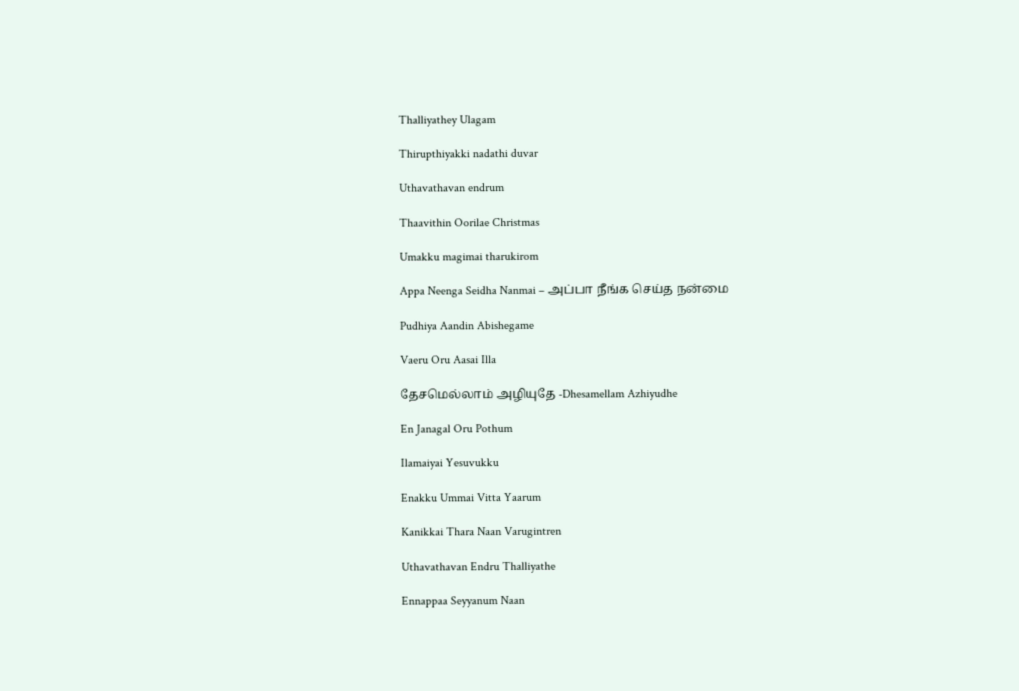Thalliyathey Ulagam

Thirupthiyakki nadathi duvar

Uthavathavan endrum

Thaavithin Oorilae Christmas

Umakku magimai tharukirom

Appa Neenga Seidha Nanmai – அப்பா நீங்க செய்த நன்மை

Pudhiya Aandin Abishegame

Vaeru Oru Aasai Illa

தேசமெல்லாம் அழியுதே -Dhesamellam Azhiyudhe

En Janagal Oru Pothum

Ilamaiyai Yesuvukku

Enakku Ummai Vitta Yaarum

Kanikkai Thara Naan Varugintren

Uthavathavan Endru Thalliyathe

Ennappaa Seyyanum Naan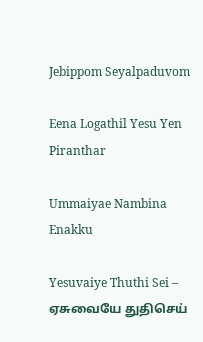Jebippom Seyalpaduvom

Eena Logathil Yesu Yen Piranthar

Ummaiyae Nambina Enakku

Yesuvaiye Thuthi Sei – ஏசுவையே துதிசெய்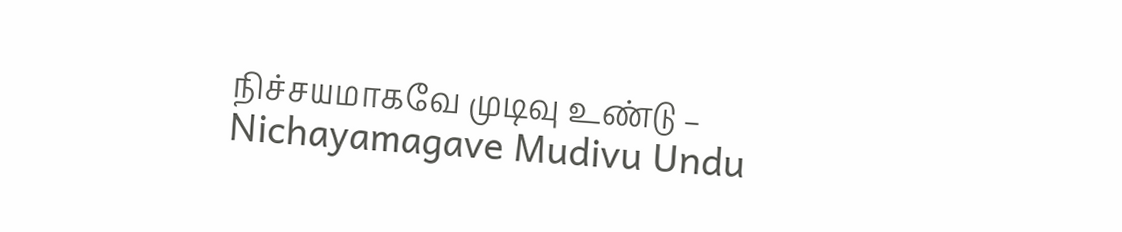நிச்சயமாகவே முடிவு உண்டு – Nichayamagave Mudivu Undu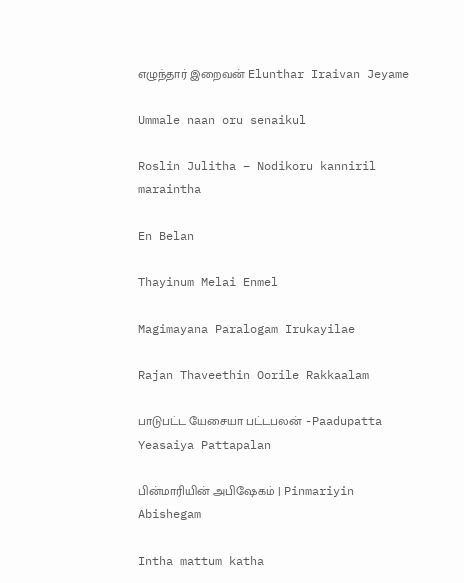எழுந்தார் இறைவன் Elunthar Iraivan Jeyame

Ummale naan oru senaikul

Roslin Julitha – Nodikoru kanniril maraintha

En Belan

Thayinum Melai Enmel

Magimayana Paralogam Irukayilae

Rajan Thaveethin Oorile Rakkaalam

பாடுபட்ட யேசையா பட்டபலன் -Paadupatta Yeasaiya Pattapalan

பின்மாரியின் அபிஷேகம் | Pinmariyin Abishegam

Intha mattum katha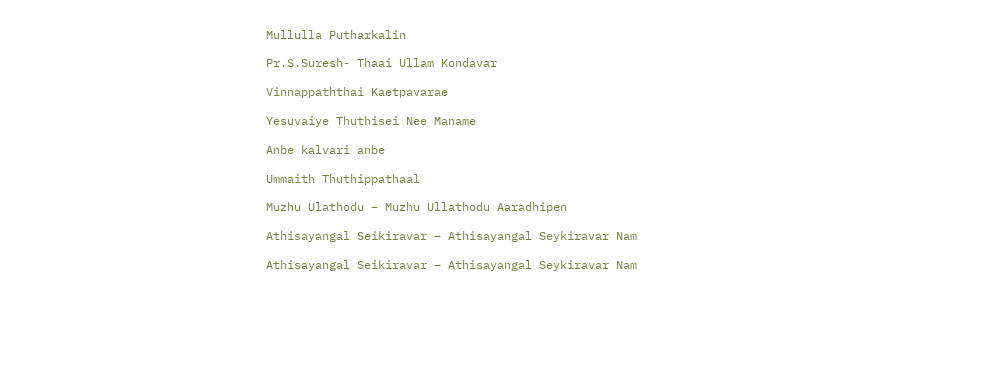Mullulla Putharkalin

Pr.S.Suresh- Thaai Ullam Kondavar

Vinnappaththai Kaetpavarae

Yesuvaiye Thuthisei Nee Maname

Anbe kalvari anbe

Ummaith Thuthippathaal

Muzhu Ulathodu – Muzhu Ullathodu Aaradhipen

Athisayangal Seikiravar – Athisayangal Seykiravar Nam

Athisayangal Seikiravar – Athisayangal Seykiravar Nam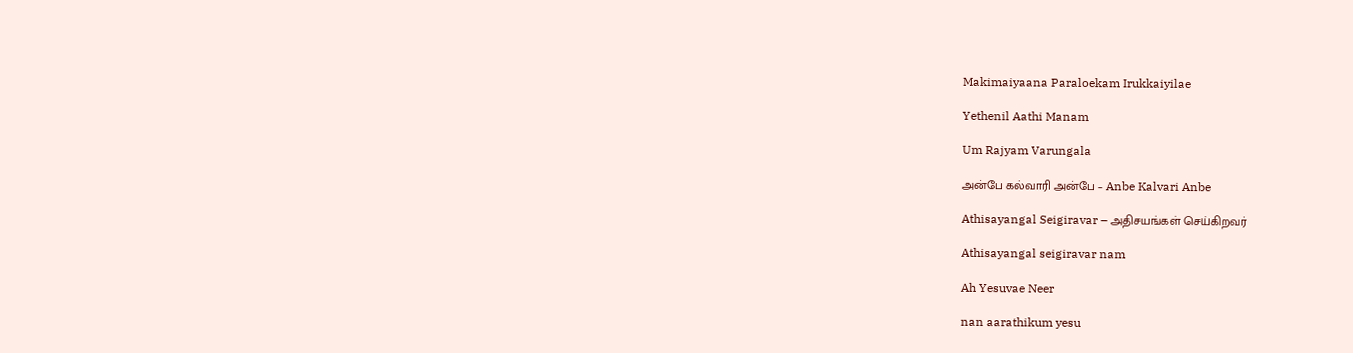Makimaiyaana Paraloekam Irukkaiyilae

Yethenil Aathi Manam

Um Rajyam Varungala

அன்பே கல்வாரி அன்பே – Anbe Kalvari Anbe

Athisayangal Seigiravar – அதிசயங்கள் செய்கிறவர்

Athisayangal seigiravar nam

Ah Yesuvae Neer

nan aarathikum yesu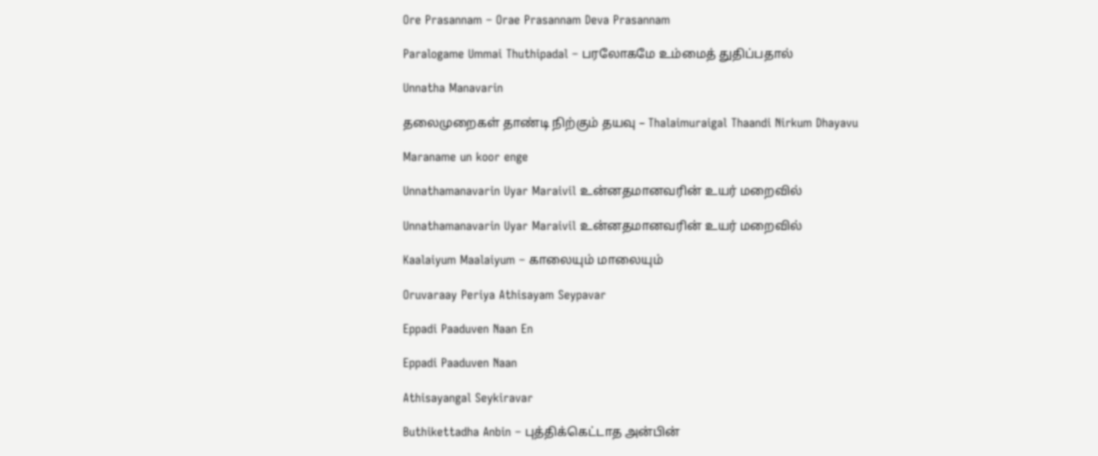Ore Prasannam – Orae Prasannam Deva Prasannam

Paralogame Ummai Thuthipadal – பரலோகமே உம்மைத் துதிப்பதால்

Unnatha Manavarin

தலைமுறைகள் தாண்டி நிற்கும் தயவு – Thalaimuraigal Thaandi Nirkum Dhayavu

Maraname un koor enge

Unnathamanavarin Uyar Maraivil உன்னதமானவரின் உயர் மறைவில்

Unnathamanavarin Uyar Maraivil உன்னதமானவரின் உயர் மறைவில்

Kaalaiyum Maalaiyum – காலையும் மாலையும்

Oruvaraay Periya Athisayam Seypavar

Eppadi Paaduven Naan En

Eppadi Paaduven Naan

Athisayangal Seykiravar

Buthikettadha Anbin – புத்திக்கெட்டாத அன்பின்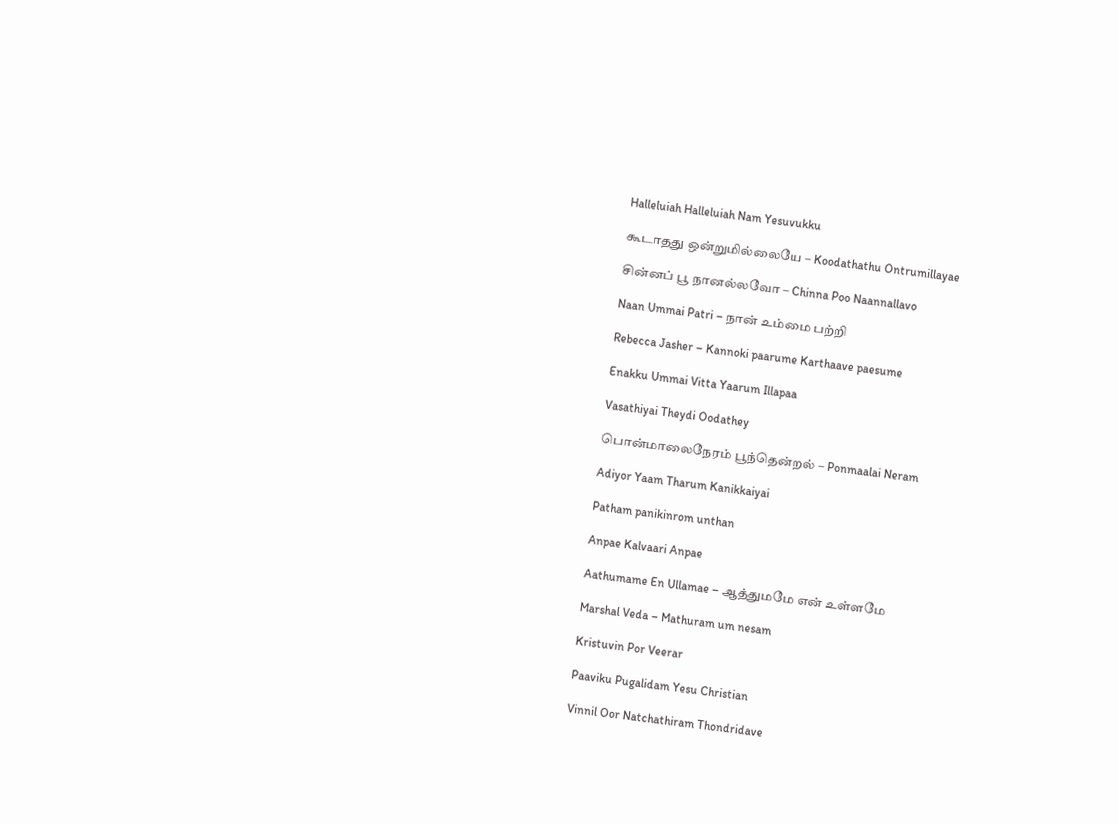Halleluiah Halleluiah Nam Yesuvukku

கூடாதது ஒன்றுமில்லையே – Koodathathu Ontrumillayae

சின்னப் பூ நானல்லவோ – Chinna Poo Naannallavo

Naan Ummai Patri – நான் உம்மை பற்றி

Rebecca Jasher – Kannoki paarume Karthaave paesume

Enakku Ummai Vitta Yaarum Illapaa

Vasathiyai Theydi Oodathey

பொன்மாலைநேரம் பூந்தென்றல் – Ponmaalai Neram

Adiyor Yaam Tharum Kanikkaiyai

Patham panikinrom unthan

Anpae Kalvaari Anpae

Aathumame En Ullamae – ஆத்துமமே என் உள்ளமே

Marshal Veda – Mathuram um nesam

Kristuvin Por Veerar

Paaviku Pugalidam Yesu Christian

Vinnil Oor Natchathiram Thondridave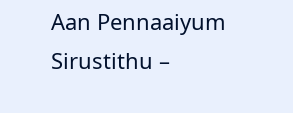Aan Pennaaiyum Sirustithu –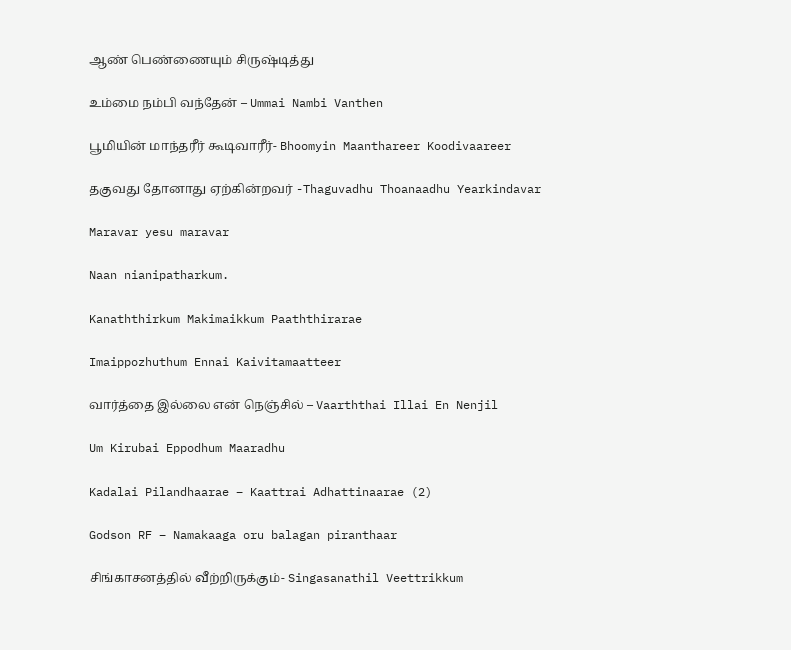ஆண் பெண்ணையும் சிருஷ்டித்து

உம்மை நம்பி வந்தேன் – Ummai Nambi Vanthen

பூமியின் மாந்தரீர் கூடிவாரீர்- Bhoomyin Maanthareer Koodivaareer

தகுவது தோனாது ஏற்கின்றவர் -Thaguvadhu Thoanaadhu Yearkindavar

Maravar yesu maravar

Naan nianipatharkum.

Kanaththirkum Makimaikkum Paaththirarae

Imaippozhuthum Ennai Kaivitamaatteer

வார்த்தை இல்லை என் நெஞ்சில் – Vaarththai Illai En Nenjil

Um Kirubai Eppodhum Maaradhu

Kadalai Pilandhaarae – Kaattrai Adhattinaarae (2)

Godson RF – Namakaaga oru balagan piranthaar

சிங்காசனத்தில் வீற்றிருக்கும்- Singasanathil Veettrikkum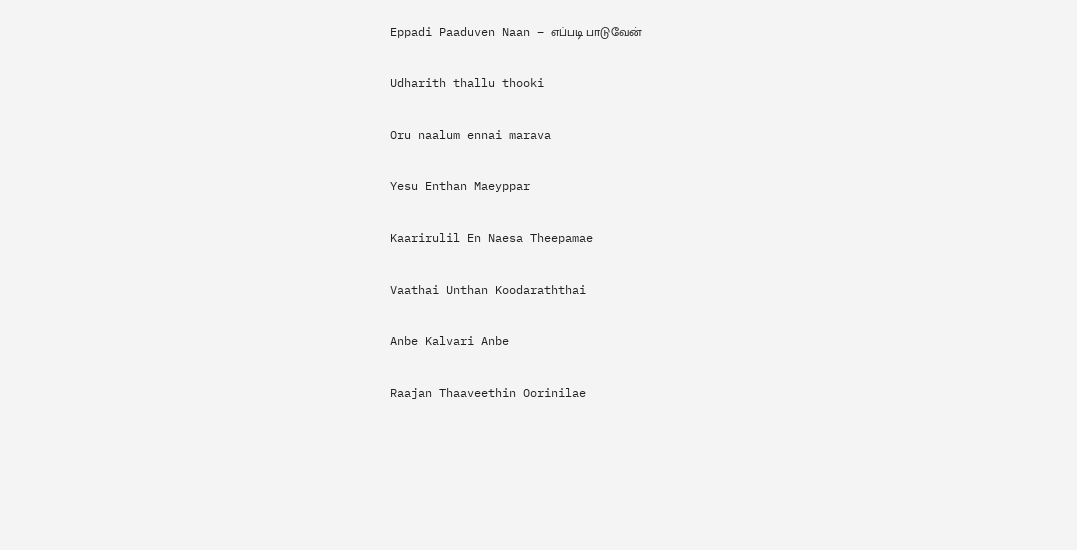Eppadi Paaduven Naan – எப்படி பாடுவேன்

Udharith thallu thooki

Oru naalum ennai marava

Yesu Enthan Maeyppar

Kaarirulil En Naesa Theepamae

Vaathai Unthan Koodaraththai

Anbe Kalvari Anbe

Raajan Thaaveethin Oorinilae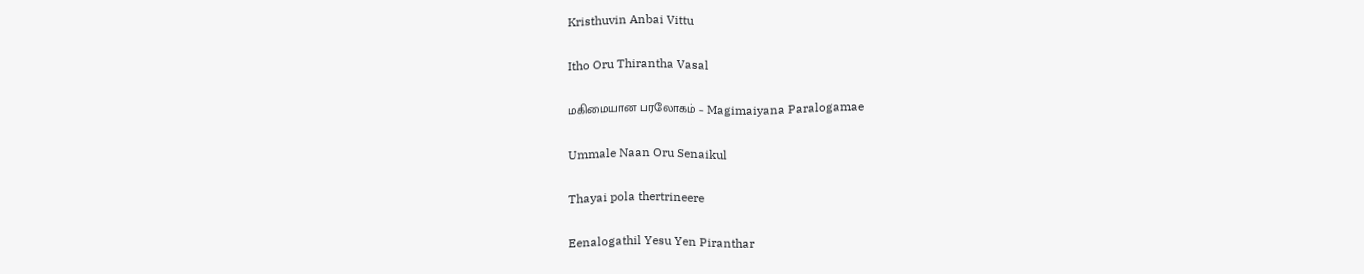Kristhuvin Anbai Vittu

Itho Oru Thirantha Vasal

மகிமையான பரலோகம் – Magimaiyana Paralogamae

Ummale Naan Oru Senaikul

Thayai pola thertrineere

Eenalogathil Yesu Yen Piranthar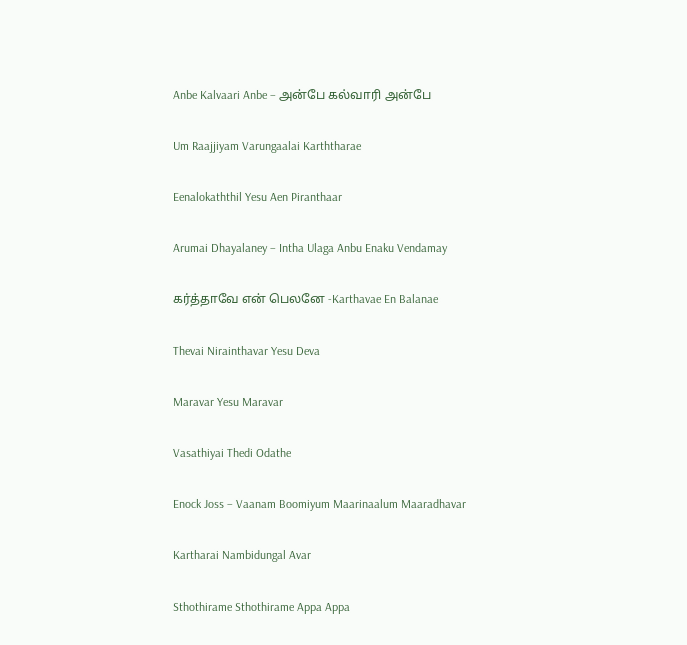Anbe Kalvaari Anbe – அன்பே கல்வாரி அன்பே

Um Raajjiyam Varungaalai Karththarae

Eenalokaththil Yesu Aen Piranthaar

Arumai Dhayalaney – Intha Ulaga Anbu Enaku Vendamay

கர்த்தாவே என் பெலனே -Karthavae En Balanae

Thevai Nirainthavar Yesu Deva

Maravar Yesu Maravar

Vasathiyai Thedi Odathe

Enock Joss – Vaanam Boomiyum Maarinaalum Maaradhavar

Kartharai Nambidungal Avar

Sthothirame Sthothirame Appa Appa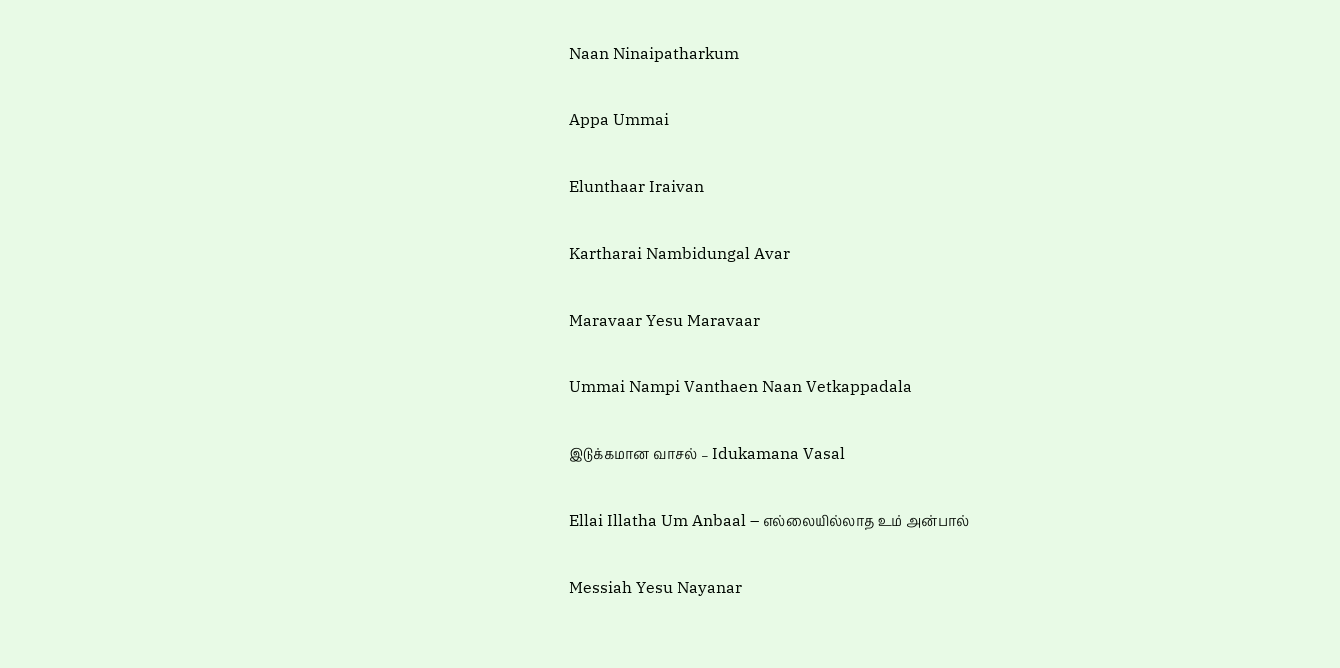Naan Ninaipatharkum

Appa Ummai

Elunthaar Iraivan

Kartharai Nambidungal Avar

Maravaar Yesu Maravaar

Ummai Nampi Vanthaen Naan Vetkappadala

இடுக்கமான வாசல் – Idukamana Vasal

Ellai Illatha Um Anbaal – எல்லையில்லாத உம் அன்பால்

Messiah Yesu Nayanar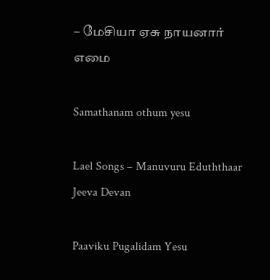– மேசியா ஏசு நாயனார் எமை

Samathanam othum yesu

Lael Songs – Manuvuru Eduththaar Jeeva Devan

Paaviku Pugalidam Yesu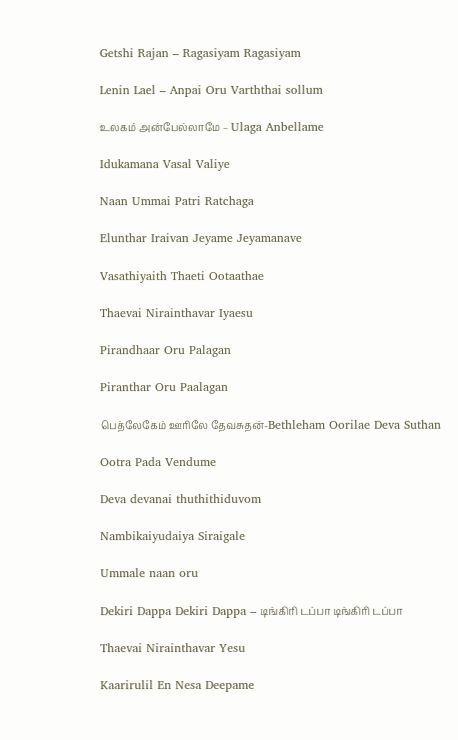Getshi Rajan – Ragasiyam Ragasiyam

Lenin Lael – Anpai Oru Varththai sollum

உலகம் அன்பேல்லாமே – Ulaga Anbellame

Idukamana Vasal Valiye

Naan Ummai Patri Ratchaga

Elunthar Iraivan Jeyame Jeyamanave

Vasathiyaith Thaeti Ootaathae

Thaevai Nirainthavar Iyaesu

Pirandhaar Oru Palagan

Piranthar Oru Paalagan

பெத்லேகேம் ஊரிலே தேவசுதன்-Bethleham Oorilae Deva Suthan

Ootra Pada Vendume

Deva devanai thuthithiduvom

Nambikaiyudaiya Siraigale

Ummale naan oru

Dekiri Dappa Dekiri Dappa – டிங்கிரி டப்பா டிங்கிரி டப்பா

Thaevai Nirainthavar Yesu

Kaarirulil En Nesa Deepame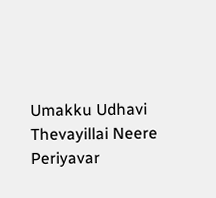Umakku Udhavi Thevayillai Neere Periyavar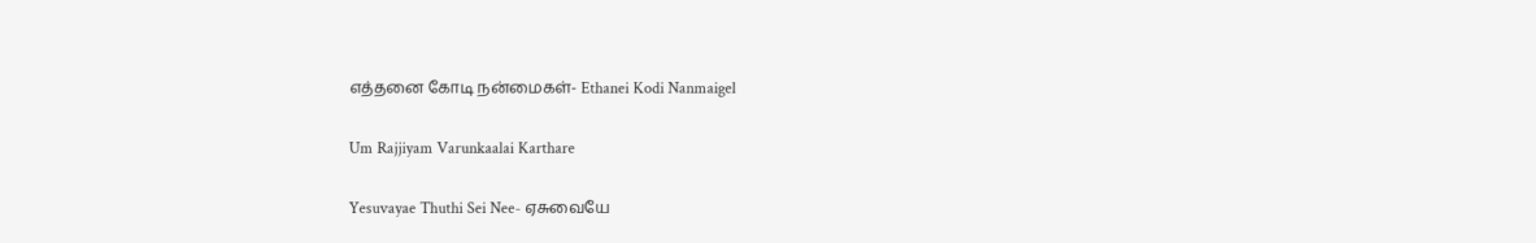எத்தனை கோடி நன்மைகள்- Ethanei Kodi Nanmaigel

Um Rajjiyam Varunkaalai Karthare

Yesuvayae Thuthi Sei Nee- ஏசுவையே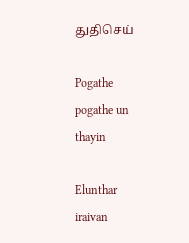துதிசெய்

Pogathe pogathe un thayin

Elunthar iraivan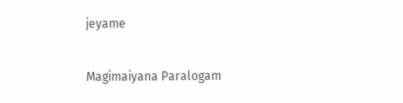jeyame

Magimaiyana Paralogam